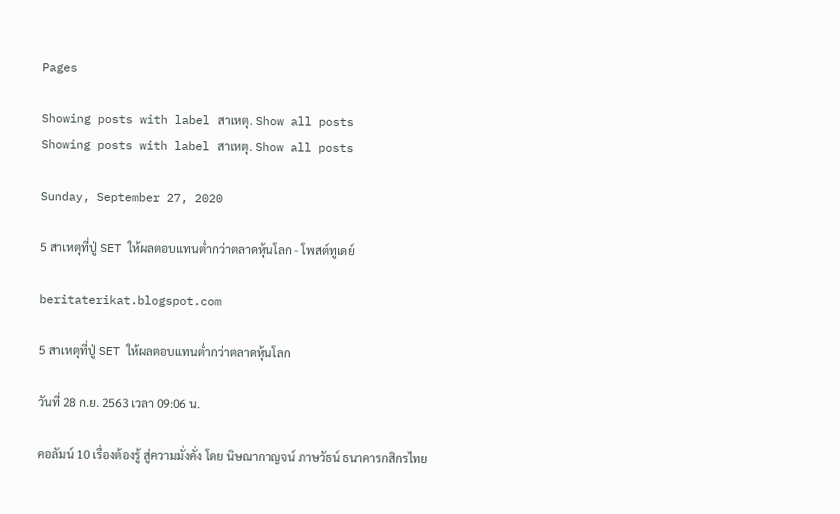Pages

Showing posts with label สาเหตุ. Show all posts
Showing posts with label สาเหตุ. Show all posts

Sunday, September 27, 2020

5 สาเหตุที่ปู่ SET ให้ผลตอบแทนต่ำกว่าตลาดหุ้นโลก - โพสต์ทูเดย์

beritaterikat.blogspot.com

5 สาเหตุที่ปู่ SET ให้ผลตอบแทนต่ำกว่าตลาดหุ้นโลก

วันที่ 28 ก.ย. 2563 เวลา 09:06 น.

คอลัมน์ 10 เรื่องต้องรู้ สู่ความมั่งคั่ง โดย นิษณากาญจน์ ภาษวัธน์ ธนาคารกสิกรไทย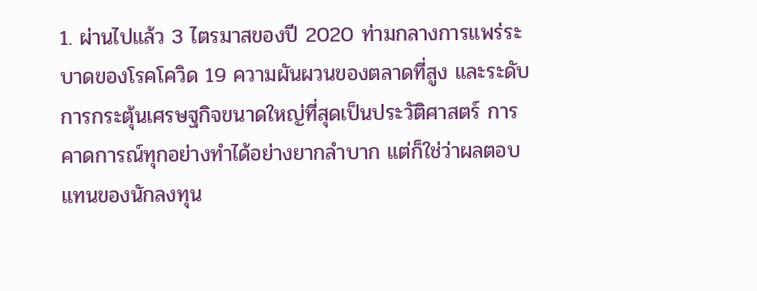1. ผ่านไปแล้ว 3 ไตรมาสของปี 2020 ท่ามกลางการแพร่ระบาดของโรคโควิด 19 ความผันผวนของตลาดที่สูง และระดับการกระตุ้นเศรษฐกิจขนาดใหญ่ที่สุดเป็นประวัติศาสตร์ การคาดการณ์ทุกอย่างทำได้อย่างยากลำบาก แต่ก็ใช่ว่าผลตอบแทนของนักลงทุน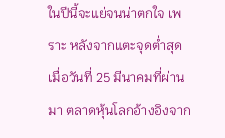ในปีนี้จะแย่จนน่าตกใจ เพราะ หลังจากแตะจุดต่ำสุดเมื่อวันที่ 25 มีนาคมที่ผ่านมา ตลาดหุ้นโลกอ้างอิงจาก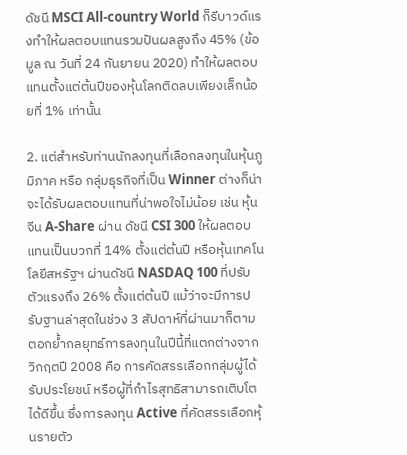ดัชนี MSCI All-country World ก็รีบาวด์แรงทำให้ผลตอบแทนรวมปันผลสูงถึง 45% (ข้อมูล ณ วันที่ 24 กันยายน 2020) ทำให้ผลตอบแทนตั้งแต่ต้นปีของหุ้นโลกติดลบเพียงเล็กน้อยที่ 1% เท่านั้น

2. แต่สำหรับท่านนักลงทุนที่เลือกลงทุนในหุ้นภูมิภาค หรือ กลุ่มธุรกิจที่เป็น Winner ต่างก็น่าจะได้รับผลตอบแทนที่น่าพอใจไม่น้อย เช่น หุ้นจีน A-Share ผ่าน ดัชนี CSI 300 ให้ผลตอบแทนเป็นบวกที่ 14% ตั้งแต่ต้นปี หรือหุ้นเทคโนโลยีสหรัฐฯ ผ่านดัชนี NASDAQ 100 ที่ปรับตัวแรงถึง 26% ตั้งแต่ต้นปี แม้ว่าจะมีการปรับฐานล่าสุดในช่วง 3 สัปดาห์ที่ผ่านมาก็ตาม ตอกย้ำกลยุทธ์การลงทุนในปีนี้ที่แตกต่างจากวิกฤตปี 2008 คือ การคัดสรรเลือกกลุ่มผู้ได้รับประโยชน์ หรือผู้ที่กำไรสุทธิสามารถเติบโตได้ดีขึ้น ซึ่งการลงทุน Active ที่คัดสรรเลือกหุ้นรายตัว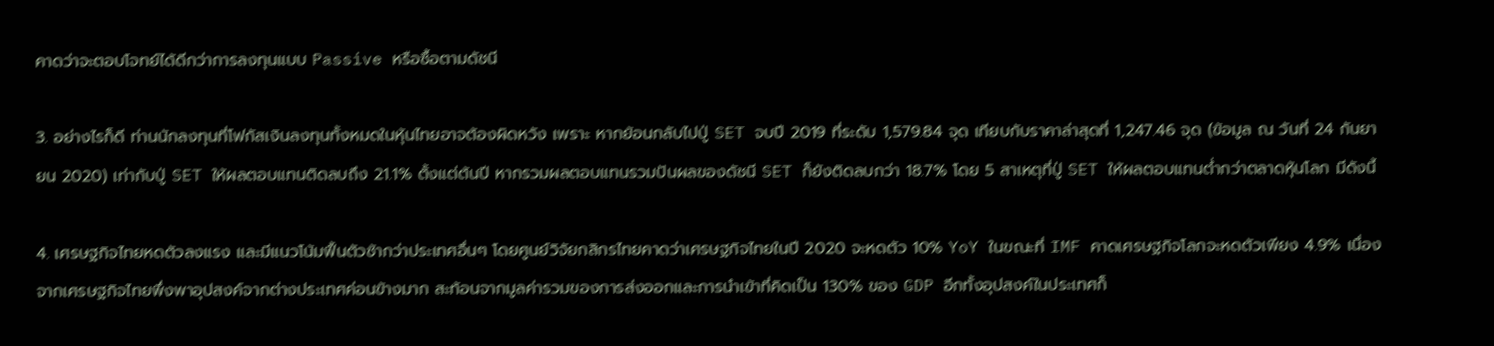คาดว่าจะตอบโจทย์ได้ดีกว่าการลงทุนแบบ Passive หรือซื้อตามดัชนี

3. อย่างไรก็ดี ท่านนักลงทุนที่โฟกัสเงินลงทุนทั้งหมดในหุ้นไทยอาจต้องผิดหวัง เพราะ หากย้อนกลับไปปู่ SET จบปี 2019 ที่ระดับ 1,579.84 จุด เทียบกับราคาล่าสุดที่ 1,247.46 จุด (ข้อมูล ณ วันที่ 24 กันยายน 2020) เท่ากับปู่ SET ให้ผลตอบแทนติดลบถึง 21.1% ตั้งแต่ต้นปี หากรวมผลตอบแทนรวมปันผลของดัชนี SET ก็ยังติดลบกว่า 18.7% โดย 5 สาเหตุที่ปู่ SET ให้ผลตอบแทนต่ำกว่าตลาดหุ้นโลก มีดังนี้

4. เศรษฐกิจไทยหดตัวลงแรง และมีแนวโน้มฟื้นตัวช้ากว่าประเทศอื่นๆ โดยศูนย์วิจัยกสิกรไทยคาดว่าเศรษฐกิจไทยในปี 2020 จะหดตัว 10% YoY ในขณะที่ IMF คาดเศรษฐกิจโลกจะหดตัวเพียง 4.9% เนื่องจากเศรษฐกิจไทยพึ่งพาอุปสงค์จากต่างประเทศค่อนข้างมาก สะท้อนจากมูลค่ารวมของการส่งออกและการนำเข้าที่คิดเป็น 130% ของ GDP อีกทั้งอุปสงค์ในประเทศก็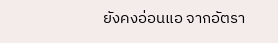ยังคงอ่อนแอ จากอัตรา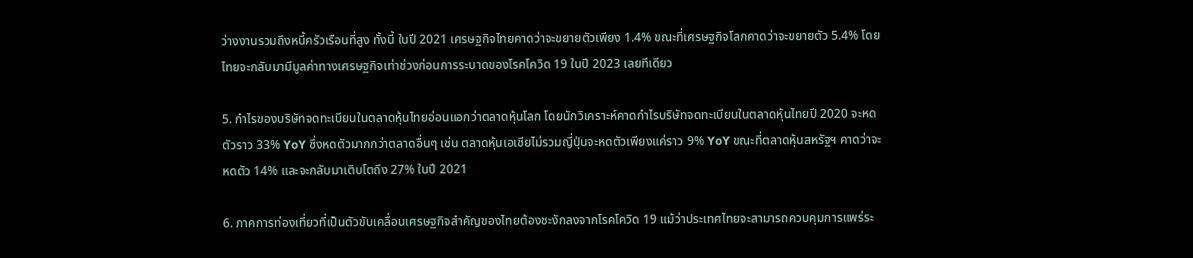ว่างงานรวมถึงหนี้ครัวเรือนที่สูง ทั้งนี้ ในปี 2021 เศรษฐกิจไทยคาดว่าจะขยายตัวเพียง 1.4% ขณะที่เศรษฐกิจโลกคาดว่าจะขยายตัว 5.4% โดยไทยจะกลับมามีมูลค่าทางเศรษฐกิจเท่าช่วงก่อนการระบาดของโรคโควิด 19 ในปี 2023 เลยทีเดียว

5. กำไรของบริษัทจดทะเบียนในตลาดหุ้นไทยอ่อนแอกว่าตลาดหุ้นโลก โดยนักวิเคราะห์คาดกำไรบริษัทจดทะเบียนในตลาดหุ้นไทยปี 2020 จะหดตัวราว 33% YoY ซึ่งหดตัวมากกว่าตลาดอื่นๆ เช่น ตลาดหุ้นเอเชียไม่รวมญี่ปุ่นจะหดตัวเพียงแค่ราว 9% YoY ขณะที่ตลาดหุ้นสหรัฐฯ คาดว่าจะหดตัว 14% และจะกลับมาเติบโตถึง 27% ในปี 2021

6. ภาคการท่องเที่ยวที่เป็นตัวขับเคลื่อนเศรษฐกิจสำคัญของไทยต้องชะงักลงจากโรคโควิด 19 แม้ว่าประเทศไทยจะสามารถควบคุมการแพร่ระ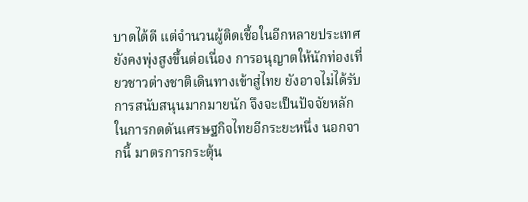บาดได้ดี แต่จำนวนผู้ติดเชื้อในอีกหลายประเทศยังคงพุ่งสูงขึ้นต่อเนื่อง การอนุญาตให้นักท่องเที่ยวชาวต่างชาติเดินทางเข้าสู่ไทย ยังอาจไม่ได้รับการสนับสนุนมากมายนัก จึงจะเป็นปัจจัยหลักในการกดดันเศรษฐกิจไทยอีกระยะหนึ่ง นอกจากนี้ มาตรการกระตุ้น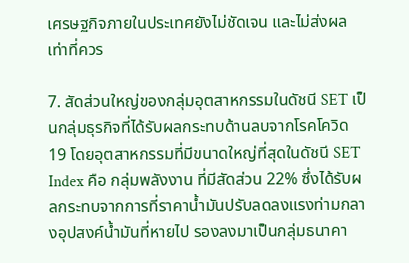เศรษฐกิจภายในประเทศยังไม่ชัดเจน และไม่ส่งผลเท่าที่ควร

7. สัดส่วนใหญ่ของกลุ่มอุตสาหกรรมในดัชนี SET เป็นกลุ่มธุรกิจที่ได้รับผลกระทบด้านลบจากโรคโควิด 19 โดยอุตสาหกรรมที่มีขนาดใหญ่ที่สุดในดัชนี SET Index คือ กลุ่มพลังงาน ที่มีสัดส่วน 22% ซึ่งได้รับผลกระทบจากการที่ราคาน้ำมันปรับลดลงแรงท่ามกลางอุปสงค์น้ำมันที่หายไป รองลงมาเป็นกลุ่มธนาคา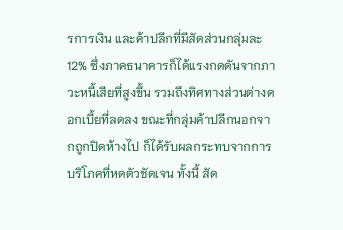รการเงิน และค้าปลีกที่มีสัดส่วนกลุ่มละ 12% ซึ่งภาคธนาคารก็ได้แรงกดดันจากภาวะหนี้เสียที่สูงขึ้น รวมถึงทิศทางส่วนต่างดอกเบี้ยที่ลดลง ขณะที่กลุ่มค้าปลีกนอกจากถูกปิดห้างไป ก็ได้รับผลกระทบจากการบริโภคที่หดตัวชัดเจน ทั้งนี้ สัด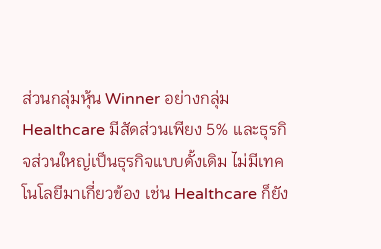ส่วนกลุ่มหุ้น Winner อย่างกลุ่ม Healthcare มีสัดส่วนเพียง 5% และธุรกิจส่วนใหญ่เป็นธุรกิจแบบดั้งเดิม ไม่มีเทคโนโลยีมาเกี่ยวข้อง เช่น Healthcare ก็ยัง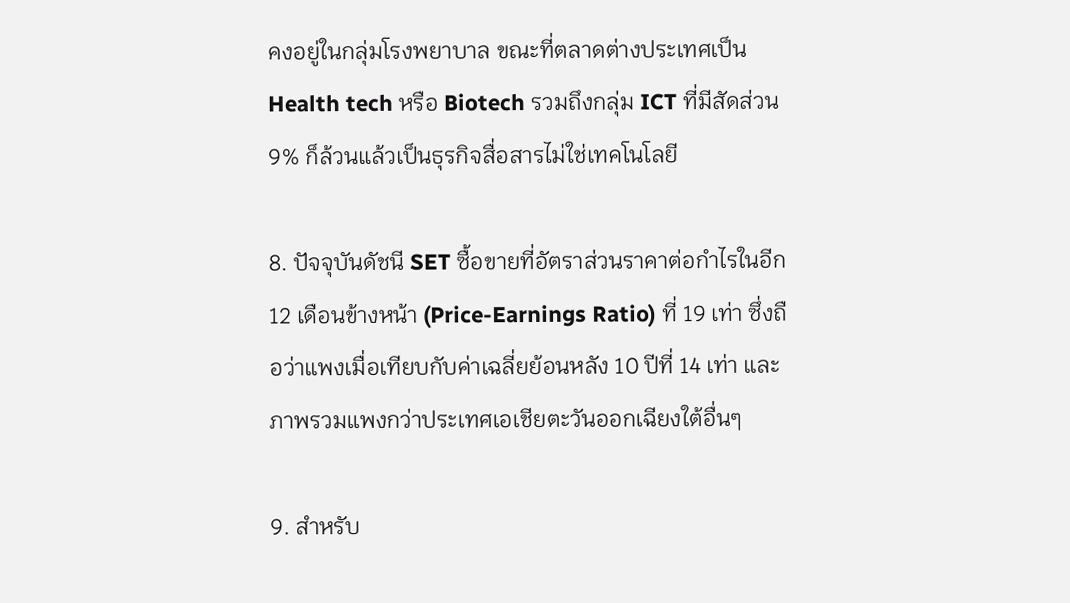คงอยู่ในกลุ่มโรงพยาบาล ขณะที่ตลาดต่างประเทศเป็น Health tech หรือ Biotech รวมถึงกลุ่ม ICT ที่มีสัดส่วน 9% ก็ล้วนแล้วเป็นธุรกิจสื่อสารไม่ใช่เทคโนโลยี

8. ปัจจุบันดัชนี SET ซื้อขายที่อัตราส่วนราคาต่อกำไรในอีก 12 เดือนข้างหน้า (Price-Earnings Ratio) ที่ 19 เท่า ซึ่งถือว่าแพงเมื่อเทียบกับค่าเฉลี่ยย้อนหลัง 10 ปีที่ 14 เท่า และภาพรวมแพงกว่าประเทศเอเชียตะวันออกเฉียงใต้อื่นๆ

9. สำหรับ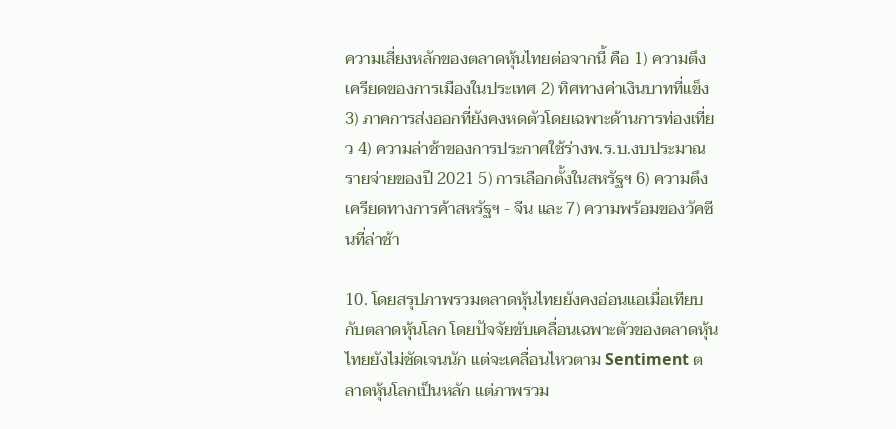ความเสี่ยงหลักของตลาดหุ้นไทยต่อจากนี้ คือ 1) ความตึงเครียดของการเมืองในประเทศ 2) ทิศทางค่าเงินบาทที่แข็ง 3) ภาคการส่งออกที่ยังคงหดตัวโดยเฉพาะด้านการท่องเที่ยว 4) ความล่าช้าของการประกาศใช้ร่างพ.ร.บ.งบประมาณรายจ่ายของปี 2021 5) การเลือกตั้งในสหรัฐฯ 6) ความตึงเครียดทางการค้าสหรัฐฯ - จีน และ 7) ความพร้อมของวัคซีนที่ล่าช้า

10. โดยสรุปภาพรวมตลาดหุ้นไทยยังคงอ่อนแอเมื่อเทียบกับตลาดหุ้นโลก โดยปัจจัยขับเคลื่อนเฉพาะตัวของตลาดหุ้นไทยยังไม่ชัดเจนนัก แต่จะเคลื่อนไหวตาม Sentiment ตลาดหุ้นโลกเป็นหลัก แต่ภาพรวม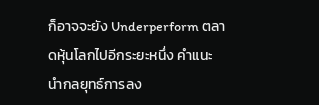ก็อาจจะยัง Underperform ตลาดหุ้นโลกไปอีกระยะหนึ่ง คำแนะนำกลยุทธ์การลง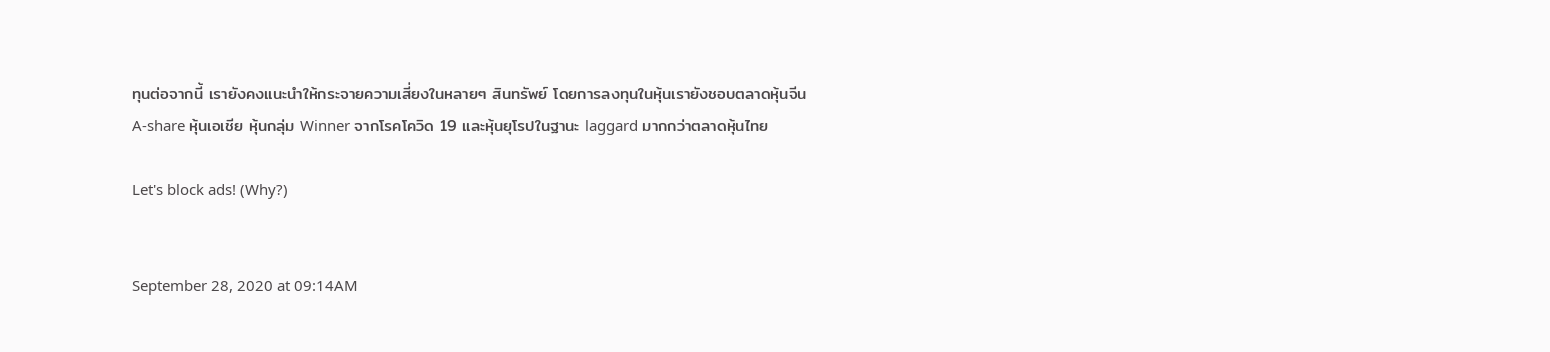ทุนต่อจากนี้ เรายังคงแนะนำให้กระจายความเสี่ยงในหลายๆ สินทรัพย์ โดยการลงทุนในหุ้นเรายังชอบตลาดหุ้นจีน A-share หุ้นเอเชีย หุ้นกลุ่ม Winner จากโรคโควิด 19 และหุ้นยุโรปในฐานะ laggard มากกว่าตลาดหุ้นไทย

Let's block ads! (Why?)


September 28, 2020 at 09:14AM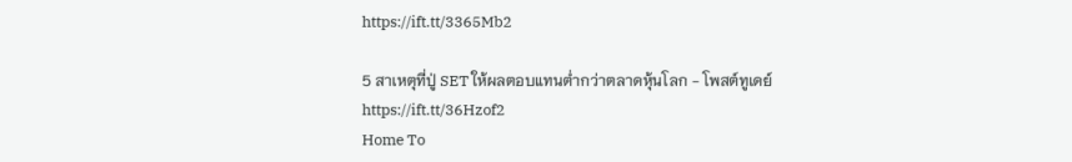https://ift.tt/3365Mb2

5 สาเหตุที่ปู่ SET ให้ผลตอบแทนต่ำกว่าตลาดหุ้นโลก - โพสต์ทูเดย์
https://ift.tt/36Hzof2
Home To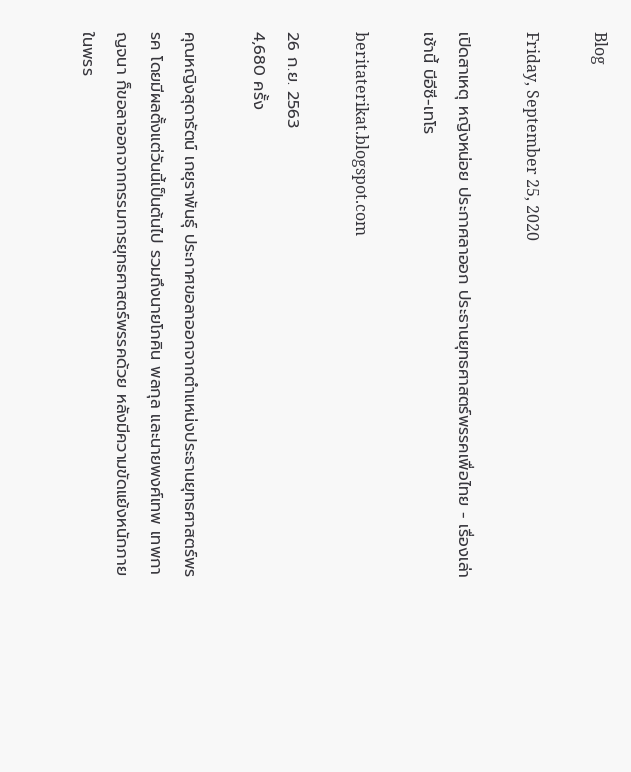Blog

Friday, September 25, 2020

เปิดสาเหตุ หญิงหน่อย ประกาศลาออก ประธานยุทธศาสตร์พรรคเพื่อไทย - เรื่องเล่าเช้านี้ บีอีซี-เทโร

beritaterikat.blogspot.com

26 ก.ย. 2563
4,680 ครั้ง

คุณหญิงสุดารัตน์ เกยุราพันธุ์ ประกาศขอลาออกจากตำแหน่งประธานยุทธศาสตร์พรรค โดยมีผลตั้งแต่วันนี้เป็นต้นไป รวมถึงนายโภคิน พลกุล และนายพงศ์เทพ เทพกาญจนา ก็ขอลาออกจากกรรมการยุทธศาสตร์พรรคด้วย หลังมีความขัดแย้งหนักภายในพรร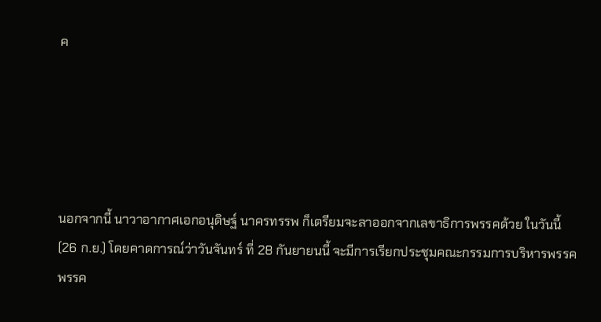ค





นอกจากนี้ นาวาอากาศเอกอนุดิษฐ์ นาครทรรพ ก็เตรียมจะลาออกจากเลขาธิการพรรคด้วย ในวันนี้ (26 ก.ย.) โดยคาดการณ์ว่าวันจันทร์ ที่ 28 กันยายนนี้ จะมีการเรียกประชุมคณะกรรมการบริหารพรรคพรรค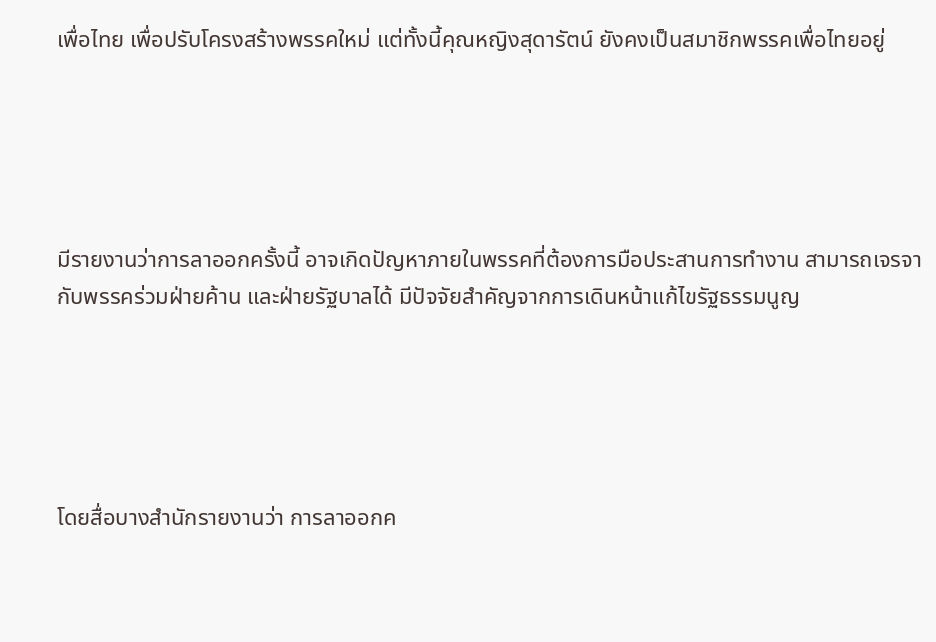เพื่อไทย เพื่อปรับโครงสร้างพรรคใหม่ แต่ทั้งนี้คุณหญิงสุดารัตน์ ยังคงเป็นสมาชิกพรรคเพื่อไทยอยู่





มีรายงานว่าการลาออกครั้งนี้ อาจเกิดปัญหาภายในพรรคที่ต้องการมือประสานการทำงาน สามารถเจรจากับพรรคร่วมฝ่ายค้าน และฝ่ายรัฐบาลได้ มีปัจจัยสำคัญจากการเดินหน้าแก้ไขรัฐธรรมนูญ





โดยสื่อบางสำนักรายงานว่า การลาออกค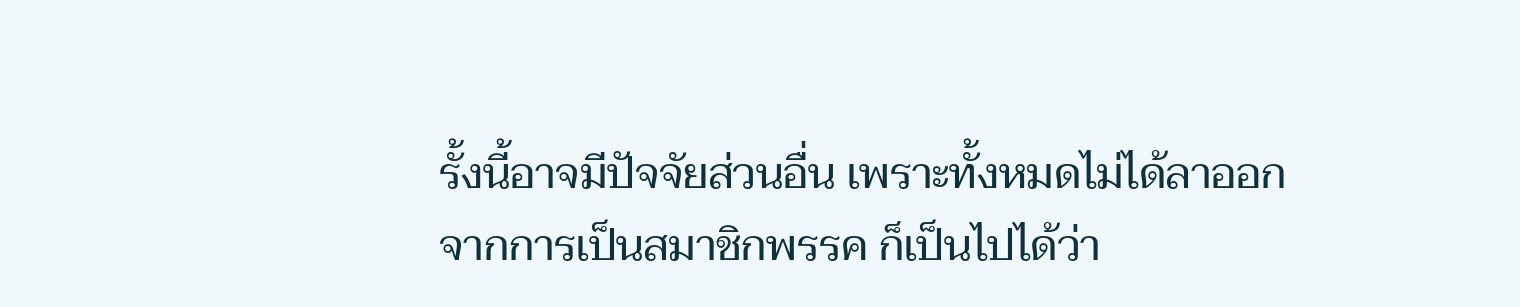รั้งนี้อาจมีปัจจัยส่วนอื่น เพราะทั้งหมดไม่ได้ลาออกจากการเป็นสมาชิกพรรค ก็เป็นไปได้ว่า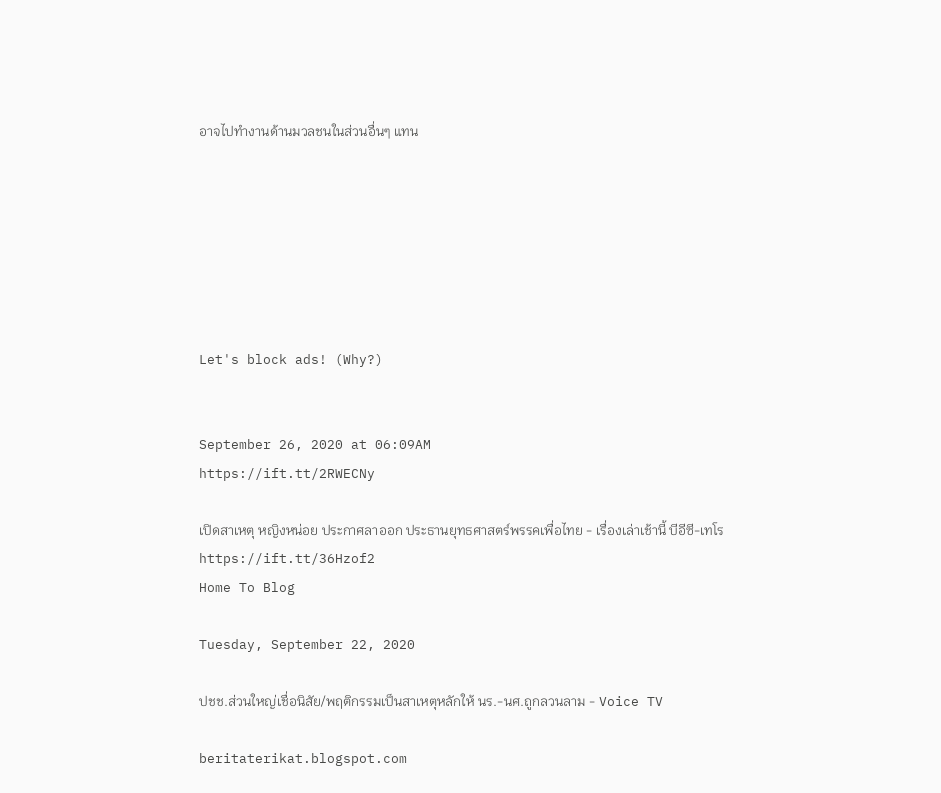อาจไปทำงานด้านมวลชนในส่วนอื่นๆ แทน







Let's block ads! (Why?)


September 26, 2020 at 06:09AM
https://ift.tt/2RWECNy

เปิดสาเหตุ หญิงหน่อย ประกาศลาออก ประธานยุทธศาสตร์พรรคเพื่อไทย - เรื่องเล่าเช้านี้ บีอีซี-เทโร
https://ift.tt/36Hzof2
Home To Blog

Tuesday, September 22, 2020

ปชช.ส่วนใหญ่เชื่อนิสัย/พฤติกรรมเป็นสาเหตุหลักให้ นร.-นศ.ถูกลวนลาม - Voice TV

beritaterikat.blogspot.com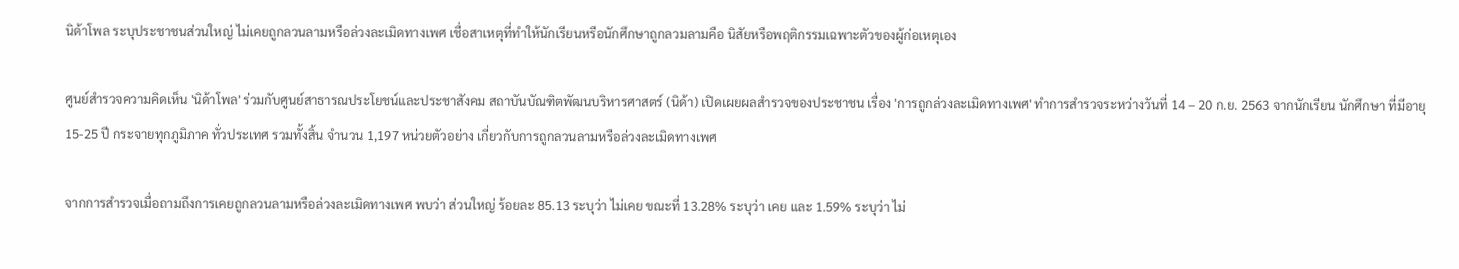นิด้าโพล ระบุประชาชนส่วนใหญ่ ไม่เคยถูกลวนลามหรือล่วงละเมิดทางเพศ เชื่อสาเหตุที่ทำให้นักเรียนหรือนักศึกษาถูกลวมลามคือ นิสัยหรือพฤติกรรมเฉพาะตัวของผู้ก่อเหตุเอง

ศูนย์สำรวจความคิดเห็น 'นิด้าโพล' ร่วมกับศูนย์สาธารณประโยชน์และประชาสังคม สถาบันบัณฑิตพัฒนบริหารศาสตร์ (นิด้า) เปิดเผยผลสำรวจของประชาชน เรื่อง 'การถูกล่วงละเมิดทางเพศ' ทำการสำรวจระหว่างวันที่ 14 – 20 ก.ย. 2563 จากนักเรียน นักศึกษา ที่มีอายุ 15-25 ปี กระจายทุกภูมิภาค ทั่วประเทศ รวมทั้งสิ้น จำนวน 1,197 หน่วยตัวอย่าง เกี่ยวกับการถูกลวนลามหรือล่วงละเมิดทางเพศ

จากการสำรวจเมื่อถามถึงการเคยถูกลวนลามหรือล่วงละเมิดทางเพศ พบว่า ส่วนใหญ่ ร้อยละ 85.13 ระบุว่า ไม่เคย ขณะที่ 13.28% ระบุว่า เคย และ 1.59% ระบุว่า ไม่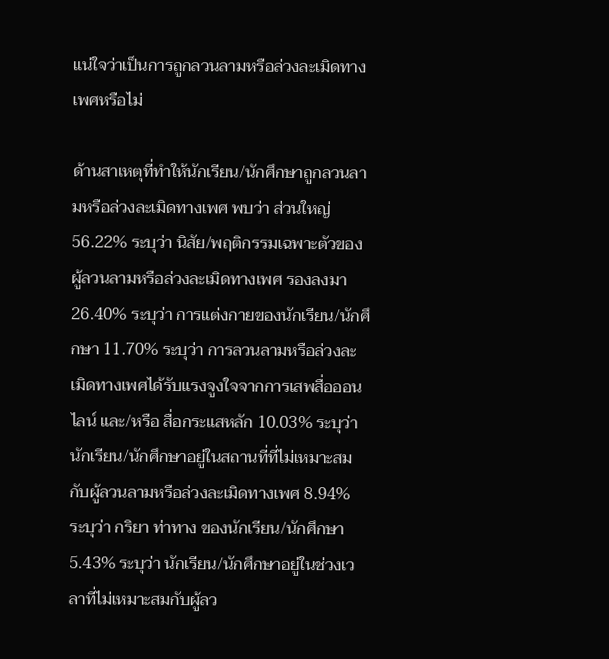แน่ใจว่าเป็นการถูกลวนลามหรือล่วงละเมิดทางเพศหรือไม่

ด้านสาเหตุที่ทำให้นักเรียน/นักศึกษาถูกลวนลามหรือล่วงละเมิดทางเพศ พบว่า ส่วนใหญ่ 56.22% ระบุว่า นิสัย/พฤติกรรมเฉพาะตัวของผู้ลวนลามหรือล่วงละเมิดทางเพศ รองลงมา 26.40% ระบุว่า การแต่งกายของนักเรียน/นักศึกษา 11.70% ระบุว่า การลวนลามหรือล่วงละเมิดทางเพศได้รับแรงจูงใจจากการเสพสื่อออนไลน์ และ/หรือ สื่อกระแสหลัก 10.03% ระบุว่า นักเรียน/นักศึกษาอยู่ในสถานที่ที่ไม่เหมาะสมกับผู้ลวนลามหรือล่วงละเมิดทางเพศ 8.94% ระบุว่า กริยา ท่าทาง ของนักเรียน/นักศึกษา 5.43% ระบุว่า นักเรียน/นักศึกษาอยู่ในช่วงเวลาที่ไม่เหมาะสมกับผู้ลว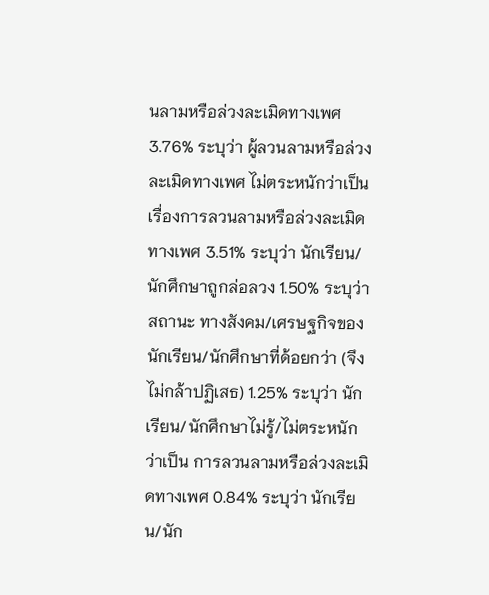นลามหรือล่วงละเมิดทางเพศ 3.76% ระบุว่า ผู้ลวนลามหรือล่วงละเมิดทางเพศ ไม่ตระหนักว่าเป็นเรื่องการลวนลามหรือล่วงละเมิดทางเพศ 3.51% ระบุว่า นักเรียน/นักศึกษาถูกล่อลวง 1.50% ระบุว่า สถานะ ทางสังคม/เศรษฐกิจของนักเรียน/นักศึกษาที่ด้อยกว่า (จึงไม่กล้าปฏิเสธ) 1.25% ระบุว่า นักเรียน/นักศึกษาไม่รู้/ไม่ตระหนักว่าเป็น การลวนลามหรือล่วงละเมิดทางเพศ 0.84% ระบุว่า นักเรียน/นัก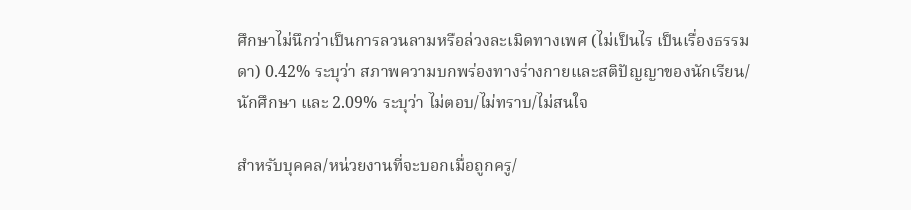ศึกษาไม่นึกว่าเป็นการลวนลามหรือล่วงละเมิดทางเพศ (ไม่เป็นไร เป็นเรื่องธรรมดา) 0.42% ระบุว่า สภาพความบกพร่องทางร่างกายและสติปัญญาของนักเรียน/นักศึกษา และ 2.09% ระบุว่า ไม่ตอบ/ไม่ทราบ/ไม่สนใจ

สำหรับบุคคล/หน่วยงานที่จะบอกเมื่อถูกครู/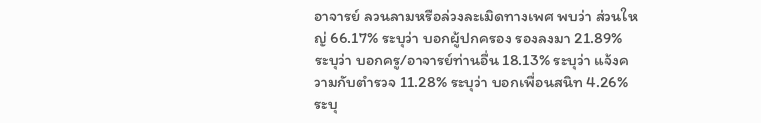อาจารย์ ลวนลามหรือล่วงละเมิดทางเพศ พบว่า ส่วนใหญ่ 66.17% ระบุว่า บอกผู้ปกครอง รองลงมา 21.89% ระบุว่า บอกครู/อาจารย์ท่านอื่น 18.13% ระบุว่า แจ้งความกับตำรวจ 11.28% ระบุว่า บอกเพื่อนสนิท 4.26% ระบุ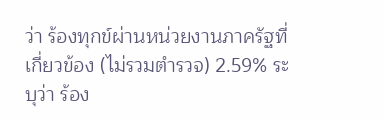ว่า ร้องทุกข์ผ่านหน่วยงานภาครัฐที่เกี่ยวข้อง (ไม่รวมตำรวจ) 2.59% ระบุว่า ร้อง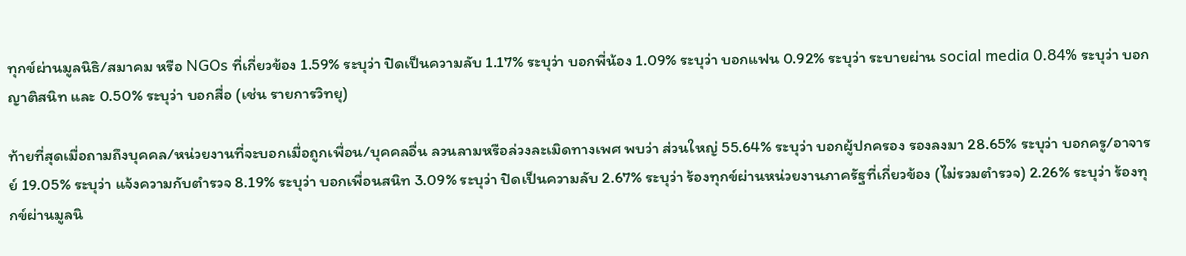ทุกข์ผ่านมูลนิธิ/สมาคม หรือ NGOs ที่เกี่ยวข้อง 1.59% ระบุว่า ปิดเป็นความลับ 1.17% ระบุว่า บอกพี่น้อง 1.09% ระบุว่า บอกแฟน 0.92% ระบุว่า ระบายผ่าน social media 0.84% ระบุว่า บอกญาติสนิท และ 0.50% ระบุว่า บอกสื่อ (เช่น รายการวิทยุ)

ท้ายที่สุดเมื่อถามถึงบุคคล/หน่วยงานที่จะบอกเมื่อถูกเพื่อน/บุคคลอื่น ลวนลามหรือล่วงละเมิดทางเพศ พบว่า ส่วนใหญ่ 55.64% ระบุว่า บอกผู้ปกครอง รองลงมา 28.65% ระบุว่า บอกครู/อาจารย์ 19.05% ระบุว่า แจ้งความกับตำรวจ 8.19% ระบุว่า บอกเพื่อนสนิท 3.09% ระบุว่า ปิดเป็นความลับ 2.67% ระบุว่า ร้องทุกข์ผ่านหน่วยงานภาครัฐที่เกี่ยวข้อง (ไม่รวมตำรวจ) 2.26% ระบุว่า ร้องทุกข์ผ่านมูลนิ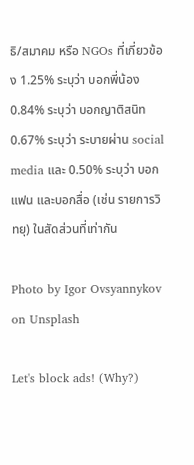ธิ/สมาคม หรือ NGOs ที่เกี่ยวข้อง 1.25% ระบุว่า บอกพี่น้อง 0.84% ระบุว่า บอกญาติสนิท 0.67% ระบุว่า ระบายผ่าน social media และ 0.50% ระบุว่า บอกแฟน และบอกสื่อ (เช่น รายการวิทยุ) ในสัดส่วนที่เท่ากัน

Photo by Igor Ovsyannykov on Unsplash

Let's block ads! (Why?)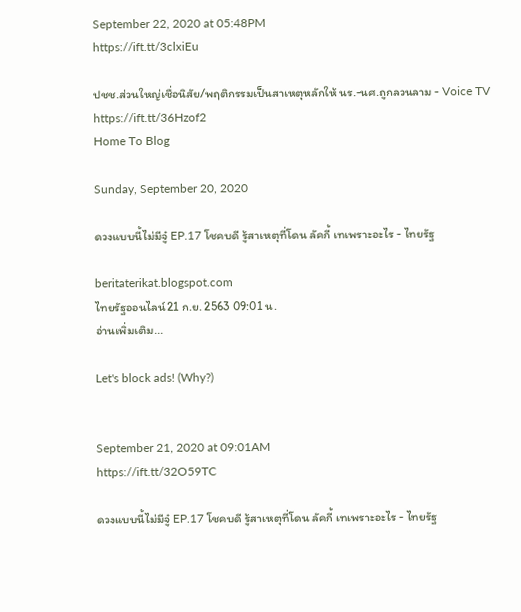September 22, 2020 at 05:48PM
https://ift.tt/3clxiEu

ปชช.ส่วนใหญ่เชื่อนิสัย/พฤติกรรมเป็นสาเหตุหลักให้ นร.-นศ.ถูกลวนลาม - Voice TV
https://ift.tt/36Hzof2
Home To Blog

Sunday, September 20, 2020

ดวงแบบนี้ไม่มีจู๋ EP.17 โชคบดี รู้สาเหตุที่โดน ลัคกี้ เทเพราะอะไร - ไทยรัฐ

beritaterikat.blogspot.com
ไทยรัฐออนไลน์21 ก.ย. 2563 09:01 น.
อ่านเพิ่มเติม...

Let's block ads! (Why?)


September 21, 2020 at 09:01AM
https://ift.tt/32O59TC

ดวงแบบนี้ไม่มีจู๋ EP.17 โชคบดี รู้สาเหตุที่โดน ลัคกี้ เทเพราะอะไร - ไทยรัฐ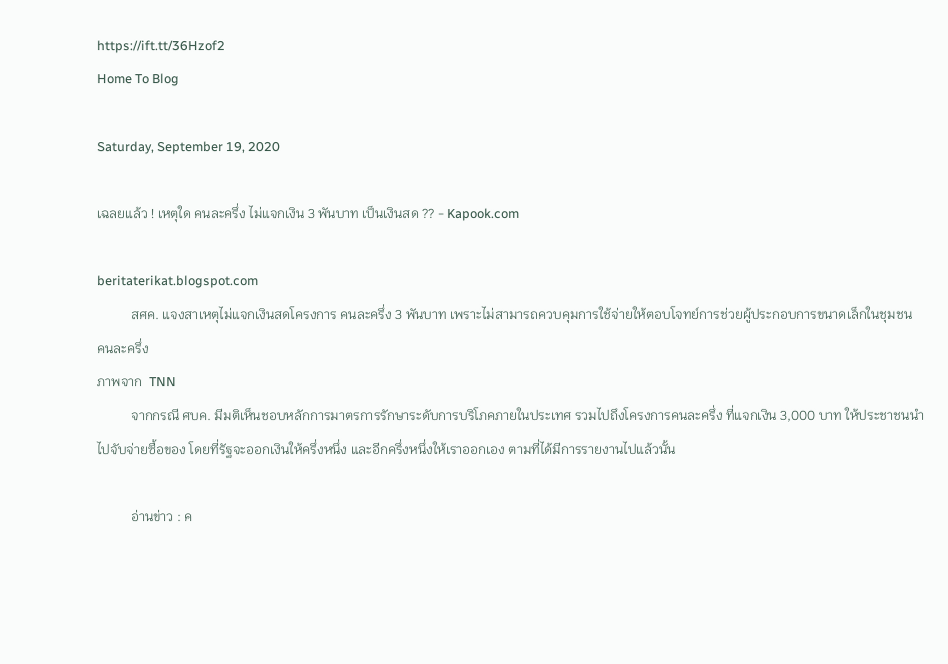https://ift.tt/36Hzof2
Home To Blog

Saturday, September 19, 2020

เฉลยแล้ว ! เหตุใด คนละครึ่ง ไม่แจกเงิน 3 พันบาท เป็นเงินสด ?? - Kapook.com

beritaterikat.blogspot.com
          สศค. แจงสาเหตุไม่แจกเงินสดโครงการ คนละครึ่ง 3 พันบาท เพราะไม่สามารถควบคุมการใช้จ่ายให้ตอบโจทย์การช่วยผู้ประกอบการขนาดเล็กในชุมชน
คนละครึ่ง
ภาพจาก  TNN
          จากกรณี ศบค. มีมติเห็นชอบหลักการมาตรการรักษาระดับการบริโภคภายในประเทศ รวมไปถึงโครงการคนละครึ่ง ที่แจกเงิน 3,000 บาท ให้ประชาชนนำไปจับจ่ายซื้อของ โดยที่รัฐจะออกเงินให้ครึ่งหนึ่ง และอีกครึ่งหนึ่งให้เราออกเอง ตามที่ได้มีการรายงานไปแล้วนั้น

          อ่านข่าว : ค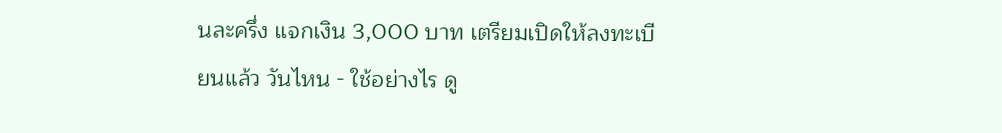นละครึ่ง แจกเงิน 3,000 บาท เตรียมเปิดให้ลงทะเบียนแล้ว วันไหน - ใช้อย่างไร ดู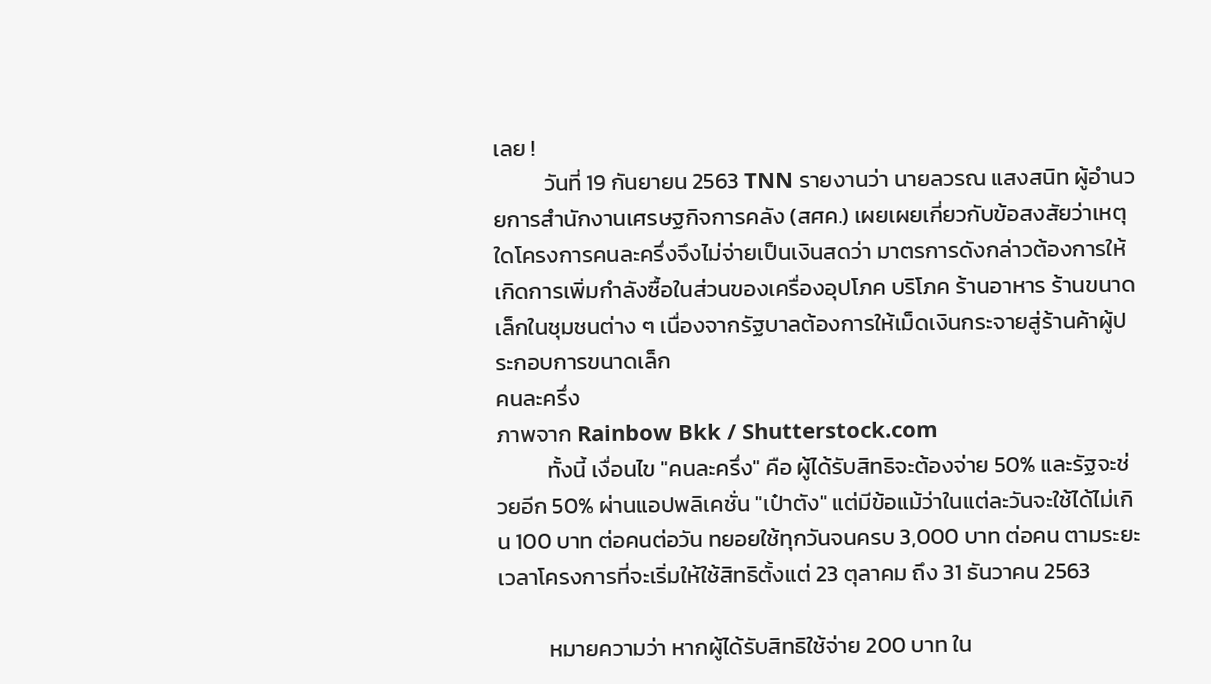เลย !
          วันที่ 19 กันยายน 2563 TNN รายงานว่า นายลวรณ แสงสนิท ผู้อำนวยการสำนักงานเศรษฐกิจการคลัง (สศค.) เผยเผยเกี่ยวกับข้อสงสัยว่าเหตุใดโครงการคนละครึ่งจึงไม่จ่ายเป็นเงินสดว่า มาตรการดังกล่าวต้องการให้เกิดการเพิ่มกำลังซื้อในส่วนของเครื่องอุปโภค บริโภค ร้านอาหาร ร้านขนาดเล็กในชุมชนต่าง ๆ เนื่องจากรัฐบาลต้องการให้เม็ดเงินกระจายสู่ร้านค้าผู้ประกอบการขนาดเล็ก
คนละครึ่ง
ภาพจาก Rainbow Bkk / Shutterstock.com
          ทั้งนี้ เงื่อนไข "คนละครึ่ง" คือ ผู้ได้รับสิทธิจะต้องจ่าย 50% และรัฐจะช่วยอีก 50% ผ่านแอปพลิเคชั่น "เป๋าตัง" แต่มีข้อแม้ว่าในแต่ละวันจะใช้ได้ไม่เกิน 100 บาท ต่อคนต่อวัน ทยอยใช้ทุกวันจนครบ 3,000 บาท ต่อคน ตามระยะเวลาโครงการที่จะเริ่มให้ใช้สิทธิตั้งแต่ 23 ตุลาคม ถึง 31 ธันวาคน 2563

          หมายความว่า หากผู้ได้รับสิทธิใช้จ่าย 200 บาท ใน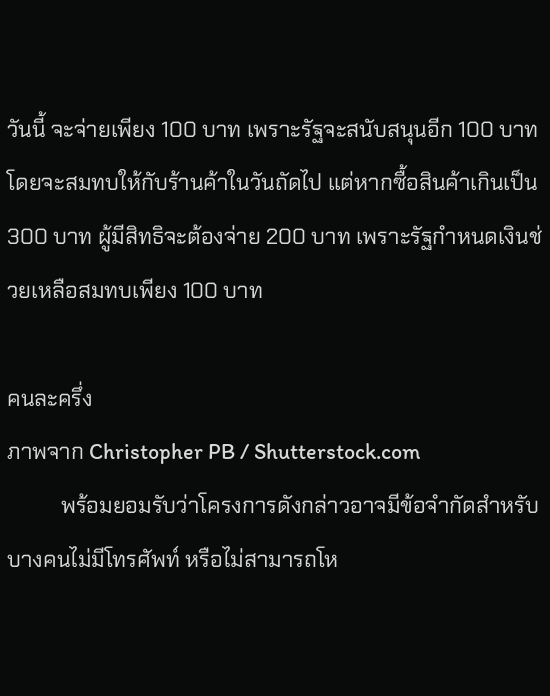วันนี้ จะจ่ายเพียง 100 บาท เพราะรัฐจะสนับสนุนอีก 100 บาท โดยจะสมทบให้กับร้านค้าในวันถัดไป แต่หากซื้อสินค้าเกินเป็น 300 บาท ผู้มีสิทธิจะต้องจ่าย 200 บาท เพราะรัฐกำหนดเงินช่วยเหลือสมทบเพียง 100 บาท

คนละครึ่ง
ภาพจาก Christopher PB / Shutterstock.com
          พร้อมยอมรับว่าโครงการดังกล่าวอาจมีข้อจำกัดสำหรับบางคนไม่มีโทรศัพท์ หรือไม่สามารถโห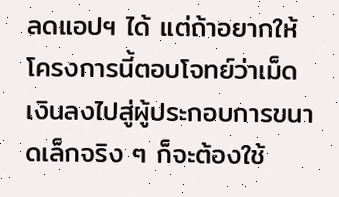ลดแอปฯ ได้ แต่ถ้าอยากให้โครงการนี้ตอบโจทย์ว่าเม็ดเงินลงไปสู่ผู้ประกอบการขนาดเล็กจริง ๆ ก็จะต้องใช้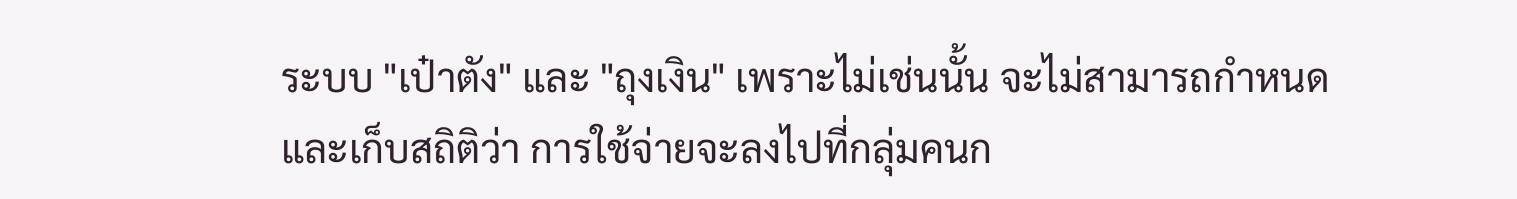ระบบ "เป๋าตัง" และ "ถุงเงิน" เพราะไม่เช่นนั้น จะไม่สามารถกำหนด และเก็บสถิติว่า การใช้จ่ายจะลงไปที่กลุ่มคนก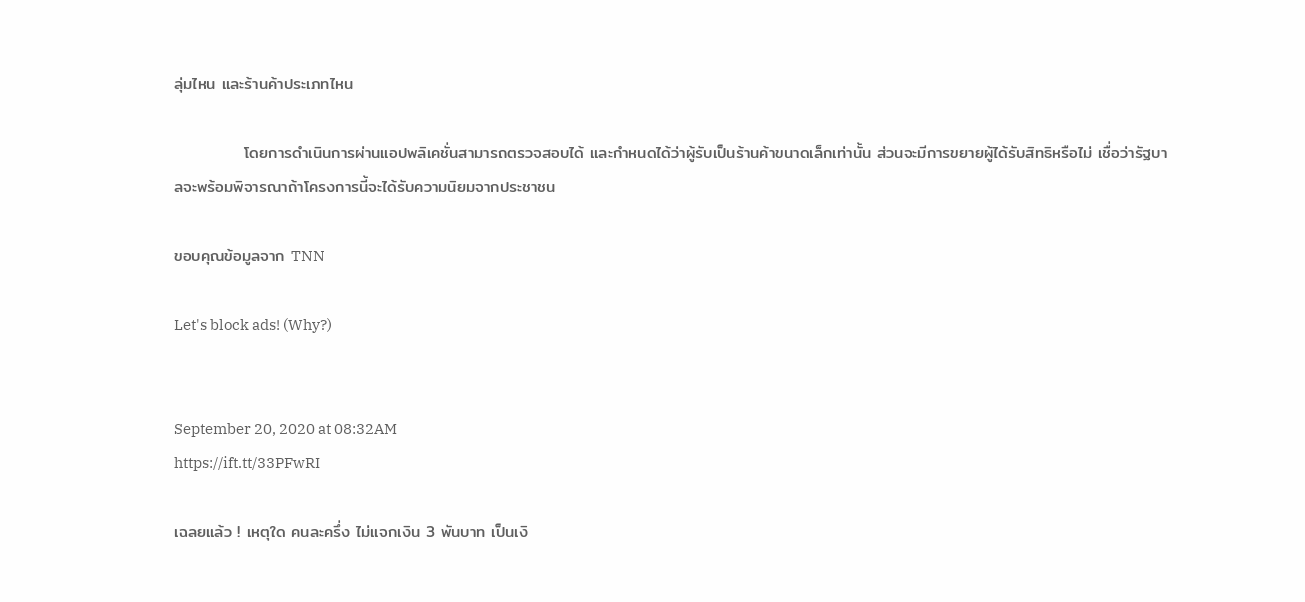ลุ่มไหน และร้านค้าประเภทไหน

            โดยการดำเนินการผ่านแอปพลิเคชั่นสามารถตรวจสอบได้ และกำหนดได้ว่าผู้รับเป็นร้านค้าขนาดเล็กเท่านั้น ส่วนจะมีการขยายผู้ได้รับสิทธิหรือไม่ เชื่อว่ารัฐบาลจะพร้อมพิจารณาถ้าโครงการนี้จะได้รับความนิยมจากประชาชน

ขอบคุณข้อมูลจาก TNN

Let's block ads! (Why?)


September 20, 2020 at 08:32AM
https://ift.tt/33PFwRI

เฉลยแล้ว ! เหตุใด คนละครึ่ง ไม่แจกเงิน 3 พันบาท เป็นเงิ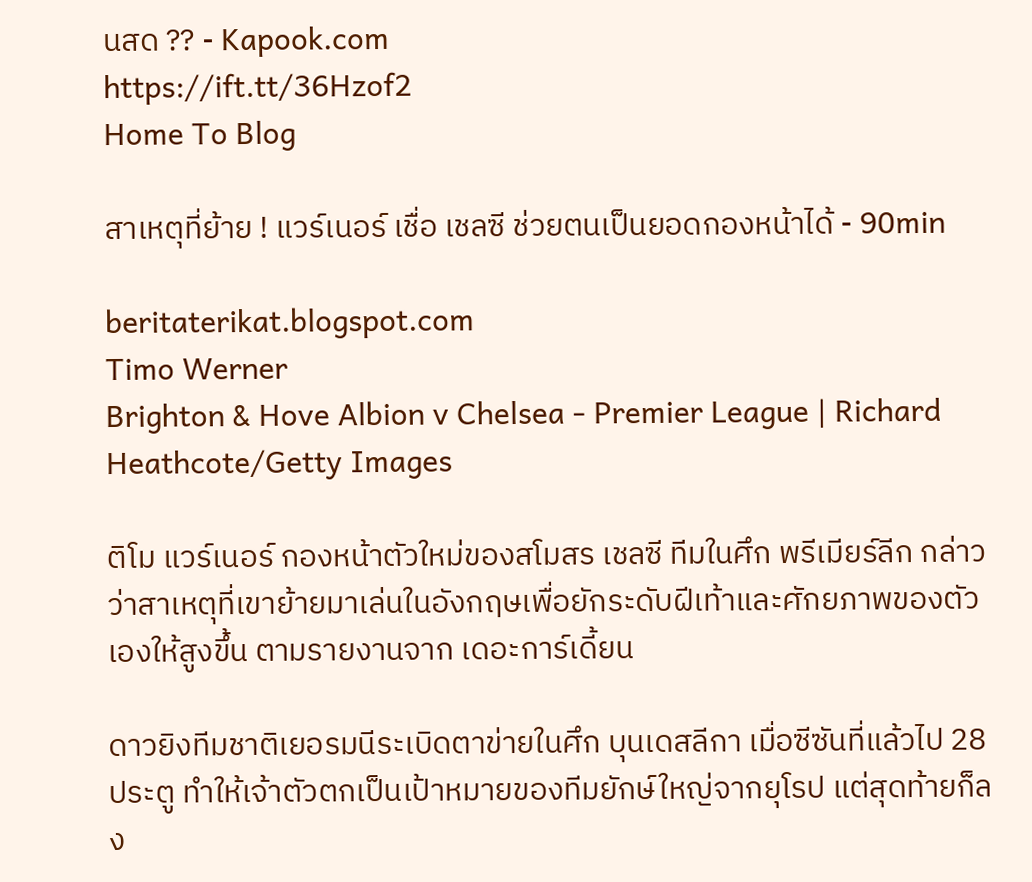นสด ?? - Kapook.com
https://ift.tt/36Hzof2
Home To Blog

สาเหตุที่ย้าย ! แวร์เนอร์ เชื่อ เชลซี ช่วยตนเป็นยอดกองหน้าได้ - 90min

beritaterikat.blogspot.com
Timo Werner
Brighton & Hove Albion v Chelsea - Premier League | Richard Heathcote/Getty Images

ติโม แวร์เนอร์ กองหน้าตัวใหม่ของสโมสร เชลซี ทีมในศึก พรีเมียร์ลีก กล่าวว่าสาเหตุที่เขาย้ายมาเล่นในอังกฤษเพื่อยักระดับฝีเท้าและศักยภาพของตัวเองให้สูงขึ้น ตามรายงานจาก เดอะการ์เดี้ยน

ดาวยิงทีมชาติเยอรมนีระเบิดตาข่ายในศึก บุนเดสลีกา เมื่อซีซันที่แล้วไป 28 ประตู ทำให้เจ้าตัวตกเป็นเป้าหมายของทีมยักษ์ใหญ่จากยุโรป แต่สุดท้ายก็ลง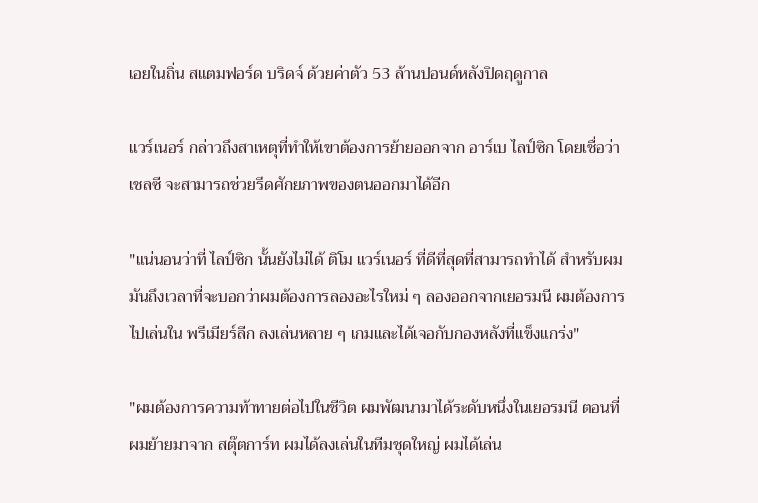เอยในถิ่น สแตมฟอร์ด บริดจ์ ด้วยค่าตัว 53 ล้านปอนด์หลังปิดฤดูกาล

แวร์เนอร์ กล่าวถึงสาเหตุที่ทำให้เขาต้องการย้ายออกจาก อาร์เบ ไลป์ซิก โดยเชื่อว่า เชลซี จะสามารถช่วยรีดศักยภาพของตนออกมาได้อีก

"แน่นอนว่าที่ ไลป์ซิก นั้นยังไม่ได้ ติโม แวร์เนอร์ ที่ดีที่สุดที่สามารถทำได้ สำหรับผมมันถึงเวลาที่จะบอกว่าผมต้องการลองอะไรใหม่ ๆ ลองออกจากเยอรมนี ผมต้องการไปเล่นใน พรีเมียร์ลีก ลงเล่นหลาย ๆ เกมและได้เจอกับกองหลังที่แข็งแกร่ง"

"ผมต้องการความท้าทายต่อไปในชีวิต ผมพัฒนามาได้ระดับหนึ่งในเยอรมนี ตอนที่ผมย้ายมาจาก สตุ๊ตการ์ท ผมได้ลงเล่นในทีมชุดใหญ่ ผมได้เล่น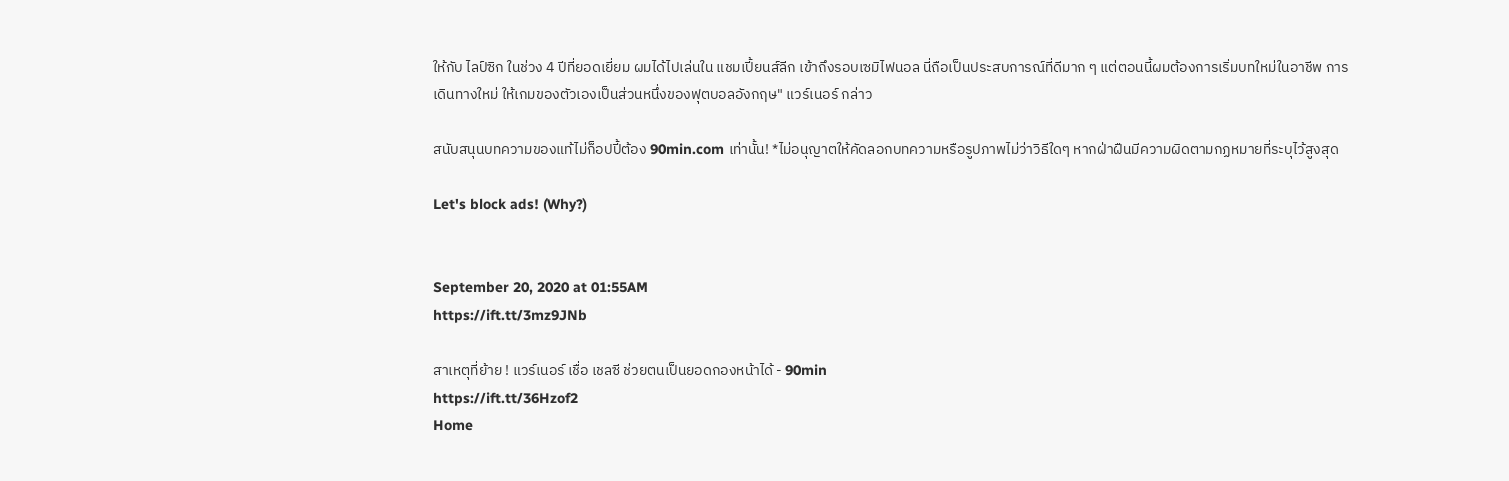ให้กับ ไลป์ซิก ในช่วง 4 ปีที่ยอดเยี่ยม ผมได้ไปเล่นใน แชมเปี้ยนส์ลีก เข้าถึงรอบเซมิไฟนอล นี่ถือเป็นประสบการณ์ที่ดีมาก ๆ แต่ตอนนี้ผมต้องการเริ่มบทใหม่ในอาชีพ การเดินทางใหม่ ให้เกมของตัวเองเป็นส่วนหนึ่งของฟุตบอลอังกฤษ" แวร์เนอร์ กล่าว

สนับสนุนบทความของแท้ไม่ก็อปปี้ต้อง 90min.com เท่านั้น! *ไม่อนุญาตให้คัดลอกบทความหรือรูปภาพไม่ว่าวิธีใดๆ หากฝ่าฝืนมีความผิดตามกฏหมายที่ระบุไว้สูงสุด

Let's block ads! (Why?)


September 20, 2020 at 01:55AM
https://ift.tt/3mz9JNb

สาเหตุที่ย้าย ! แวร์เนอร์ เชื่อ เชลซี ช่วยตนเป็นยอดกองหน้าได้ - 90min
https://ift.tt/36Hzof2
Home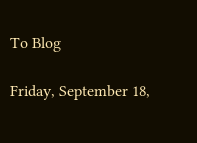To Blog

Friday, September 18,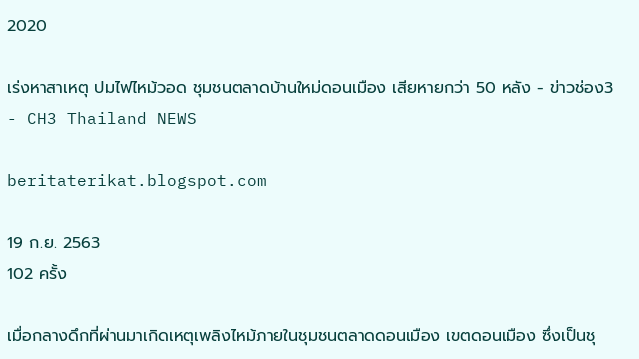2020

เร่งหาสาเหตุ ปมไฟไหม้วอด ชุมชนตลาดบ้านใหม่ดอนเมือง เสียหายกว่า 50 หลัง - ข่าวช่อง3 - CH3 Thailand NEWS

beritaterikat.blogspot.com

19 ก.ย. 2563
102 ครั้ง

เมื่อกลางดึกที่ผ่านมาเกิดเหตุเพลิงไหม้ภายในชุมชนตลาดดอนเมือง เขตดอนเมือง ซึ่งเป็นชุ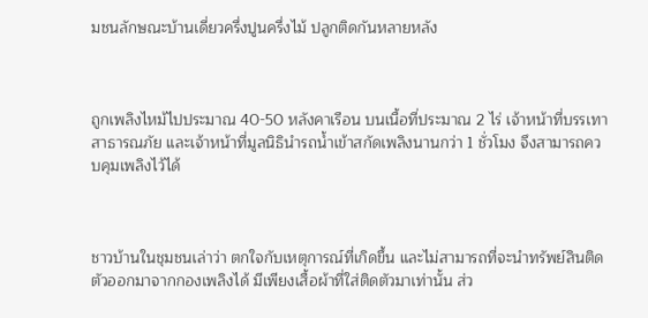มชนลักษณะบ้านเดี่ยวครึ่งปูนครึ่งไม้ ปลูกติดกันหลายหลัง



ถูกเพลิงไหม้ไปประมาณ 40-50 หลังคาเรือน บนเนื้อที่ประมาณ 2 ไร่ เจ้าหน้าที่บรรเทาสาธารณภัย และเจ้าหน้าที่มูลนิธินำรถน้ำเข้าสกัดเพลิงนานกว่า 1 ชั่วโมง จึงสามารถควบคุมเพลิงไว้ได้



ชาวบ้านในชุมชนเล่าว่า ตกใจกับเหตุการณ์ที่เกิดขึ้น และไม่สามารถที่จะนำทรัพย์สินติดตัวออกมาจากกองเพลิงได้ มีเพียงเสื้อผ้าที่ใส่ติดตัวมาเท่านั้น ส่ว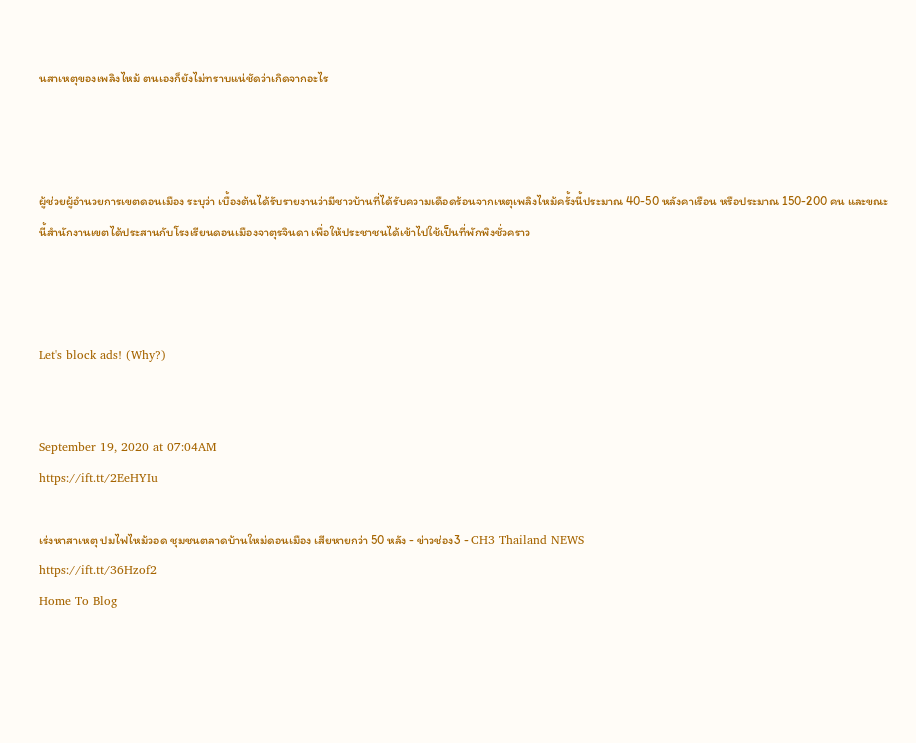นสาเหตุของเพลิงไหม้ ตนเองก็ยังไม่ทราบแน่ชัดว่าเกิดจากอะไร



ผู้ช่วยผู้อำนวยการเขตดอนเมือง ระบุว่า เบื้องต้นได้รับรายงานว่ามีชาวบ้านที่ได้รับความเดือดร้อนจากเหตุเพลิงไหม้ครั้งนี้ประมาณ 40-50 หลังคาเรือน หรือประมาณ 150-200 คน และขณะนี้สำนักงานเขตได้ประสานกับโรงเรียนดอนเมืองจาตุรจินดา เพื่อให้ประชาชนได้เข้าไปใช้เป็นที่พักพิงชั่วคราว



Let's block ads! (Why?)


September 19, 2020 at 07:04AM
https://ift.tt/2EeHYIu

เร่งหาสาเหตุ ปมไฟไหม้วอด ชุมชนตลาดบ้านใหม่ดอนเมือง เสียหายกว่า 50 หลัง - ข่าวช่อง3 - CH3 Thailand NEWS
https://ift.tt/36Hzof2
Home To Blog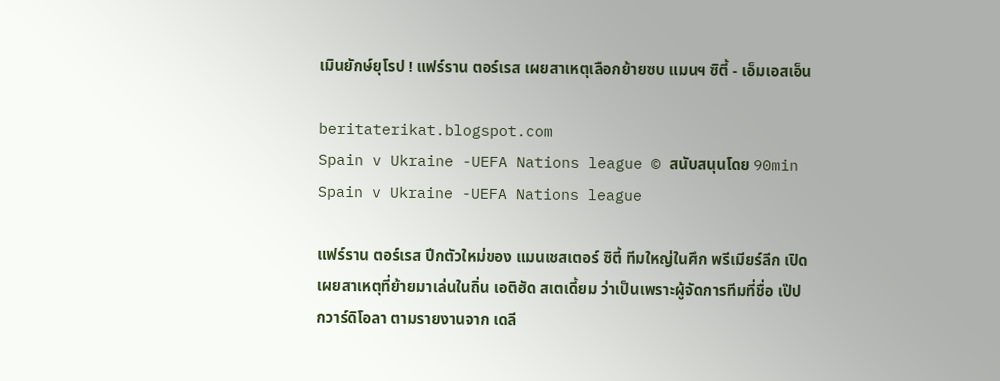เมินยักษ์ยุโรป ! แฟร์ราน ตอร์เรส เผยสาเหตุเลือกย้ายซบ แมนฯ ซิตี้ - เอ็มเอสเอ็น

beritaterikat.blogspot.com
Spain v Ukraine -UEFA Nations league © สนับสนุนโดย 90min Spain v Ukraine -UEFA Nations league

แฟร์ราน ตอร์เรส ปีกตัวใหม่ของ แมนเชสเตอร์ ซิตี้ ทีมใหญ่ในศึก พรีเมียร์ลีก เปิดเผยสาเหตุที่ย้ายมาเล่นในถิ่น เอติฮัด สเตเดี้ยม ว่าเป็นเพราะผู้จัดการทีมที่ชื่อ เป๊ป กวาร์ดิโอลา ตามรายงานจาก เดลี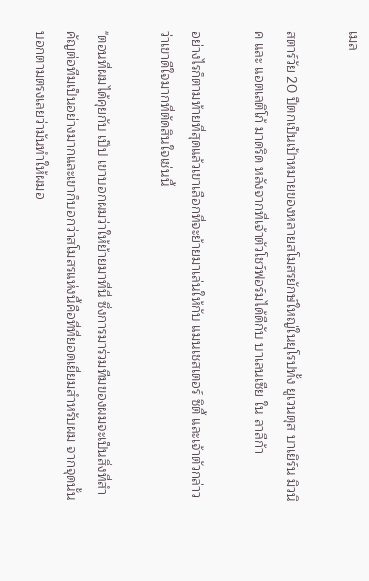เมล

สตาร์วัย 20 ปีตกเป็นเป้าหมายของหลายสโมสรยักษ์ใหญ่ในยุโรปทั้ง ยูเวนตุส บาเยิร์น มิวนิค และ แอตเลติโก้ มาดริด หลังจากที่เจ้าตัวโชว์ฟอร์มได้ดีกับ บาเลนเซีย ใน ลาลีก้า

อย่างไรก็ตามท้ายที่สุดแล้วเขาเลือกที่จะย้ายมาเล่นให้กับ แมนเชสเตอร์ ซิตี้ และเจ้าตัวกล่าวว่าเขาดีใจมากที่ตัดสินใจเช่นนี้

"ตอนที่ผมได้คุยกับ เป๊ป เขาบอกผมว่าให้ย้ายมาที่นี่ ซึ่งการมาร่วมทีมของผมจะเป็นสิ่งที่สำคัญต่อทีมเป็นอย่างมากและเขาก็บอกว่าสโมสรแห่งนี้คือที่ที่ยอดเยี่ยมสำหรับผม จากจุดนั้นบอกตามตรงเลยว่ามันทำให้ผมอ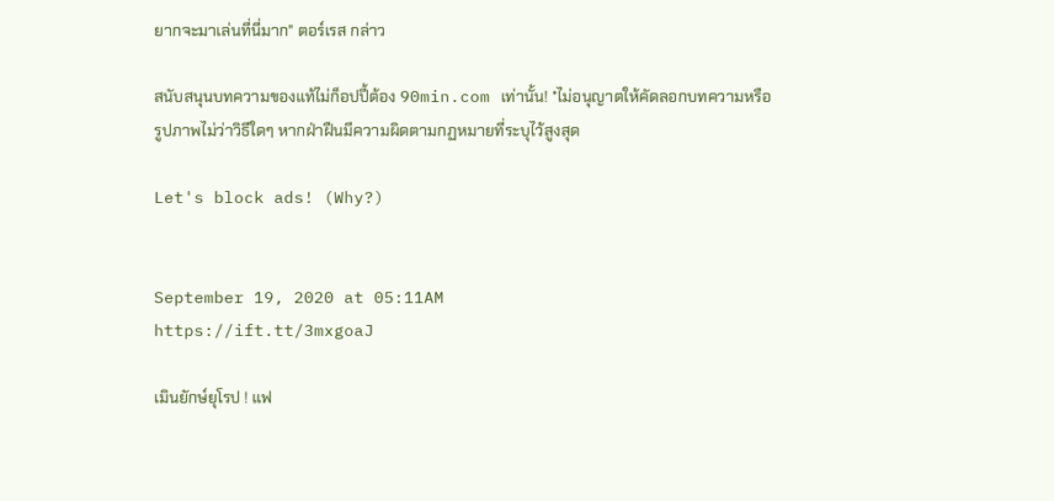ยากจะมาเล่นที่นี่มาก" ตอร์เรส กล่าว

สนับสนุนบทความของแท้ไม่ก็อปปี้ต้อง 90min.com เท่านั้น! *ไม่อนุญาตให้คัดลอกบทความหรือรูปภาพไม่ว่าวิธีใดๆ หากฝ่าฝืนมีความผิดตามกฏหมายที่ระบุไว้สูงสุด

Let's block ads! (Why?)


September 19, 2020 at 05:11AM
https://ift.tt/3mxgoaJ

เมินยักษ์ยุโรป ! แฟ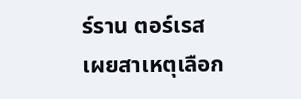ร์ราน ตอร์เรส เผยสาเหตุเลือก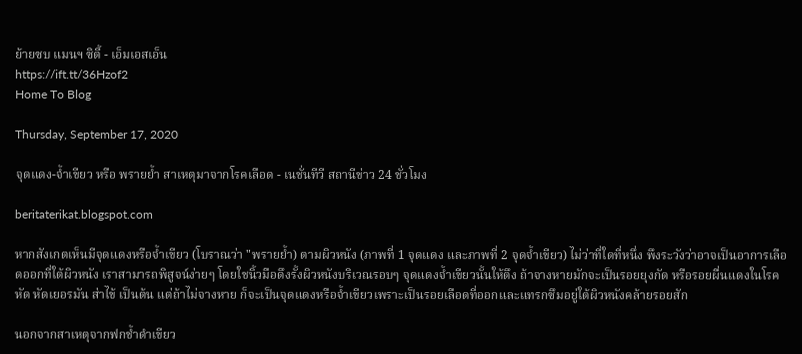ย้ายซบ แมนฯ ซิตี้ - เอ็มเอสเอ็น
https://ift.tt/36Hzof2
Home To Blog

Thursday, September 17, 2020

จุดแดง-จ้ำเขียว หรือ พรายย้ำ สาเหตุมาจากโรคเลือด - เนชั่นทีวี สถานีข่าว 24 ชั่วโมง

beritaterikat.blogspot.com

หากสังเกตเห็นมีจุดแดงหรือจ้ำเขียว (โบราณว่า "พรายย้ำ) ตามผิวหนัง (ภาพที่ 1 จุดแดง และภาพที่ 2 จุดจ้ำเขียว) ไม่ว่าที่ใดที่หนึ่ง พึงระวังว่าอาจเป็นอาการเลือดออกที่ใต้ผิวหนัง เราสามารถพิสูจน์ง่ายๆ โดยใชนิ้วมือดึงรั้งผิวหนังบริเวณรอบๆ จุดแดงจ้ำเขียวนั้นให้ตึง ถ้าจางหายมักจะเป็นรอยยุงกัด หรือรอยผื่นแดงในโรคหัด หัดเยอรมัน ส่าไข้ เป็นต้น แต่ถ้าไม่จางหาย ก็จะเป็นจุดแดงหรือจ้ำเขียวเพราะเป็นรอยเลือดที่ออกและแทรกซึมอยู่ใต้ผิวหนังคล้ายรอยสัก

นอกจากสาเหตุจากฟกช้ำดำเขียว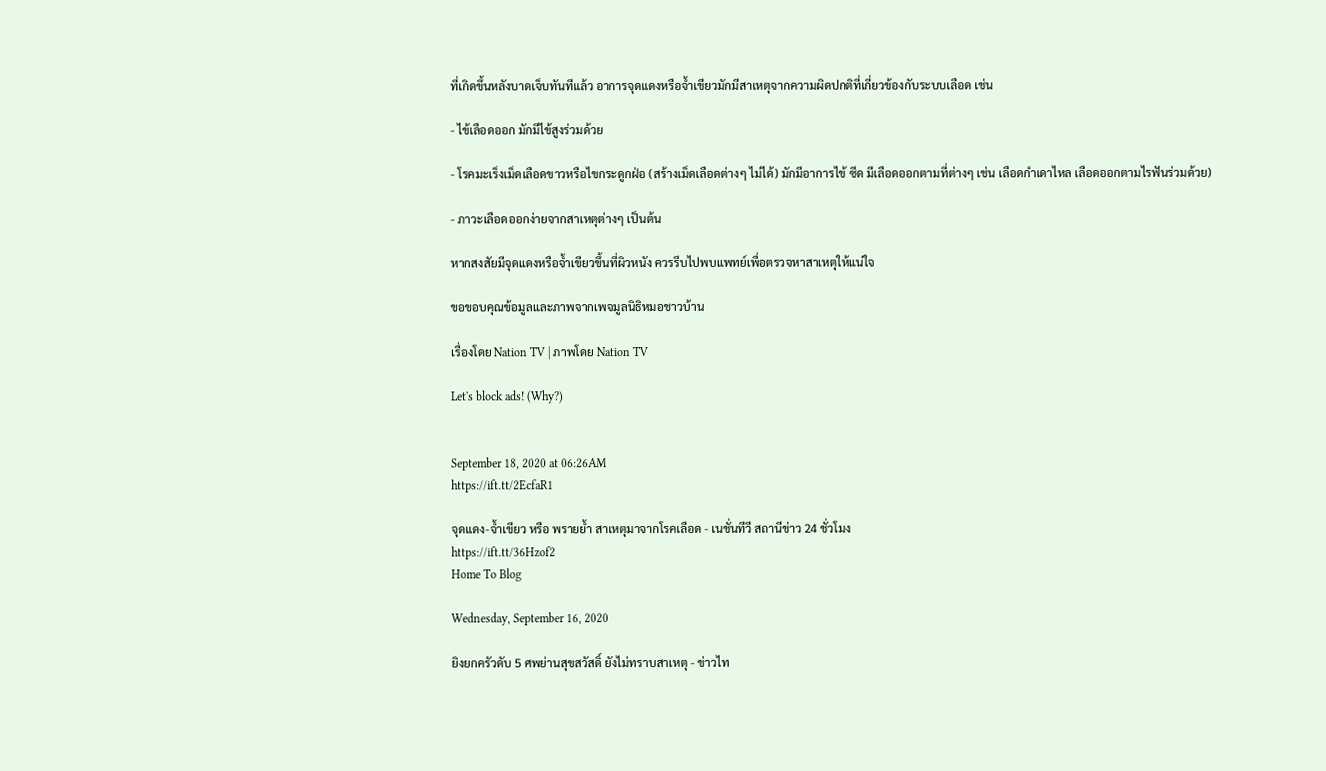ที่เกิดขึ้นหลังบาดเจ็บทันทีแล้ว อาการจุดแดงหรือจ้ำเขียวมักมีสาเหตุจากความผิดปกติที่เกี่ยวข้องกับระบบเลือด เช่น

- ไข้เลือดออก มักมีไข้สูงร่วมด้วย

- โรคมะเร็งเม็ดเลือดขาวหรือไขกระดูกฝ่อ (สร้างเม็ดเลือดต่างๆ ไม่ได้) มักมีอาการไข้ ซีด มีเลือดออกตามที่ต่างๆ เช่น เลือดกำเดาไหล เลือดออกตามไรฟันร่วมด้วย)

- ภาวะเลือดออกง่ายจากสาเหตุต่างๆ เป็นต้น

หากสงสัยมีจุดแดงหรือจ้ำเขียวขึ้นที่ผิวหนัง ควรรีบไปพบแพทย์เพื่อตรวจหาสาเหตุให้แน่ใจ

ขอขอบคุณข้อมูลและภาพจากเพจมูลนิธิหมอชาวบ้าน

เรื่องโดย Nation TV | ภาพโดย Nation TV

Let's block ads! (Why?)


September 18, 2020 at 06:26AM
https://ift.tt/2EcfaR1

จุดแดง-จ้ำเขียว หรือ พรายย้ำ สาเหตุมาจากโรคเลือด - เนชั่นทีวี สถานีข่าว 24 ชั่วโมง
https://ift.tt/36Hzof2
Home To Blog

Wednesday, September 16, 2020

ยิงยกครัวดับ 5 ศพย่านสุขสวัสดิ์ ยังไม่ทราบสาเหตุ - ข่าวไท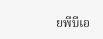ยพีบีเอ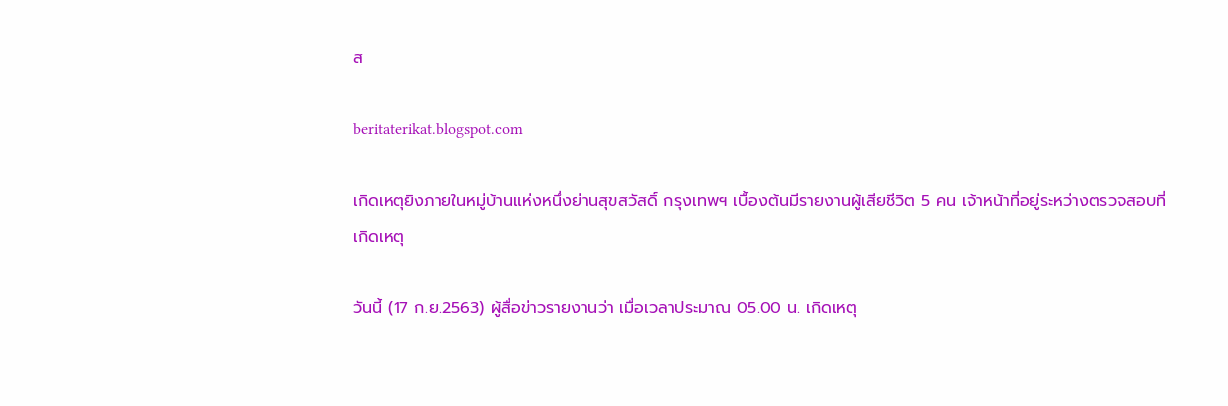ส

beritaterikat.blogspot.com

เกิดเหตุยิงภายในหมู่บ้านแห่งหนึ่งย่านสุขสวัสดิ์ กรุงเทพฯ เบื้องต้นมีรายงานผู้เสียชีวิต 5 คน เจ้าหน้าที่อยู่ระหว่างตรวจสอบที่เกิดเหตุ

วันนี้ (17 ก.ย.2563) ผู้สื่อข่าวรายงานว่า เมื่อเวลาประมาณ 05.00 น. เกิดเหตุ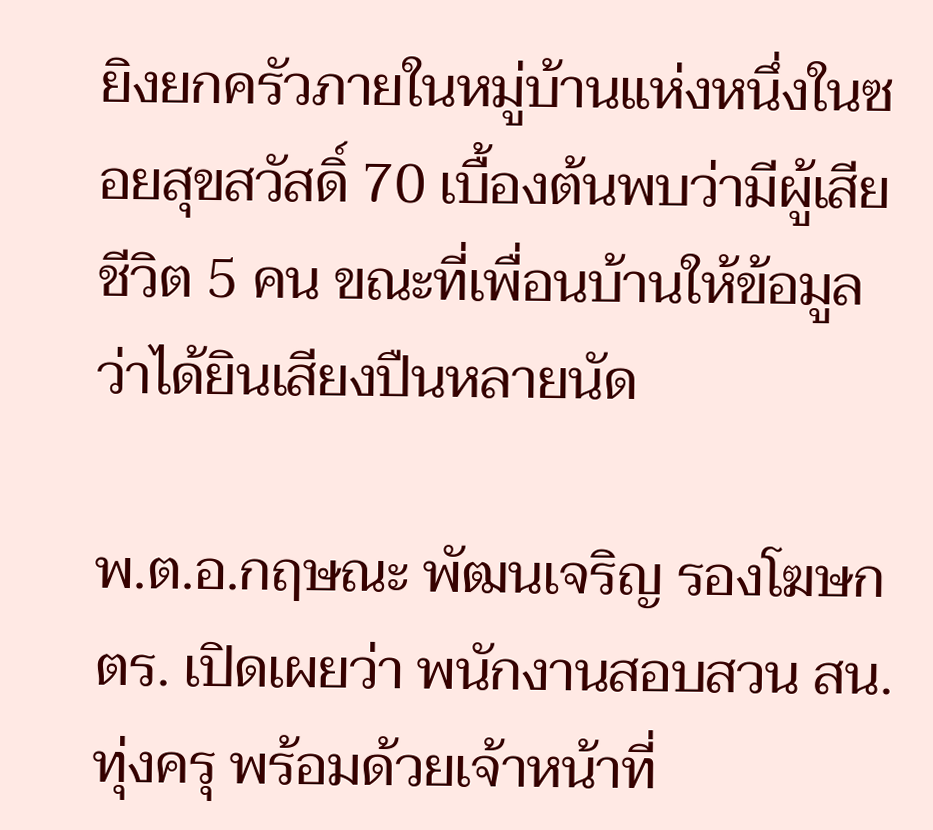ยิงยกครัวภายในหมู่บ้านแห่งหนึ่งในซอยสุขสวัสดิ์ 70 เบื้องต้นพบว่ามีผู้เสียชีวิต 5 คน ขณะที่เพื่อนบ้านให้ข้อมูลว่าได้ยินเสียงปืนหลายนัด

พ.ต.อ.กฤษณะ พัฒนเจริญ รองโฆษก ตร. เปิดเผยว่า พนักงานสอบสวน สน.ทุ่งครุ พร้อมด้วยเจ้าหน้าที่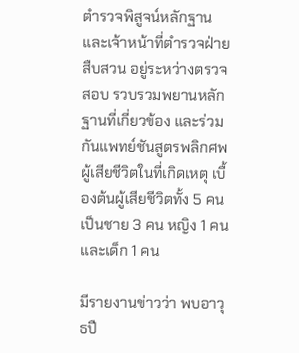ตำรวจพิสูจน์หลักฐานและเจ้าหน้าที่ตำรวจฝ่ายสืบสวน อยู่ระหว่างตรวจสอบ รวบรวมพยานหลักฐานที่เกี่ยวข้อง และร่วมกันแพทย์ชันสูตรพลิกศพผู้เสียชีวิตในที่เกิดเหตุ เบื้องต้นผู้เสียชีวิตทั้ง 5 คน เป็นชาย 3 คน หญิง 1 คน และเด็ก 1 คน

มีรายงานข่าวว่า พบอาวุธปื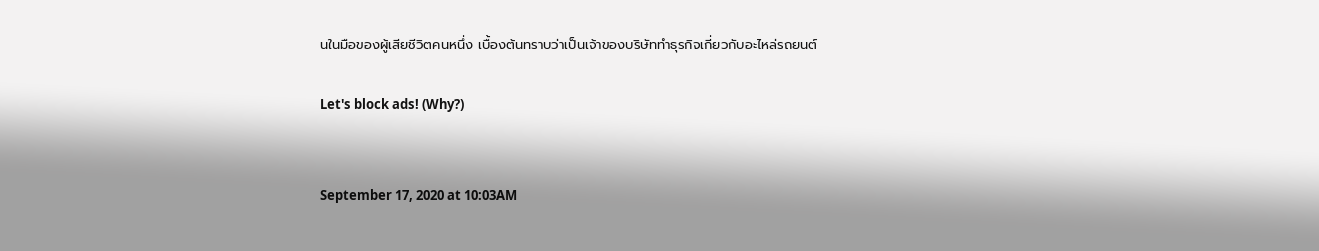นในมือของผู้เสียชีวิตคนหนึ่ง เบื้องต้นทราบว่าเป็นเจ้าของบริษัททำธุรกิจเกี่ยวกับอะไหล่รถยนต์

Let's block ads! (Why?)


September 17, 2020 at 10:03AM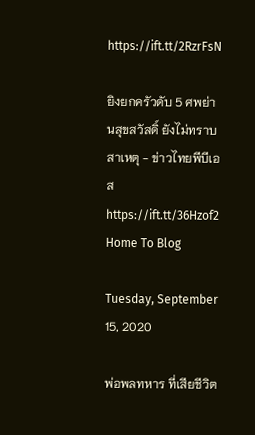https://ift.tt/2RzrFsN

ยิงยกครัวดับ 5 ศพย่านสุขสวัสดิ์ ยังไม่ทราบสาเหตุ - ข่าวไทยพีบีเอส
https://ift.tt/36Hzof2
Home To Blog

Tuesday, September 15, 2020

พ่อพลทหาร ที่เสียชีวิต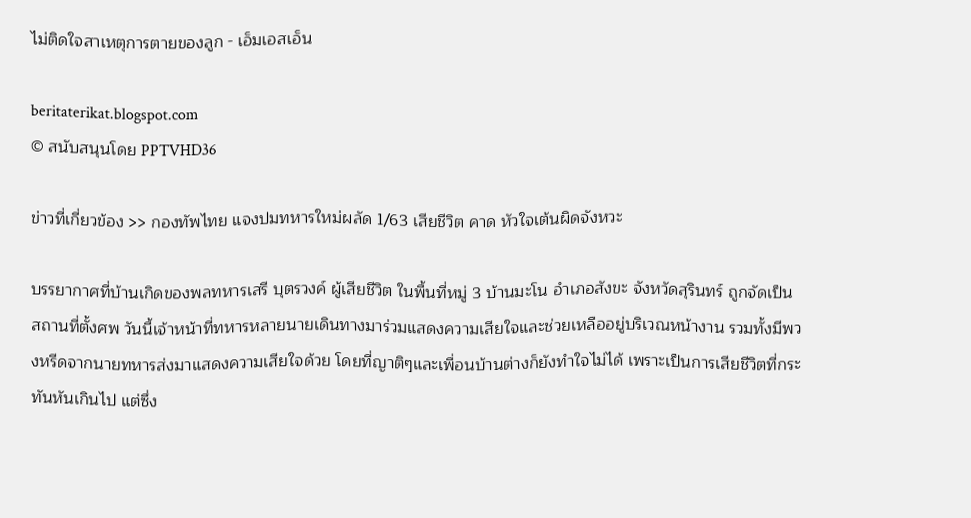ไม่ติดใจสาเหตุการตายของลูก - เอ็มเอสเอ็น

beritaterikat.blogspot.com
© สนับสนุนโดย PPTVHD36

ข่าวที่เกี่ยวข้อง >> กองทัพไทย แจงปมทหารใหม่ผลัด 1/63 เสียชีวิต คาด หัวใจเต้นผิดจังหวะ

บรรยากาศที่บ้านเกิดของพลทหารเสรี บุตรวงค์ ผู้เสียชีวิต ในพื้นที่หมู่ 3 บ้านมะโน อำเภอสังขะ จังหวัดสุรินทร์ ถูกจัดเป็นสถานที่ตั้งศพ วันนี้เจ้าหน้าที่ทหารหลายนายเดินทางมาร่วมแสดงความเสียใจและช่วยเหลืออยู่บริเวณหน้างาน รวมทั้งมีพวงหรีดจากนายทหารส่งมาแสดงความเสียใจด้วย โดยที่ญาติๆและเพื่อนบ้านต่างก็ยังทำใจไม่ได้ เพราะเป็นการเสียชีวิตที่กระทันหันเกินไป แต่ซึ่ง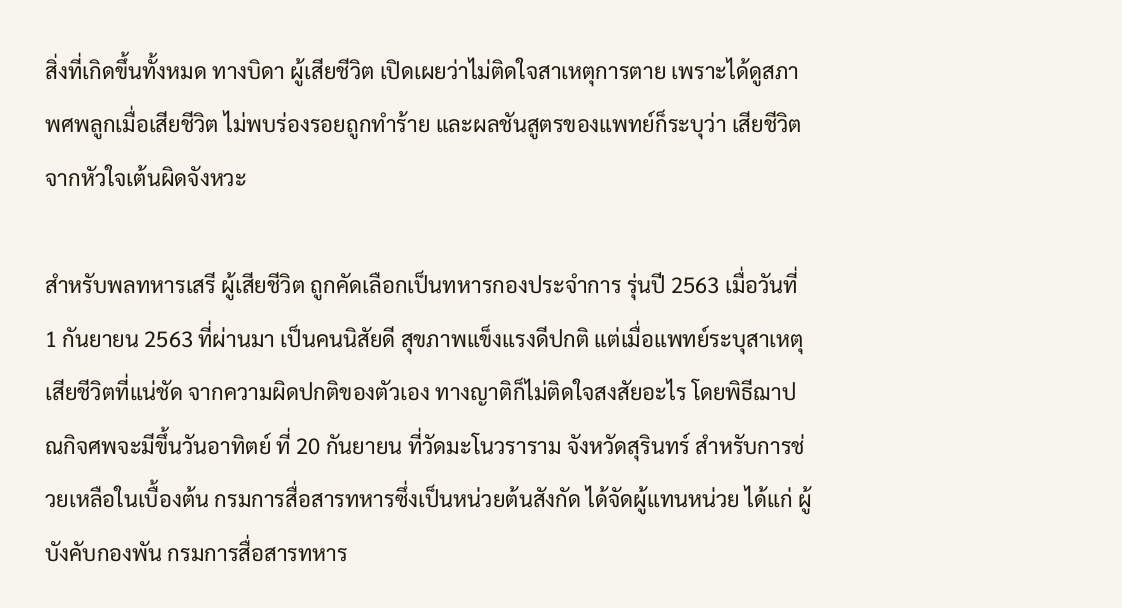สิ่งที่เกิดขึ้นทั้งหมด ทางบิดา ผู้เสียชีวิต เปิดเผยว่าไม่ติดใจสาเหตุการตาย เพราะได้ดูสภาพศพลูกเมื่อเสียชีวิต ไม่พบร่องรอยถูกทำร้าย และผลชันสูตรของแพทย์ก็ระบุว่า เสียชีวิตจากหัวใจเต้นผิดจังหวะ

สำหรับพลทหารเสรี ผู้เสียชีวิต ถูกคัดเลือกเป็นทหารกองประจำการ รุ่นปี 2563 เมื่อวันที่ 1 กันยายน 2563 ที่ผ่านมา เป็นคนนิสัยดี สุขภาพแข็งแรงดีปกติ แต่เมื่อแพทย์ระบุสาเหตุเสียชีวิตที่แน่ชัด จากความผิดปกติของตัวเอง ทางญาติก็ไม่ติดใจสงสัยอะไร โดยพิธีฌาปณกิจศพจะมีขึ้นวันอาทิตย์ ที่ 20 กันยายน ที่วัดมะโนวราราม จังหวัดสุรินทร์ สำหรับการช่วยเหลือในเบื้องต้น กรมการสื่อสารทหารซึ่งเป็นหน่วยต้นสังกัด ได้จัดผู้แทนหน่วย ได้แก่ ผู้บังคับกองพัน กรมการสื่อสารทหาร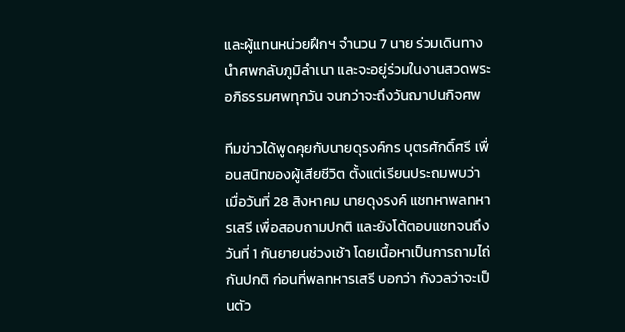และผู้แทนหน่วยฝึกฯ จำนวน 7 นาย ร่วมเดินทางนำศพกลับภูมิลำเนา และจะอยู่ร่วมในงานสวดพระอภิธรรมศพทุกวัน จนกว่าจะถึงวันฌาปนกิจศพ

ทีมข่าวได้พูดคุยกับนายดุรงค์กร บุตรศักดิ์ศรี เพื่อนสนิทของผู้เสียชีวิต ตั้งแต่เรียนประถมพบว่า เมื่อวันที่ 28 สิงหาคม นายดุงรงค์ แชทหาพลทหารเสรี เพื่อสอบถามปกติ และยังโต้ตอบแชทจนถึงวันที่ 1 กันยายนช่วงเช้า โดยเนื้อหาเป็นการถามไถ่กันปกติ ก่อนที่พลทหารเสรี บอกว่า กังวลว่าจะเป็นตัว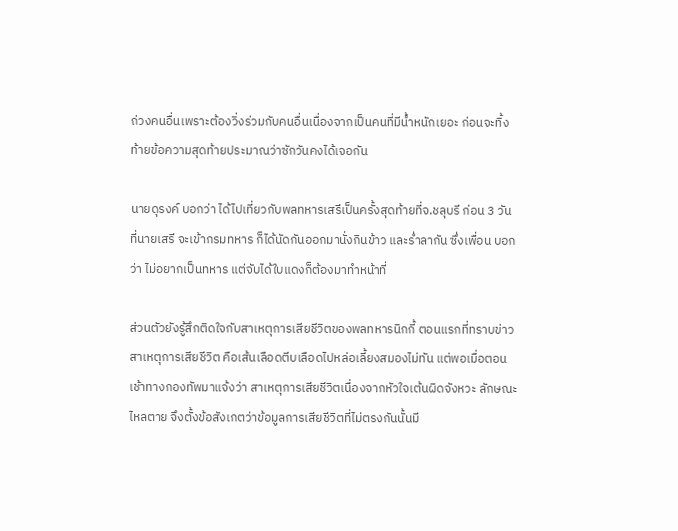ถ่วงคนอื่นเพราะต้องวิ่งร่วมกับคนอื่นเนื่องจากเป็นคนที่มีน้ำหนักเยอะ ก่อนจะทิ้งท้ายข้อความสุดท้ายประมาณว่าซักวันคงได้เจอกัน

นายดุรงค์ บอกว่า ได้ไปเที่ยวกับพลทหารเสรีเป็นครั้งสุดท้ายที่จ.ชลุบรี ก่อน 3 วัน ที่นายเสรี จะเข้ากรมทหาร ก็ได้นัดกันออกมานั่งกินข้าว และร่ำลากัน ซึ่งเพื่อน บอกว่า ไม่อยากเป็นทหาร แต่จับได้ใบแดงก็ต้องมาทำหน้าที่

ส่วนตัวยังรู้สึกติดใจกับสาเหตุการเสียชีวิตของพลทหารนิกกี้ ตอนแรกที่ทราบข่าว สาเหตุการเสียชีวิต คือเส้นเลือดตีบเลือดไปหล่อเลี้ยงสมองไม่ทัน แต่พอเมื่อตอนเช้าทางกองทัพมาแจ้งว่า สาเหตุการเสียชีวิตเนื่องจากหัวใจเต้นผิดจังหวะ ลักษณะไหลตาย จึงตั้งข้อสังเกตว่าข้อมูลการเสียชีวิตที่ไม่ตรงกันนั้นมี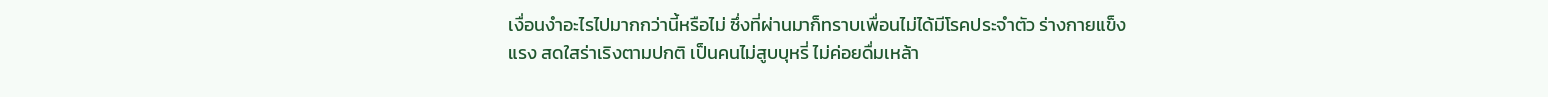เงื่อนงำอะไรไปมากกว่านี้หรือไม่ ซึ่งที่ผ่านมาก็ทราบเพื่อนไม่ได้มีโรคประจำตัว ร่างกายแข็งแรง สดใสร่าเริงตามปกติ เป็นคนไม่สูบบุหรี่ ไม่ค่อยดื่มเหล้า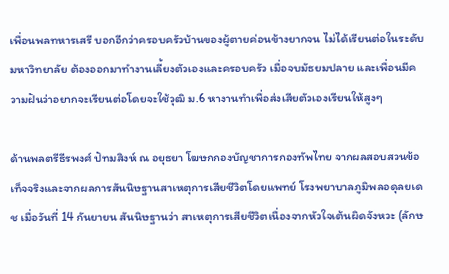เพื่อนพลทหารเสรี บอกอีกว่าครอบครัวบ้านของผู้ตายค่อนข้างยากจน ไม่ได้เรียนต่อในระดับมหาวิทยาลัย ต้องออกมาทำงานเลี้ยงตัวเองและครอบครัว เมื่อจบมัธยมปลาย และเพื่อนมีความฝันว่าอยากจะเรียนต่อโดยจะใช้วุฒิ ม.6 หางานทำเพื่อส่งเสียตัวเองเรียนให้สูงๆ

ด้านพลตรีธีรพงศ์ ปัทมสิงห์ ณ อยุธยา โฆษกกองบัญชาการกองทัพไทย จากผลสอบสวนข้อเท็จจริงและจากผลการสันนิษฐานสาเหตุการเสียชีวิตโดยแพทย์ โรงพยาบาลภูมิพลอดุลยเดช เมื่อวันที่ 14 กันยายน สันนิษฐานว่า สาเหตุการเสียชีวิตเนื่องจากหัวใจเต้นผิดจังหวะ (ลักษ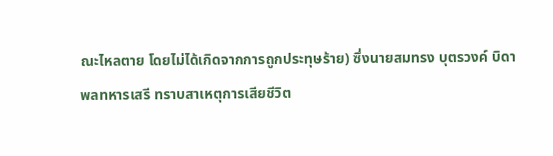ณะไหลตาย โดยไม่ได้เกิดจากการถูกประทุษร้าย) ซึ่งนายสมทรง บุตรวงค์ บิดาพลทหารเสรี ทราบสาเหตุการเสียชีวิต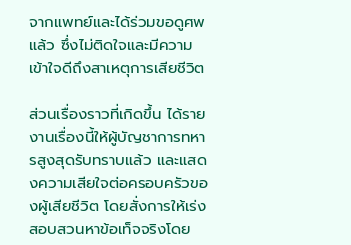จากแพทย์และได้ร่วมขอดูศพแล้ว ซึ่งไม่ติดใจและมีความเข้าใจดีถึงสาเหตุการเสียชีวิต

ส่วนเรื่องราวที่เกิดขึ้น ได้รายงานเรื่องนี้ให้ผู้บัญชาการทหารสูงสุดรับทราบแล้ว และแสดงความเสียใจต่อครอบครัวของผู้เสียชีวิต โดยสั่งการให้เร่งสอบสวนหาข้อเท็จจริงโดย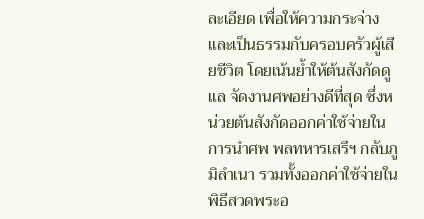ละเอียด เพื่อให้ความกระจ่างและเป็นธรรมกับครอบครัวผู้เสียชีวิต โดยเน้นย้ำให้ต้นสังกัดดูแล จัดงานศพอย่างดีที่สุด ซึ่งหน่วยต้นสังกัดออกค่าใช้จ่ายในการนำศพ พลทหารเสรีฯ กลับภูมิลำเนา รวมทั้งออกค่าใช้จ่ายในพิธีสวดพระอ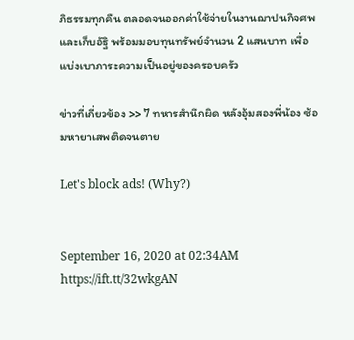ภิธรรมทุกคืน ตลอดจนออกค่าใช้จ่ายในงานฌาปนกิจศพ และเก็บอัฐิ พร้อมมอบทุนทรัพย์จำนวน 2 แสนบาท เพื่อแบ่งเบาภาระความเป็นอยู่ของครอบครัว

ข่าวที่เกี่ยวข้อง >> 7 ทหารสำนึกผิด หลังอุ้มสองพี่น้อง ซ้อมหายาเสพติดจนตาย

Let's block ads! (Why?)


September 16, 2020 at 02:34AM
https://ift.tt/32wkgAN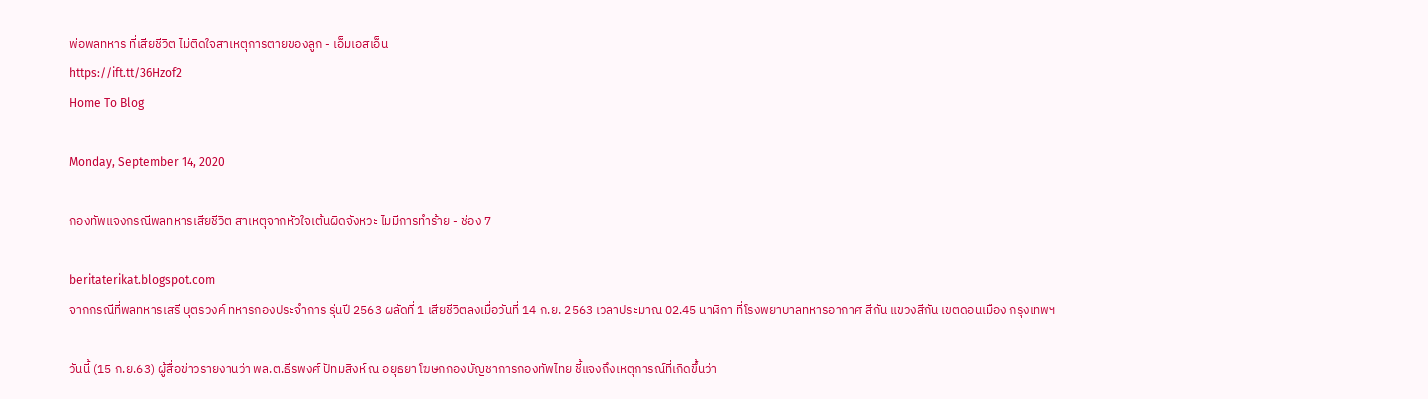พ่อพลทหาร ที่เสียชีวิต ไม่ติดใจสาเหตุการตายของลูก - เอ็มเอสเอ็น
https://ift.tt/36Hzof2
Home To Blog

Monday, September 14, 2020

กองทัพแจงกรณีพลทหารเสียชีวิต สาเหตุจากหัวใจเต้นผิดจังหวะ ไมมีการทำร้าย - ช่อง 7

beritaterikat.blogspot.com
จากกรณีที่พลทหารเสรี บุตรวงค์ ทหารกองประจำการ รุ่นปี 2563 ผลัดที่ 1 เสียชีวิตลงเมื่อวันที่ 14 ก.ย. 2563 เวลาประมาณ 02.45 นาฬิกา ที่โรงพยาบาลทหารอากาศ สีกัน แขวงสีกัน เขตดอนเมือง กรุงเทพฯ

วันนี้ (15 ก.ย.63) ผู้สื่อข่าวรายงานว่า พล.ต.ธีรพงศ์ ปัทมสิงห์ ณ อยุธยา โฆษกกองบัญชาการกองทัพไทย ชี้แจงถึงเหตุการณ์ที่เกิดขึ้นว่า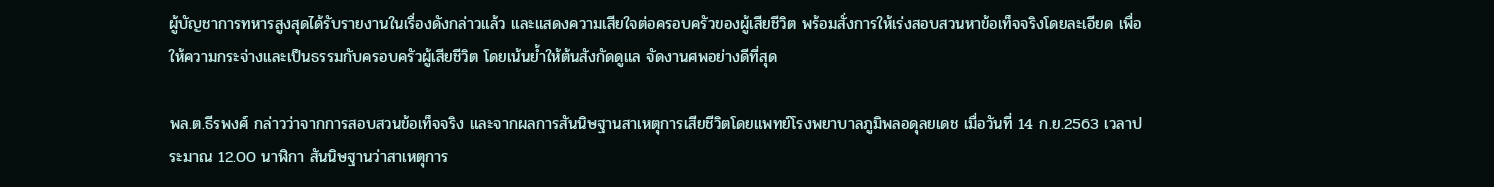ผู้บัญชาการทหารสูงสุดได้รับรายงานในเรื่องดังกล่าวแล้ว และแสดงความเสียใจต่อครอบครัวของผู้เสียชีวิต พร้อมสั่งการให้เร่งสอบสวนหาข้อเท็จจริงโดยละเอียด เพื่อให้ความกระจ่างและเป็นธรรมกับครอบครัวผู้เสียชีวิต โดยเน้นย้ำให้ต้นสังกัดดูแล จัดงานศพอย่างดีที่สุด

พล.ต.ธีรพงศ์ กล่าวว่าจากการสอบสวนข้อเท็จจริง และจากผลการสันนิษฐานสาเหตุการเสียชีวิตโดยแพทย์โรงพยาบาลภูมิพลอดุลยเดช เมื่อวันที่ 14 ก.ย.2563 เวลาประมาณ 12.00 นาฬิกา สันนิษฐานว่าสาเหตุการ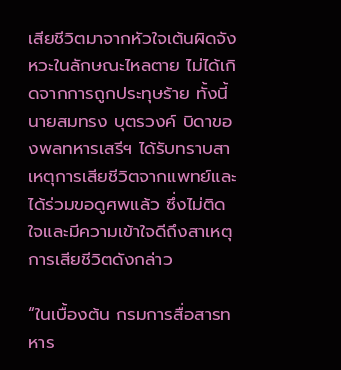เสียชีวิตมาจากหัวใจเต้นผิดจังหวะในลักษณะไหลตาย ไม่ได้เกิดจากการถูกประทุษร้าย ทั้งนี้ นายสมทรง บุตรวงค์ บิดาของพลทหารเสรีฯ ได้รับทราบสาเหตุการเสียชีวิตจากแพทย์และได้ร่วมขอดูศพแล้ว ซึ่งไม่ติดใจและมีความเข้าใจดีถึงสาเหตุการเสียชีวิตดังกล่าว

“ในเบื้องต้น กรมการสื่อสารทหาร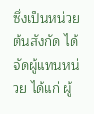ซึ่งเป็นหน่วยต้นสังกัด ได้จัดผู้แทนหน่วย ได้แก่ ผู้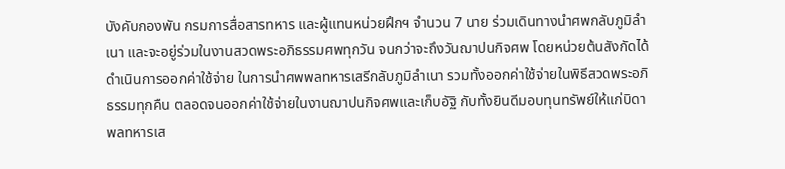บังคับกองพัน กรมการสื่อสารทหาร และผู้แทนหน่วยฝึกฯ จำนวน 7 นาย ร่วมเดินทางนำศพกลับภูมิลำเนา และจะอยู่ร่วมในงานสวดพระอภิธรรมศพทุกวัน จนกว่าจะถึงวันฌาปนกิจศพ โดยหน่วยต้นสังกัดได้ดำเนินการออกค่าใช้จ่าย ในการนำศพพลทหารเสรีกลับภูมิลำเนา รวมทั้งออกค่าใช้จ่ายในพิธีสวดพระอภิธรรมทุกคืน ตลอดจนออกค่าใช้จ่ายในงานฌาปนกิจศพและเก็บอัฐิ กับทั้งยินดีมอบทุนทรัพย์ให้แก่บิดาพลทหารเส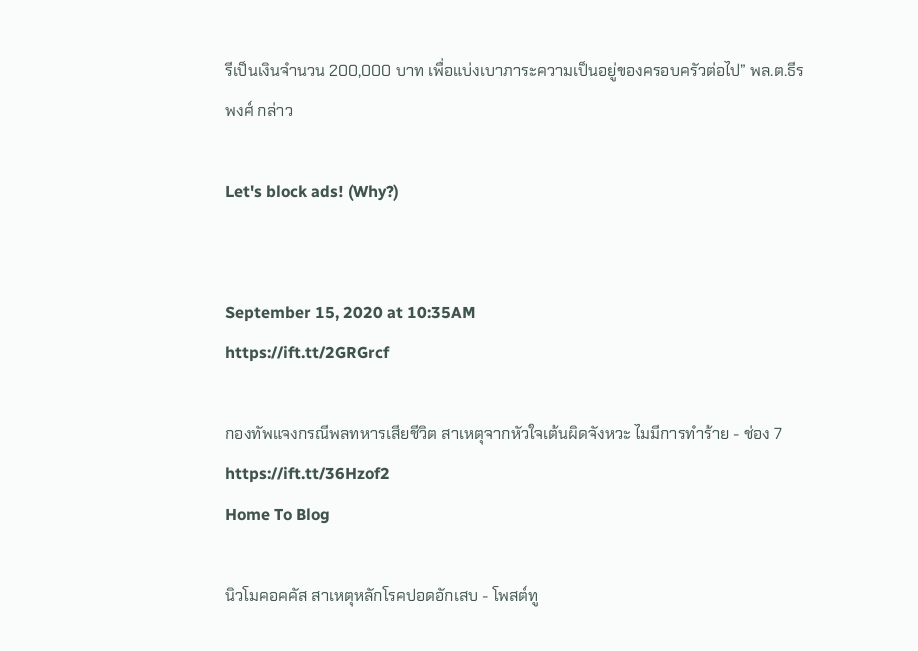รีเป็นเงินจำนวน 200,000 บาท เพื่อแบ่งเบาภาระความเป็นอยู่ของครอบครัวต่อไป” พล.ต.ธีรพงศ์ กล่าว

Let's block ads! (Why?)


September 15, 2020 at 10:35AM
https://ift.tt/2GRGrcf

กองทัพแจงกรณีพลทหารเสียชีวิต สาเหตุจากหัวใจเต้นผิดจังหวะ ไมมีการทำร้าย - ช่อง 7
https://ift.tt/36Hzof2
Home To Blog

นิวโมคอคคัส สาเหตุหลักโรคปอดอักเสบ - โพสต์ทู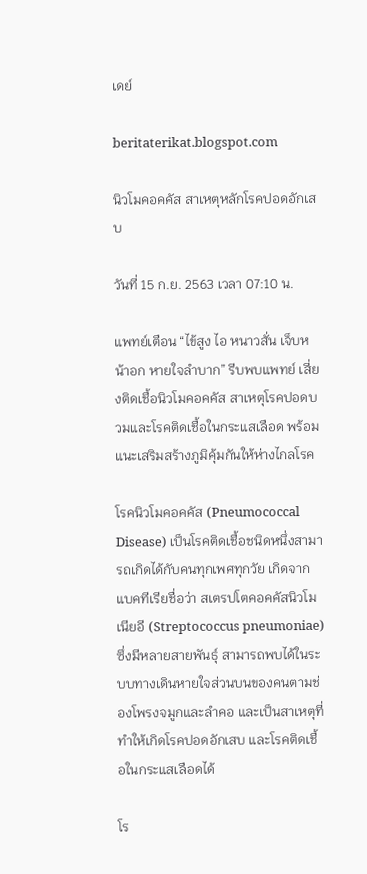เดย์

beritaterikat.blogspot.com

นิวโมคอคคัส สาเหตุหลักโรคปอดอักเสบ

วันที่ 15 ก.ย. 2563 เวลา 07:10 น.

แพทย์เตือน “ไข้สูง ไอ หนาวสั่น เจ็บหน้าอก หายใจลำบาก” รีบพบแพทย์ เสี่ยงติดเชื้อนิวโมคอคคัส สาเหตุโรคปอดบวมและโรคติดเชื้อในกระแสเลือด พร้อมแนะเสริมสร้างภูมิคุ้มกันให้ห่างไกลโรค

โรคนิวโมคอคคัส (Pneumococcal Disease) เป็นโรคติดเชื้อชนิดหนึ่งสามารถเกิดได้กับคนทุกเพศทุกวัย เกิดจากแบคทีเรียชื่อว่า สเตรปโตคอคคัสนิวโมเนียอี (Streptococcus pneumoniae) ซึ่งมีหลายสายพันธุ์ สามารถพบได้ในระบบทางเดินหายใจส่วนบนของคนตามช่องโพรงจมูกและลำคอ และเป็นสาเหตุที่ทำให้เกิดโรคปอดอักเสบ และโรคติดเชื้อในกระแสเลือดได้

โร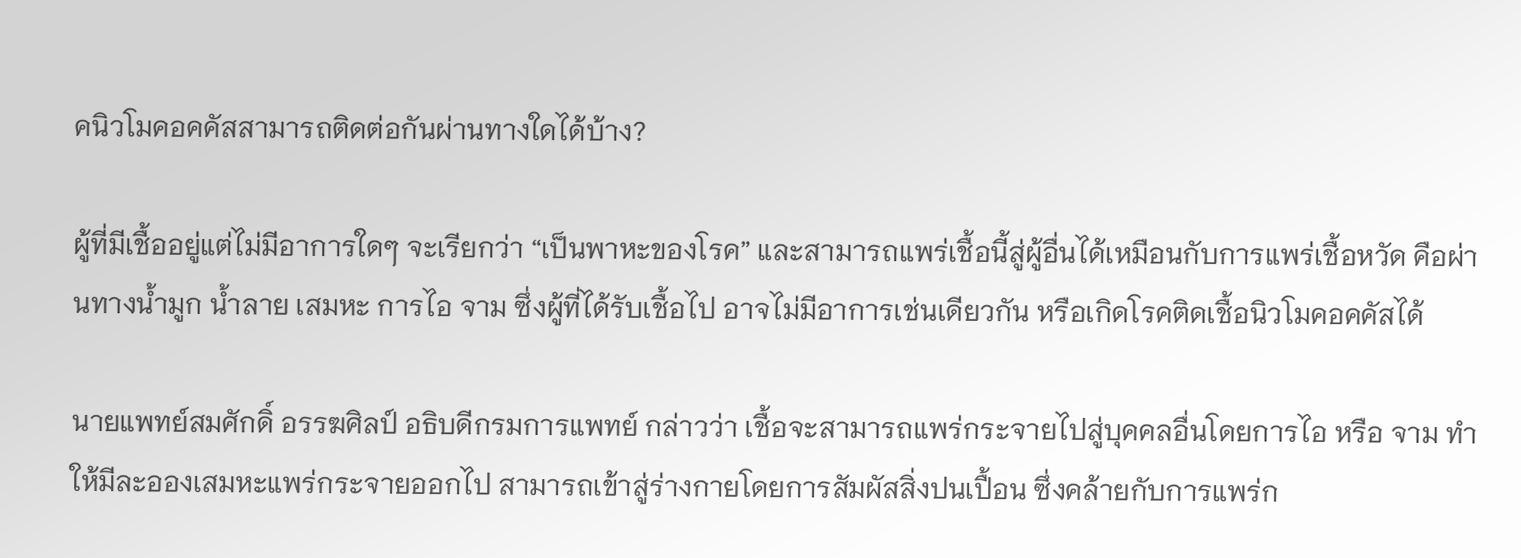คนิวโมคอคคัสสามารถติดต่อกันผ่านทางใดได้บ้าง?

ผู้ที่มีเชื้ออยู่แต่ไม่มีอาการใดๆ จะเรียกว่า “เป็นพาหะของโรค” และสามารถแพร่เชื้อนี้สู่ผู้อื่นได้เหมือนกับการแพร่เชื้อหวัด คือผ่านทางน้ำมูก น้ำลาย เสมหะ การไอ จาม ซึ่งผู้ที่ได้รับเชื้อไป อาจไม่มีอาการเช่นเดียวกัน หรือเกิดโรคติดเชื้อนิวโมคอคคัสได้

นายแพทย์สมศักดิ์ อรรฆศิลป์ อธิบดีกรมการแพทย์ กล่าวว่า เชื้อจะสามารถแพร่กระจายไปสู่บุคคลอื่นโดยการไอ หรือ จาม ทำให้มีละอองเสมหะแพร่กระจายออกไป สามารถเข้าสู่ร่างกายโดยการสัมผัสสิ่งปนเปื้อน ซึ่งคล้ายกับการแพร่ก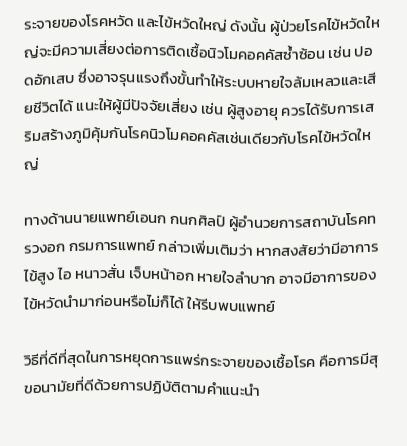ระจายของโรคหวัด และไข้หวัดใหญ่ ดังนั้น ผู้ป่วยโรคไข้หวัดใหญ่จะมีความเสี่ยงต่อการติดเชื้อนิวโมคอคคัสซ้ำซ้อน เช่น ปอดอักเสบ ซึ่งอาจรุนแรงถึงขั้นทำให้ระบบหายใจล้มเหลวและเสียชีวิตได้ แนะให้ผู้มีปัจจัยเสี่ยง เช่น ผู้สูงอายุ ควรได้รับการเสริมสร้างภูมิคุ้มกันโรคนิวโมคอคคัสเช่นเดียวกับโรคไข้หวัดใหญ่

ทางด้านนายแพทย์เอนก กนกศิลป์ ผู้อำนวยการสถาบันโรคทรวงอก กรมการแพทย์ กล่าวเพิ่มเติมว่า หากสงสัยว่ามีอาการ ไข้สูง ไอ หนาวสั่น เจ็บหน้าอก หายใจลำบาก อาจมีอาการของไข้หวัดนำมาก่อนหรือไม่ก็ได้ ให้รีบพบแพทย์

วิธีที่ดีที่สุดในการหยุดการแพร่กระจายของเชื้อโรค คือการมีสุขอนามัยที่ดีด้วยการปฏิบัติตามคำแนะนำ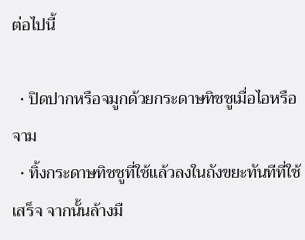ต่อไปนี้

  • ปิดปากหรือจมูกด้วยกระดาษทิชชูเมื่อไอหรือจาม
  • ทิ้งกระดาษทิชชูที่ใช้แล้วลงในถังขยะทันทีที่ใช้เสร็จ จากนั้นล้างมื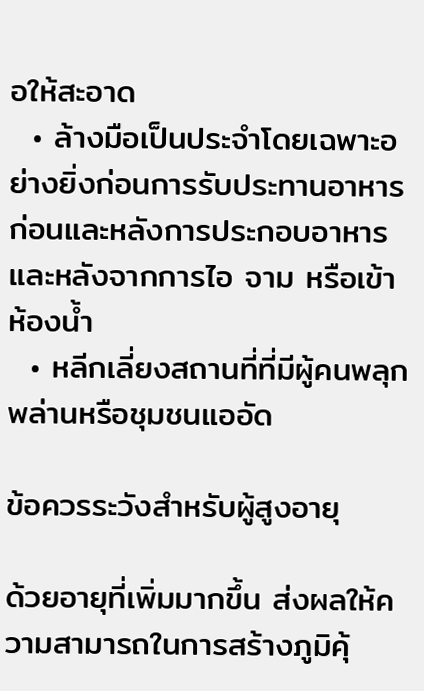อให้สะอาด
  • ล้างมือเป็นประจำโดยเฉพาะอย่างยิ่งก่อนการรับประทานอาหาร ก่อนและหลังการประกอบอาหาร และหลังจากการไอ จาม หรือเข้าห้องน้ำ
  • หลีกเลี่ยงสถานที่ที่มีผู้คนพลุกพล่านหรือชุมชนแออัด

ข้อควรระวังสำหรับผู้สูงอายุ

ด้วยอายุที่เพิ่มมากขึ้น ส่งผลให้ความสามารถในการสร้างภูมิคุ้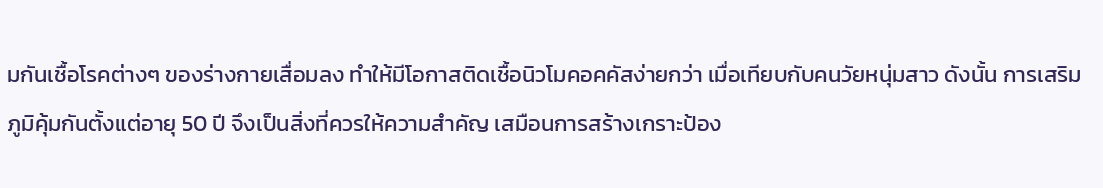มกันเชื้อโรคต่างๆ ของร่างกายเสื่อมลง ทำให้มีโอกาสติดเชื้อนิวโมคอคคัสง่ายกว่า เมื่อเทียบกับคนวัยหนุ่มสาว ดังนั้น การเสริมภูมิคุ้มกันตั้งแต่อายุ 50 ปี จึงเป็นสิ่งที่ควรให้ความสำคัญ เสมือนการสร้างเกราะป้อง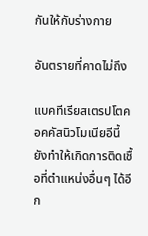กันให้กับร่างกาย

อันตรายที่คาดไม่ถึง

แบคทีเรียสเตรปโตคอคคัสนิวโมเนียอีนี้ยังทำให้เกิดการติดเชื้อที่ตำแหน่งอื่นๆ ได้อีก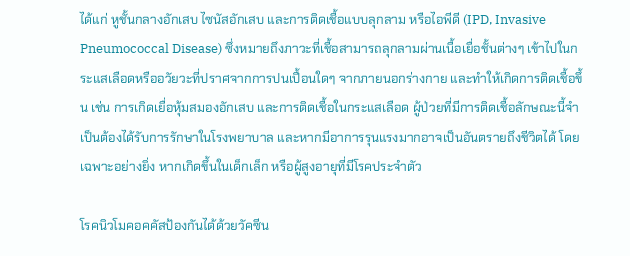ได้แก่ หูชั้นกลางอักเสบ ไซนัสอักเสบ และการติดเชื้อแบบลุกลาม หรือไอพีดี (IPD, Invasive Pneumococcal Disease) ซึ่งหมายถึงภาวะที่เชื้อสามารถลุกลามผ่านเนื้อเยื่อชั้นต่างๆ เข้าไปในกระแสเลือดหรืออวัยวะที่ปราศจากการปนเปื้อนใดๆ จากภายนอกร่างกาย และทำให้เกิดการติดเชื้อขึ้น เช่น การเกิดเยื่อหุ้มสมองอักเสบ และการติดเชื้อในกระแสเลือด ผู้ป่วยที่มีการติดเชื้อลักษณะนี้จำเป็นต้องได้รับการรักษาในโรงพยาบาล และหากมีอาการรุนแรงมากอาจเป็นอันตรายถึงชีวิตได้ โดยเฉพาะอย่างยิ่ง หากเกิดขึ้นในเด็กเล็ก หรือผู้สูงอายุที่มีโรคประจำตัว

โรคนิวโมคอคคัสป้องกันได้ด้วยวัคซีน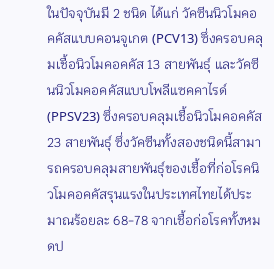ในปัจจุบันมี 2 ชนิด ได้แก่ วัคซีนนิวโมคอคคัสแบบคอนจูเกต (PCV13) ซึ่งครอบคลุมเชื้อนิวโมคอคคัส 13 สายพันธุ์ และวัคซีนนิวโมคอคคัสแบบโพลีแซคคาไรด์ (PPSV23) ซึ่งครอบคลุมเชื้อนิวโมคอคคัส 23 สายพันธุ์ ซึ่งวัคซีนทั้งสองชนิดนี้สามารถครอบคลุมสายพันธุ์ของเชื้อที่ก่อโรคนิวโมคอคคัสรุนแรงในประเทศไทยได้ประมาณร้อยละ 68-78 จากเชื้อก่อโรคทั้งหมดป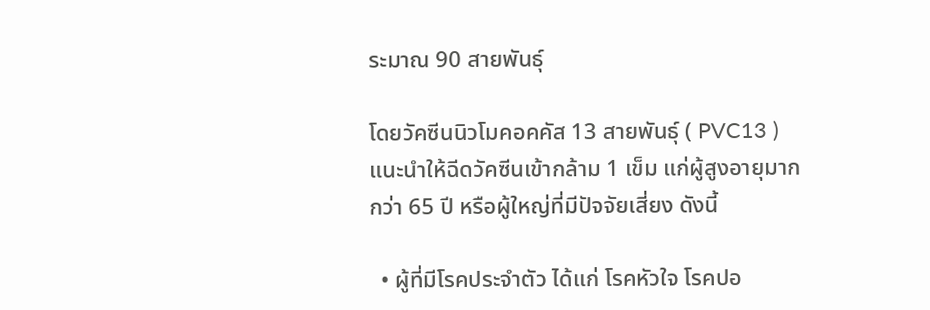ระมาณ 90 สายพันธุ์

โดยวัคซีนนิวโมคอคคัส 13 สายพันธุ์ ( PVC13 ) แนะนำให้ฉีดวัคซีนเข้ากล้าม 1 เข็ม แก่ผู้สูงอายุมากกว่า 65 ปี หรือผู้ใหญ่ที่มีปัจจัยเสี่ยง ดังนี้

  • ผู้ที่มีโรคประจำตัว ได้แก่ โรคหัวใจ โรคปอ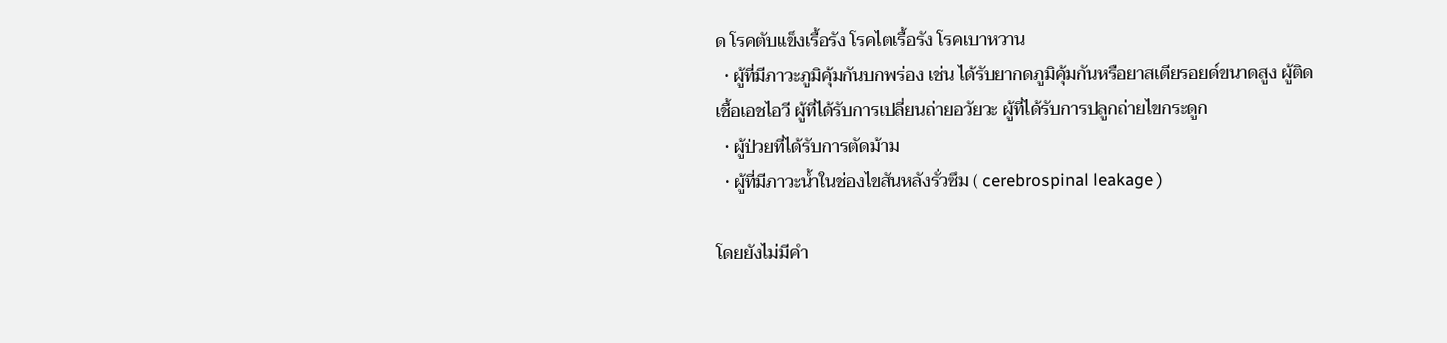ด โรคตับแข็งเรื้อรัง โรคไตเรื้อรัง โรคเบาหวาน
  • ผู้ที่มีภาวะภูมิคุ้มกันบกพร่อง เช่น ได้รับยากดภูมิคุ้มกันหรือยาสเตียรอยด์ขนาดสูง ผู้ติดเชื้อเอชไอวี ผู้ที่ได้รับการเปลี่ยนถ่ายอวัยวะ ผู้ที่ได้รับการปลูกถ่ายไขกระดูก
  • ผู้ป่วยที่ได้รับการตัดม้าม
  • ผู้ที่มีภาวะน้ำในช่องไขสันหลังรั่วซึม ( cerebrospinal leakage )

โดยยังไม่มีคำ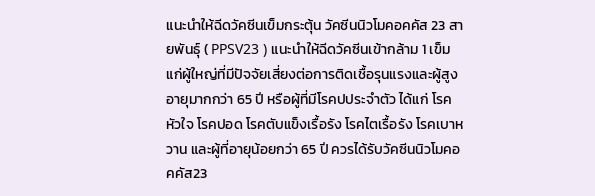แนะนำให้ฉีดวัคซีนเข็มกระตุ้น วัคซีนนิวโมคอคคัส 23 สายพันธุ์ ( PPSV23 ) แนะนำให้ฉีดวัคซีนเข้ากล้าม 1 เข็ม แก่ผู้ใหญ่ที่มีปัจจัยเสี่ยงต่อการติดเชื้อรุนแรงและผู้สูงอายุมากกว่า 65 ปี หรือผู้ที่มีโรคปประจำตัว ได้แก่ โรคหัวใจ โรคปอด โรคตับแข็งเรื้อรัง โรคไตเรื้อรัง โรคเบาหวาน และผู้ที่อายุน้อยกว่า 65 ปี ควรได้รับวัคซีนนิวโมคอคคัส23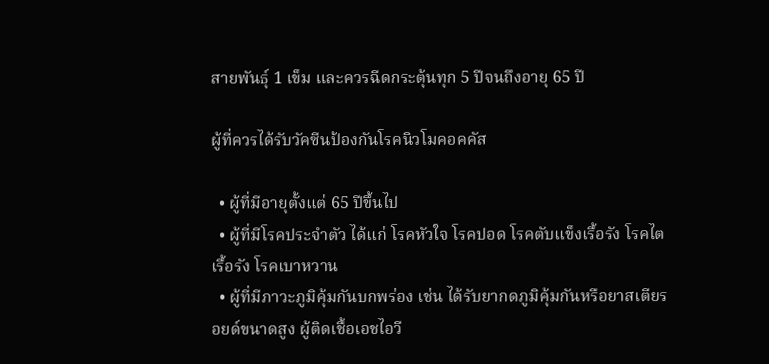สายพันธุ์ 1 เข็ม และควรฉีดกระตุ้นทุก 5 ปีจนถึงอายุ 65 ปี

ผู้ที่ควรได้รับวัคซีนป้องกันโรคนิวโมคอคคัส

  • ผู้ที่มีอายุตั้งแต่ 65 ปีขึ้นไป
  • ผู้ที่มีโรคประจำตัว ได้แก่ โรคหัวใจ โรคปอด โรคตับแข็งเรื้อรัง โรคไตเรื้อรัง โรคเบาหวาน
  • ผู้ที่มีภาวะภูมิคุ้มกันบกพร่อง เช่น ได้รับยากดภูมิคุ้มกันหรือยาสเตียรอยด์ขนาดสูง ผู้ติดเชื้อเอชไอวี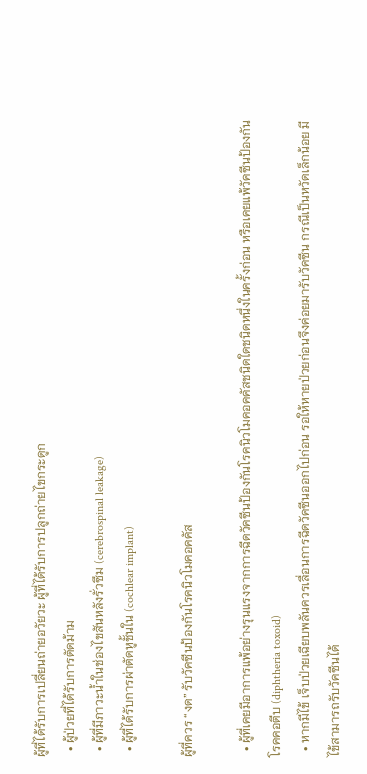ผู้ที่ได้รับการเปลี่ยนถ่ายอวัยวะ ผู้ที่ได้รับการปลูกถ่ายไขกระดูก
  • ผู้ป่วยที่ได้รับการตัดม้าม
  • ผู้ที่มีภาวะน้ำในช่องไขสันหลังรั่วซึม (cerebrospinal leakage)
  • ผู้ที่ได้รับการผ่าตัดหูชั้นใน (cochlear implant)

ผู้ที่ควร “งด” รับวัคซีนป้องกันโรคนิวโมคอคคัส

  • ผู้ที่เคยมีอาการแพ้อย่างรุนแรงจากการฉีดวัคซีนป้องกันโรคนิวโมคอคคัสชนิดใดชนิดหนึ่งในครั้งก่อน หรือเคยแพ้วัคซีนป้องกันโรคคอตีบ (diphtheria toxoid)
  • หากมีไข้ เจ็บป่วยเฉียบพลันควรเลื่อนการฉีดวัคซีนออกไปก่อน รอให้หายป่วยก่อนจึงค่อยมารับวัคซีน กรณีเป็นหวัดเล็กน้อย มีไข้สามารถรับวัคซีนได้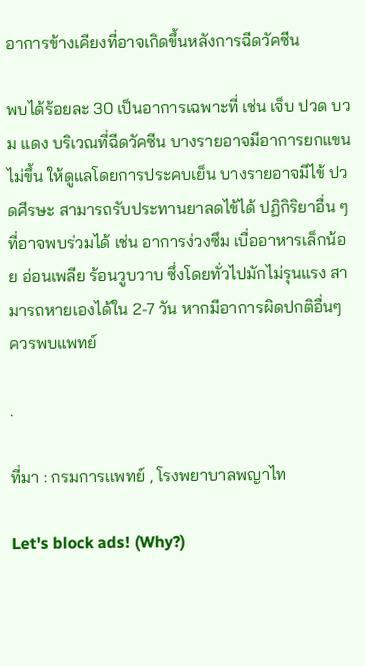อาการข้างเคียงที่อาจเกิดขึ้นหลังการฉีดวัคซีน

พบได้ร้อยละ 30 เป็นอาการเฉพาะที่ เช่น เจ็บ ปวด บวม แดง บริเวณที่ฉีดวัคซีน บางรายอาจมีอาการยกแขนไม่ขึ้น ให้ดูแลโดยการประคบเย็น บางรายอาจมีไข้ ปวดศีรษะ สามารถรับประทานยาลดไข้ได้ ปฏิกิริยาอื่น ๆ ที่อาจพบร่วมได้ เช่น อาการง่วงซึม เบื่ออาหารเล็กน้อย อ่อนเพลีย ร้อนวูบวาบ ซึ่งโดยทั่วไปมักไม่รุนแรง สามารถหายเองได้ใน 2-7 วัน หากมีอาการผิดปกติอื่นๆ ควรพบแพทย์

.

ที่มา : กรมการเเพทย์ , โรงพยาบาลพญาไท

Let's block ads! (Why?)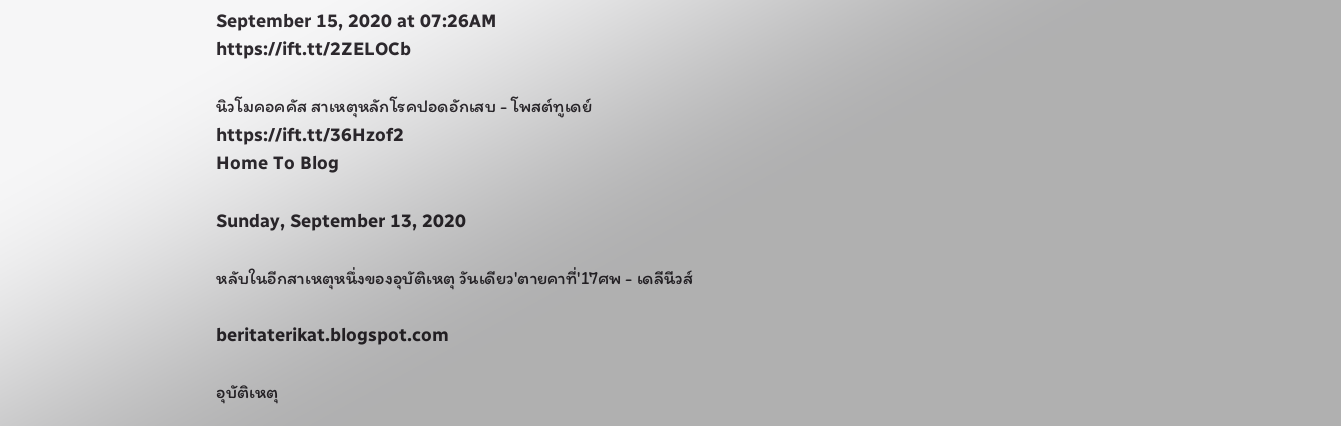September 15, 2020 at 07:26AM
https://ift.tt/2ZELOCb

นิวโมคอคคัส สาเหตุหลักโรคปอดอักเสบ - โพสต์ทูเดย์
https://ift.tt/36Hzof2
Home To Blog

Sunday, September 13, 2020

หลับในอีกสาเหตุหนึ่งของอุบัติเหตุ วันเดียว'ตายคาที่'17ศพ - เดลีนีวส์

beritaterikat.blogspot.com

อุบัติเหตุ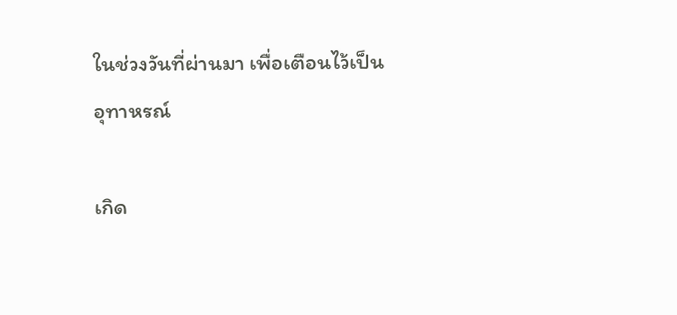ในช่วงวันที่ผ่านมา เพื่อเตือนไว้เป็นอุทาหรณ์

เกิด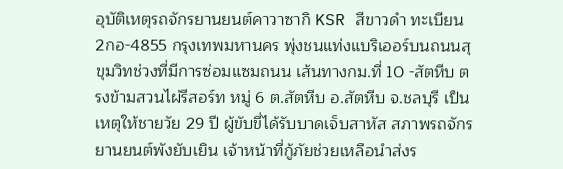อุบัติเหตุรถจักรยานยนต์คาวาซากิ KSR สีขาวดำ ทะเบียน 2กอ-4855 กรุงเทพมหานคร พุ่งชนแท่งแบริเออร์บนถนนสุขุมวิทช่วงที่มีการซ่อมแซมถนน เส้นทางกม.ที่ 10 -สัตหีบ ตรงข้ามสวนไผ่รีสอร์ท หมู่ 6 ต.สัตหีบ อ.สัตหีบ จ.ชลบุรี เป็นเหตุให้ชายวัย 29 ปี ผู้ขับขี่ได้รับบาดเจ็บสาหัส สภาพรถจักรยานยนต์พังยับเยิน เจ้าหน้าที่กู้ภัยช่วยเหลือนำส่งร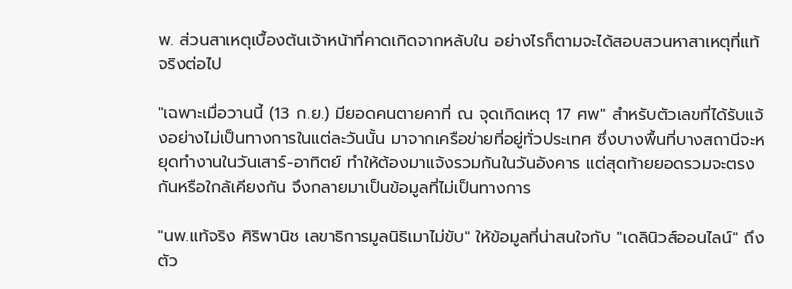พ. ส่วนสาเหตุเบื้องต้นเจ้าหน้าที่คาดเกิดจากหลับใน อย่างไรก็ตามจะได้สอบสวนหาสาเหตุที่แท้จริงต่อไป

"เฉพาะเมื่อวานนี้ (13 ก.ย.) มียอดคนตายคาที่ ณ จุดเกิดเหตุ 17 ศพ" สำหรับตัวเลขที่ได้รับแจ้งอย่างไม่เป็นทางการในแต่ละวันนั้น มาจากเครือข่ายที่อยู่ทั่วประเทศ ซึ่งบางพื้นที่บางสถานีจะหยุดทำงานในวันเสาร์-อาทิตย์ ทำให้ต้องมาแจ้งรวมกันในวันอังคาร แต่สุดท้ายยอดรวมจะตรงกันหรือใกล้เคียงกัน จึงกลายมาเป็นข้อมูลที่ไม่เป็นทางการ

"นพ.แท้จริง ศิริพานิช เลขาธิการมูลนิธิเมาไม่ขับ" ให้ข้อมูลที่น่าสนใจกับ "เดลินิวส์ออนไลน์" ถึงตัว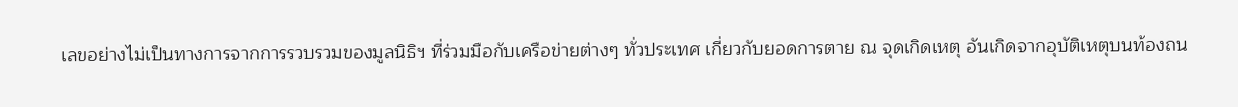เลขอย่างไม่เป็นทางการจากการรวบรวมของมูลนิธิฯ ที่ร่วมมือกับเครือข่ายต่างๆ ทั่วประเทศ เกี่ยวกับยอดการตาย ณ จุดเกิดเหตุ อันเกิดจากอุบัติเหตุบนท้องถน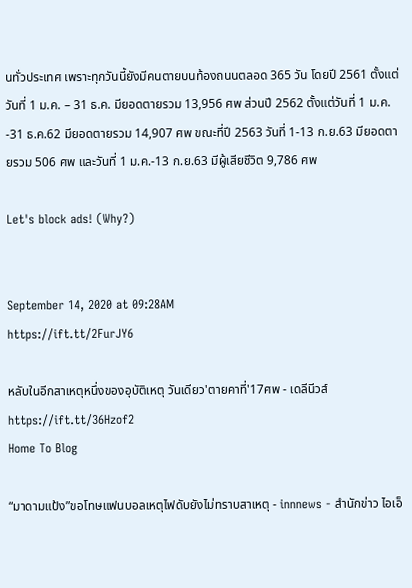นทั่วประเทศ เพราะทุกวันนี้ยังมีคนตายบนท้องถนนตลอด 365 วัน โดยปี 2561 ตั้งแต่วันที่ 1 ม.ค. – 31 ธ.ค. มียอดตายรวม 13,956 ศพ ส่วนปี 2562 ตั้งแต่วันที่ 1 ม.ค. -31 ธ.ค.62 มียอดตายรวม 14,907 ศพ ขณะที่ปี 2563 วันที่ 1-13 ก.ย.63 มียอดตายรวม 506 ศพ และวันที่ 1 ม.ค.-13 ก.ย.63 มีผู้เสียชีวิต 9,786 ศพ

Let's block ads! (Why?)


September 14, 2020 at 09:28AM
https://ift.tt/2FurJY6

หลับในอีกสาเหตุหนึ่งของอุบัติเหตุ วันเดียว'ตายคาที่'17ศพ - เดลีนีวส์
https://ift.tt/36Hzof2
Home To Blog

“มาดามแป้ง”ขอโทษแฟนบอลเหตุไฟดับยังไม่ทราบสาเหตุ - innnews - สำนักข่าว ไอเอ็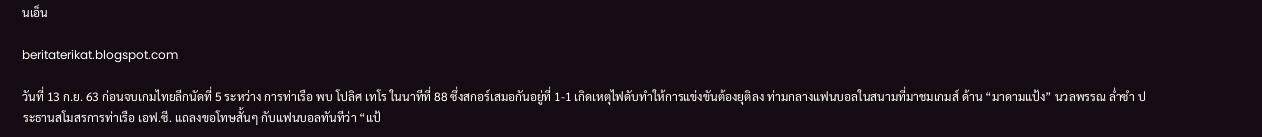นเอ็น

beritaterikat.blogspot.com

วันที่ 13 ก.ย. 63 ก่อนจบเกมไทยลีกนัดที่ 5 ระหว่าง การท่าเรือ พบ โปลิศ เทโร ในนาทีที่ 88 ซึ่งสกอร์เสมอกันอยู่ที่ 1-1 เกิดเหตุไฟดับทำให้การแข่งขันต้องยุติลง ท่ามกลางแฟนบอลในสนามที่มาชมเกมส์ ด้าน “มาดามแป้ง” นวลพรรณ ล่ำซำ ประธานสโมสรการท่าเรือ เอฟ.ซี. แถลงขอโทษสั้นๆ กับแฟนบอลทันทีว่า “แป้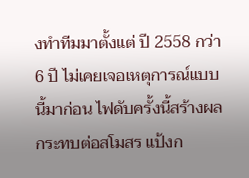งทำทีมมาตั้งแต่ ปี 2558 กว่า 6 ปี ไม่เคยเจอเหตุการณ์แบบนี้มาก่อน ไฟดับครั้งนี้สร้างผลกระทบต่อสโมสร แป้งก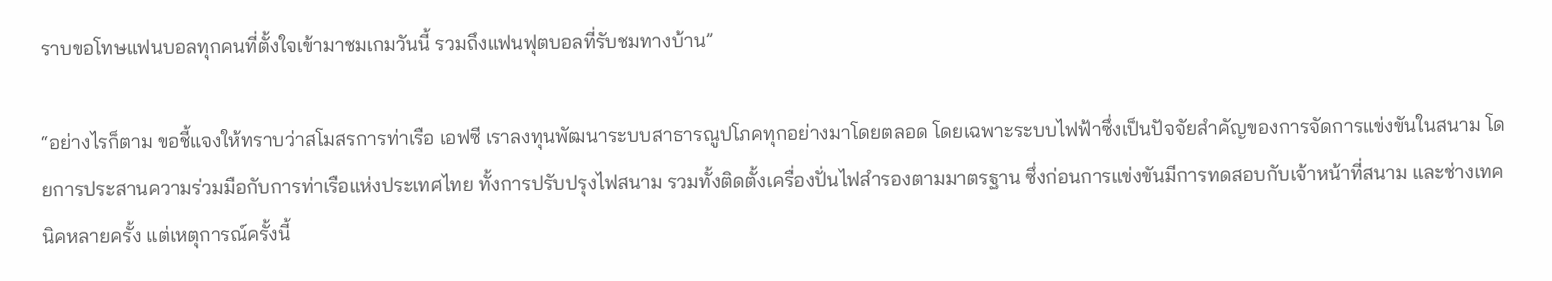ราบขอโทษแฟนบอลทุกคนที่ตั้งใจเข้ามาชมเกมวันนี้ รวมถึงแฟนฟุตบอลที่รับชมทางบ้าน”

“อย่างไรก็ตาม ขอชี้แจงให้ทราบว่าสโมสรการท่าเรือ เอฟซี เราลงทุนพัฒนาระบบสาธารณูปโภคทุกอย่างมาโดยตลอด โดยเฉพาะระบบไฟฟ้าซึ่งเป็นปัจจัยสำคัญของการจัดการแข่งขันในสนาม โดยการประสานความร่วมมือกับการท่าเรือแห่งประเทศไทย ทั้งการปรับปรุงไฟสนาม รวมทั้งติดตั้งเครื่องปั่นไฟสำรองตามมาตรฐาน ซึ่งก่อนการแข่งขันมีการทดสอบกับเจ้าหน้าที่สนาม และช่างเทคนิคหลายครั้ง แต่เหตุการณ์ครั้งนี้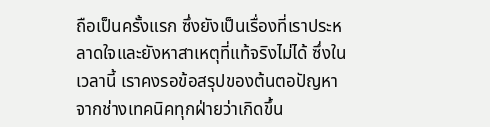ถือเป็นครั้งแรก ซึ่งยังเป็นเรื่องที่เราประหลาดใจและยังหาสาเหตุที่แท้จริงไม่ได้ ซึ่งในเวลานี้ เราคงรอข้อสรุปของต้นตอปัญหาจากช่างเทคนิคทุกฝ่ายว่าเกิดขึ้น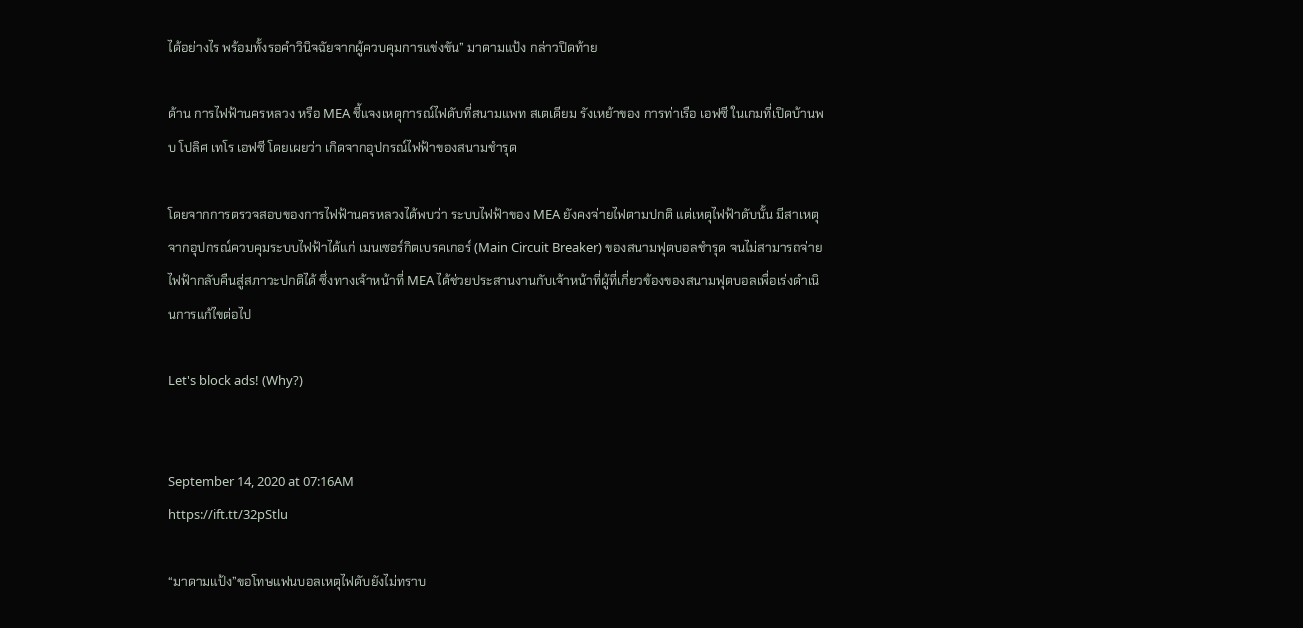ได้อย่างไร พร้อมทั้งรอคำวินิจฉัยจากผู้ควบคุมการแข่งขัน” มาดามแป้ง กล่าวปิดท้าย

ด้าน การไฟฟ้านครหลวง หรือ MEA ชี้แจงเหตุการณ์ไฟดับที่สนามแพท สเตเดียม รังเหย้าของ การท่าเรือ เอฟซี ในเกมที่เปิดบ้านพบ โปลิศ เทโร เอฟซี โดยเผยว่า เกิดจากอุปกรณ์ไฟฟ้าของสนามชำรุด

โดยจากการตรวจสอบของการไฟฟ้านครหลวงได้พบว่า ระบบไฟฟ้าของ MEA ยังคงจ่ายไฟตามปกติ แต่เหตุไฟฟ้าดับนั้น มีสาเหตุจากอุปกรณ์ควบคุมระบบไฟฟ้าได้แก่ เมนเซอร์กิตเบรคเกอร์ (Main Circuit Breaker) ของสนามฟุตบอลชำรุด จนไม่สามารถจ่ายไฟฟ้ากลับคืนสู่สภาวะปกติได้ ซึ่งทางเจ้าหน้าที่ MEA ได้ช่วยประสานงานกับเจ้าหน้าที่ผู้ที่เกี่ยวข้องของสนามฟุตบอลเพื่อเร่งดำเนินการแก้ไขต่อไป

Let's block ads! (Why?)


September 14, 2020 at 07:16AM
https://ift.tt/32pStlu

“มาดามแป้ง”ขอโทษแฟนบอลเหตุไฟดับยังไม่ทราบ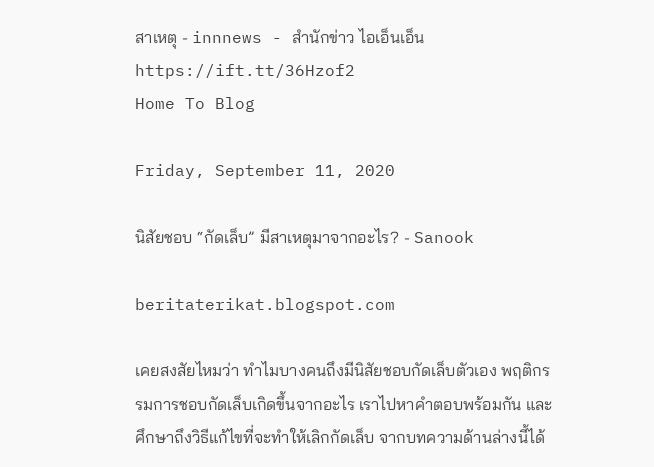สาเหตุ - innnews - สำนักข่าว ไอเอ็นเอ็น
https://ift.tt/36Hzof2
Home To Blog

Friday, September 11, 2020

นิสัยชอบ “กัดเล็บ” มีสาเหตุมาจากอะไร? - Sanook

beritaterikat.blogspot.com

เคยสงสัยไหมว่า ทำไมบางคนถึงมีนิสัยชอบกัดเล็บตัวเอง พฤติกรรมการชอบกัดเล็บเกิดขึ้นจากอะไร เราไปหาคำตอบพร้อมกัน และศึกษาถึงวิธีแก้ไขที่จะทำให้เลิกกัดเล็บ จากบทความด้านล่างนี้ได้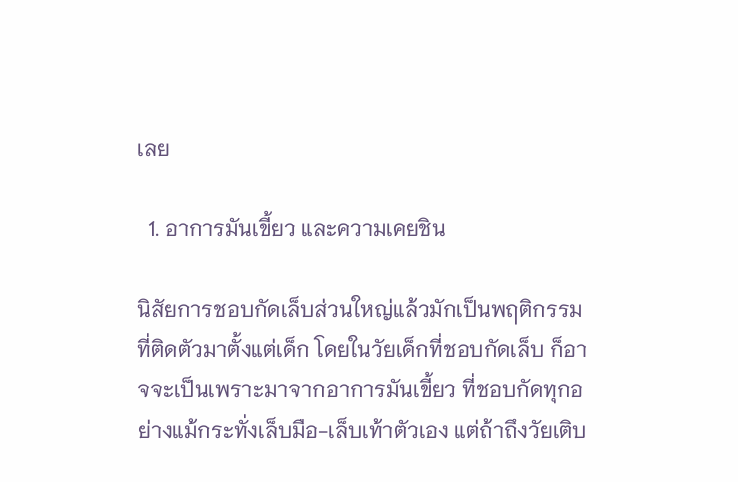เลย

  1. อาการมันเขี้ยว และความเคยชิน

นิสัยการชอบกัดเล็บส่วนใหญ่แล้วมักเป็นพฤติกรรมที่ติดตัวมาตั้งแต่เด็ก โดยในวัยเด็กที่ชอบกัดเล็บ ก็อาจจะเป็นเพราะมาจากอาการมันเขี้ยว ที่ชอบกัดทุกอย่างแม้กระทั่งเล็บมือ-เล็บเท้าตัวเอง แต่ถ้าถึงวัยเติบ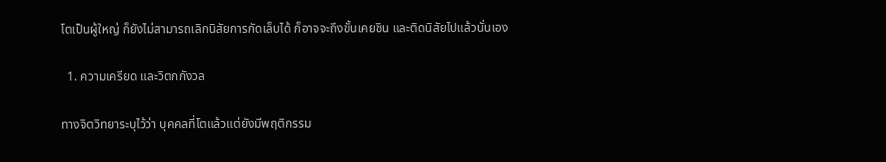โตเป็นผู้ใหญ่ ก็ยังไม่สามารถเลิกนิสัยการกัดเล็บได้ ก็อาจจะถึงขั้นเคยชิน และติดนิสัยไปแล้วนั่นเอง

  1. ความเครียด และวิตกกังวล

ทางจิตวิทยาระบุไว้ว่า บุคคลที่โตแล้วแต่ยังมีพฤติกรรม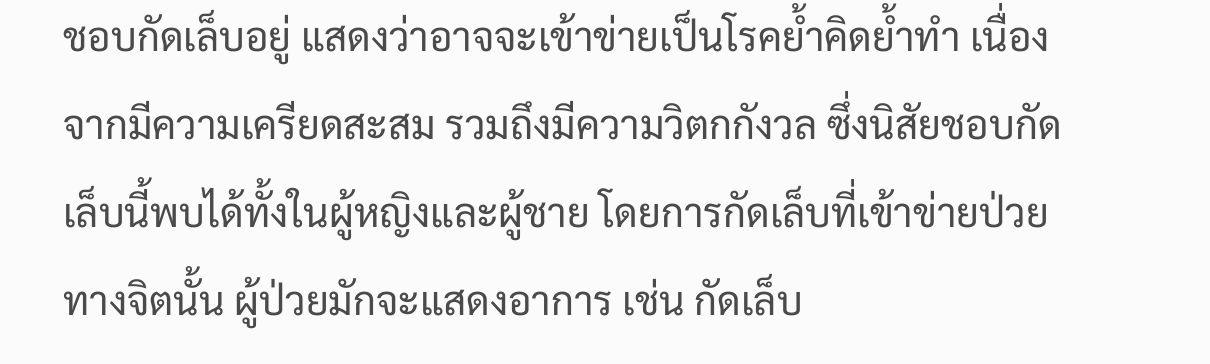ชอบกัดเล็บอยู่ แสดงว่าอาจจะเข้าข่ายเป็นโรคย้ำคิดย้ำทำ เนื่องจากมีความเครียดสะสม รวมถึงมีความวิตกกังวล ซึ่งนิสัยชอบกัดเล็บนี้พบได้ทั้งในผู้หญิงและผู้ชาย โดยการกัดเล็บที่เข้าข่ายป่วยทางจิตนั้น ผู้ป่วยมักจะแสดงอาการ เช่น กัดเล็บ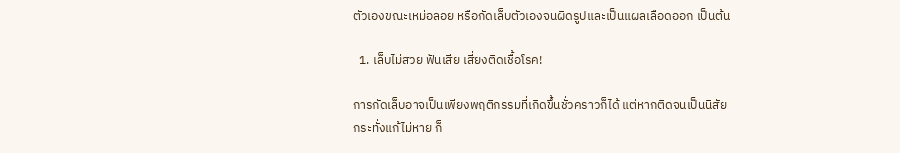ตัวเองขณะเหม่อลอย หรือกัดเล็บตัวเองจนผิดรูปและเป็นแผลเลือดออก เป็นต้น

  1. เล็บไม่สวย ฟันเสีย เสี่ยงติดเชื้อโรค!

การกัดเล็บอาจเป็นเพียงพฤติกรรมที่เกิดขึ้นชั่วคราวก็ได้ แต่หากติดจนเป็นนิสัยกระทั่งแก้ไม่หาย ก็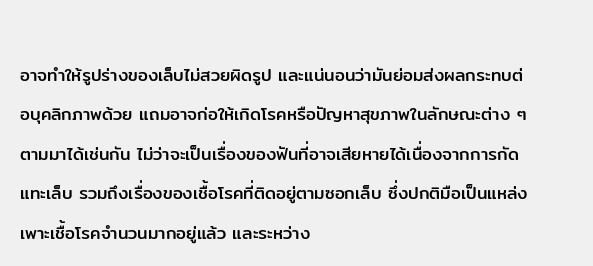อาจทำให้รูปร่างของเล็บไม่สวยผิดรูป และแน่นอนว่ามันย่อมส่งผลกระทบต่อบุคลิกภาพด้วย แถมอาจก่อให้เกิดโรคหรือปัญหาสุขภาพในลักษณะต่าง ๆ ตามมาได้เช่นกัน ไม่ว่าจะเป็นเรื่องของฟันที่อาจเสียหายได้เนื่องจากการกัดแทะเล็บ รวมถึงเรื่องของเชื้อโรคที่ติดอยู่ตามซอกเล็บ ซึ่งปกติมือเป็นแหล่งเพาะเชื้อโรคจำนวนมากอยู่แล้ว และระหว่าง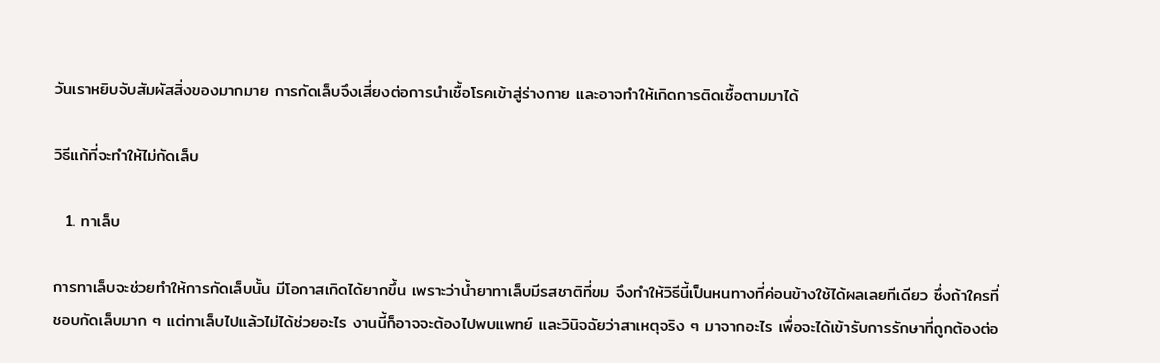วันเราหยิบจับสัมผัสสิ่งของมากมาย การกัดเล็บจึงเสี่ยงต่อการนำเชื้อโรคเข้าสู่ร่างกาย และอาจทำให้เกิดการติดเชื้อตามมาได้

วิธีแก้ที่จะทำให้ไม่กัดเล็บ

  1. ทาเล็บ

การทาเล็บจะช่วยทำให้การกัดเล็บนั้น มีโอกาสเกิดได้ยากขึ้น เพราะว่าน้ำยาทาเล็บมีรสชาติที่ขม จึงทำให้วิธีนี้เป็นหนทางที่ค่อนข้างใช้ได้ผลเลยทีเดียว ซึ่งถ้าใครที่ชอบกัดเล็บมาก ๆ แต่ทาเล็บไปแล้วไม่ได้ช่วยอะไร งานนี้ก็อาจจะต้องไปพบแพทย์ และวินิจฉัยว่าสาเหตุจริง ๆ มาจากอะไร เพื่อจะได้เข้ารับการรักษาที่ถูกต้องต่อ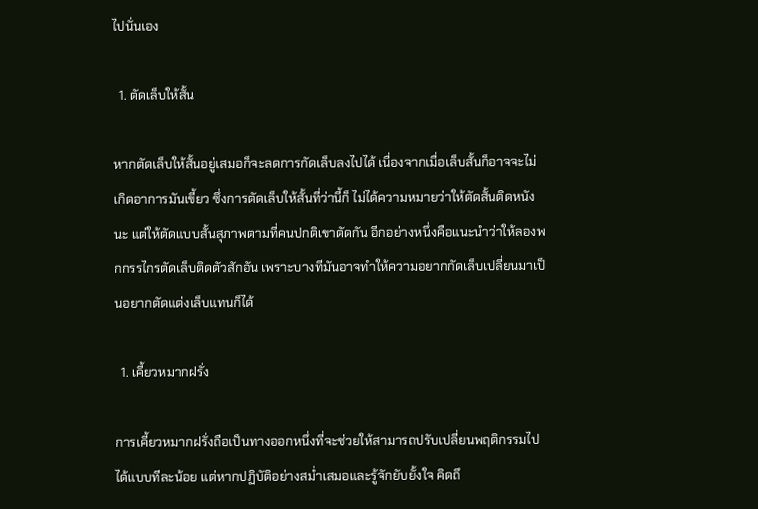ไปนั่นเอง

  1. ตัดเล็บให้สั้น

หากตัดเล็บให้สั้นอยู่เสมอก็จะลดการกัดเล็บลงไปได้ เนื่องจากเมื่อเล็บสั้นก็อาจจะไม่เกิดอาการมันเขี้ยว ซึ่งการตัดเล็บให้สั้นที่ว่านี้ก็ ไม่ได้ความหมายว่าให้ตัดสั้นติดหนังนะ แต่ให้ตัดแบบสั้นสุภาพตามที่คนปกติเขาตัดกัน อีกอย่างหนึ่งคือแนะนำว่าให้ลองพกกรรไกรตัดเล็บติดตัวสักอัน เพราะบางทีมันอาจทำให้ความอยากกัดเล็บเปลี่ยนมาเป็นอยากตัดแต่งเล็บแทนก็ได้

  1. เคี้ยวหมากฝรั่ง

การเคี้ยวหมากฝรั่งถือเป็นทางออกหนึ่งที่จะช่วยให้สามารถปรับเปลี่ยนพฤติกรรมไปได้แบบทีละน้อย แต่หากปฏิบัติอย่างสม่ำเสมอและรู้จักยับยั้งใจ คิดถึ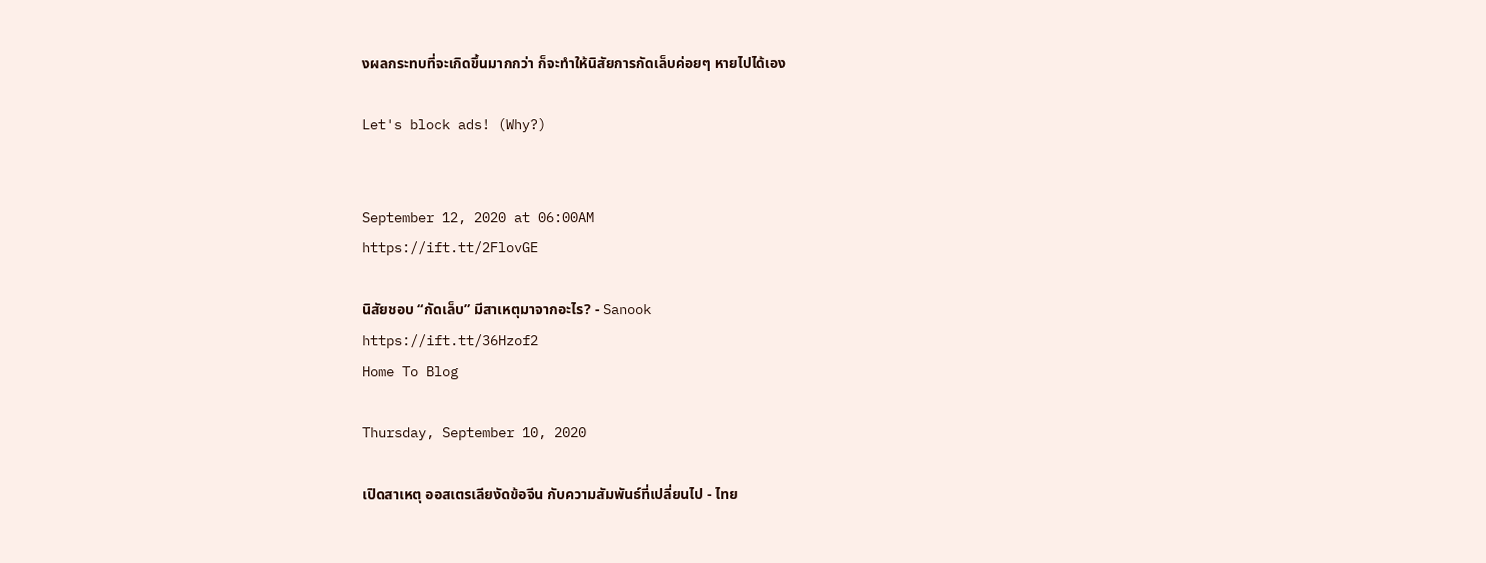งผลกระทบที่จะเกิดขึ้นมากกว่า ก็จะทำให้นิสัยการกัดเล็บค่อยๆ หายไปได้เอง

Let's block ads! (Why?)


September 12, 2020 at 06:00AM
https://ift.tt/2FlovGE

นิสัยชอบ “กัดเล็บ” มีสาเหตุมาจากอะไร? - Sanook
https://ift.tt/36Hzof2
Home To Blog

Thursday, September 10, 2020

เปิดสาเหตุ ออสเตรเลียงัดข้อจีน กับความสัมพันธ์ที่เปลี่ยนไป - ไทย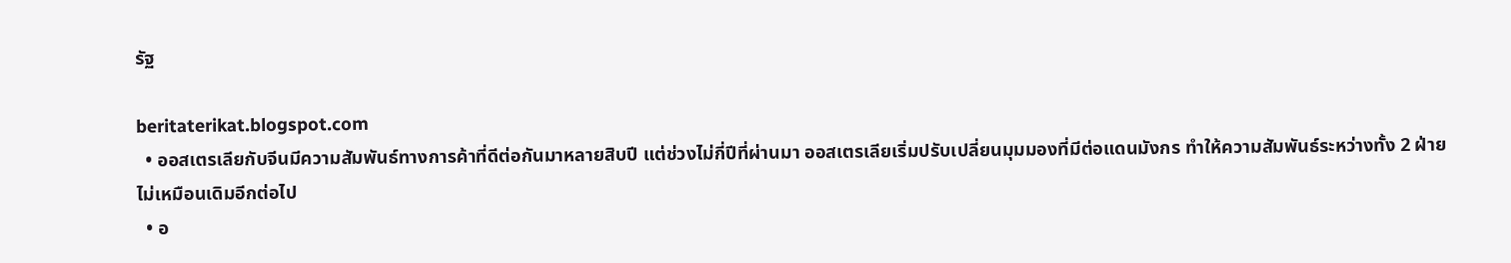รัฐ

beritaterikat.blogspot.com
  • ออสเตรเลียกับจีนมีความสัมพันธ์ทางการค้าที่ดีต่อกันมาหลายสิบปี แต่ช่วงไม่กี่ปีที่ผ่านมา ออสเตรเลียเริ่มปรับเปลี่ยนมุมมองที่มีต่อแดนมังกร ทำให้ความสัมพันธ์ระหว่างทั้ง 2 ฝ่ายไม่เหมือนเดิมอีกต่อไป
  • อ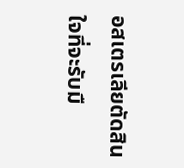อสเตรเลียตัดสินใจที่จะรับมื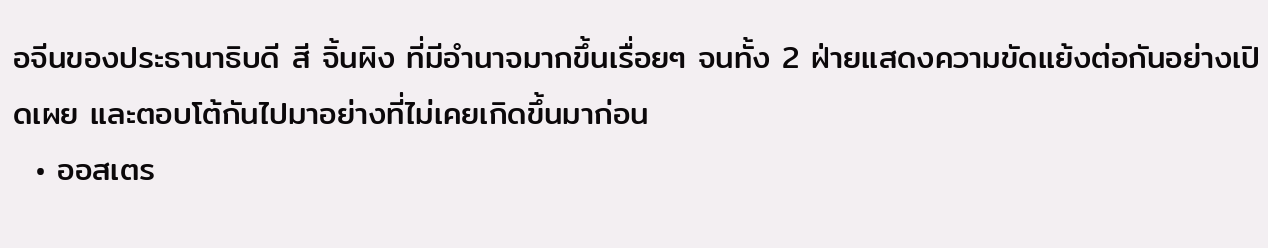อจีนของประธานาธิบดี สี จิ้นผิง ที่มีอำนาจมากขึ้นเรื่อยๆ จนทั้ง 2 ฝ่ายแสดงความขัดแย้งต่อกันอย่างเปิดเผย และตอบโต้กันไปมาอย่างที่ไม่เคยเกิดขึ้นมาก่อน
  • ออสเตร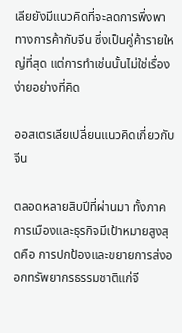เลียยังมีแนวคิดที่จะลดการพึ่งพาทางการค้ากับจีน ซึ่งเป็นคู่ค้ารายใหญ่ที่สุด แต่การทำเช่นนั้นไม่ใช่เรื่องง่ายอย่างที่คิด

ออสเตรเลียเปลี่ยนแนวคิดเกี่ยวกับจีน

ตลอดหลายสิบปีที่ผ่านมา ทั้งภาคการเมืองและธุรกิจมีเป้าหมายสูงสุดคือ การปกป้องและขยายการส่งออกทรัพยากรธรรมชาติแก่จี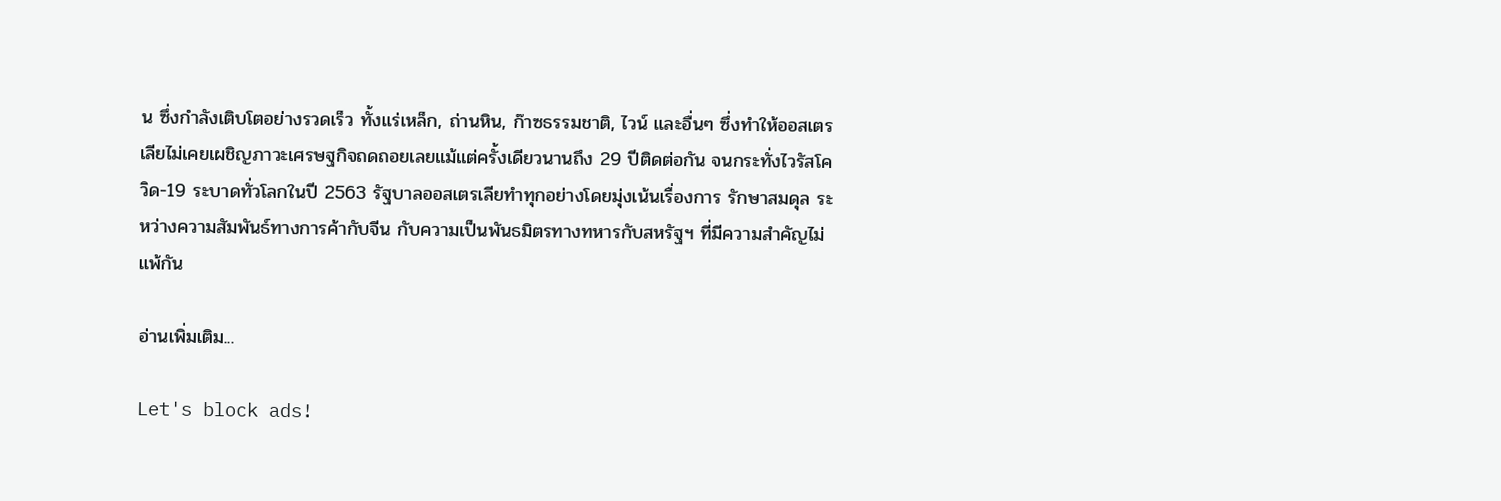น ซึ่งกำลังเติบโตอย่างรวดเร็ว ทั้งแร่เหล็ก, ถ่านหิน, ก๊าซธรรมชาติ, ไวน์ และอื่นๆ ซึ่งทำให้ออสเตรเลียไม่เคยเผชิญภาวะเศรษฐกิจถดถอยเลยแม้แต่ครั้งเดียวนานถึง 29 ปีติดต่อกัน จนกระทั่งไวรัสโควิด-19 ระบาดทั่วโลกในปี 2563 รัฐบาลออสเตรเลียทำทุกอย่างโดยมุ่งเน้นเรื่องการ รักษาสมดุล ระหว่างความสัมพันธ์ทางการค้ากับจีน กับความเป็นพันธมิตรทางทหารกับสหรัฐฯ ที่มีความสำคัญไม่แพ้กัน

อ่านเพิ่มเติม...

Let's block ads!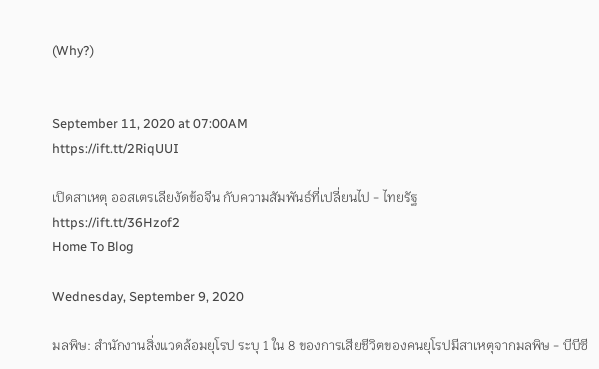(Why?)


September 11, 2020 at 07:00AM
https://ift.tt/2RiqUUI

เปิดสาเหตุ ออสเตรเลียงัดข้อจีน กับความสัมพันธ์ที่เปลี่ยนไป - ไทยรัฐ
https://ift.tt/36Hzof2
Home To Blog

Wednesday, September 9, 2020

มลพิษ: สำนักงานสิ่งแวดล้อมยุโรป ระบุ 1 ใน 8 ของการเสียชีวิตของคนยุโรปมีสาเหตุจากมลพิษ - บีบีซี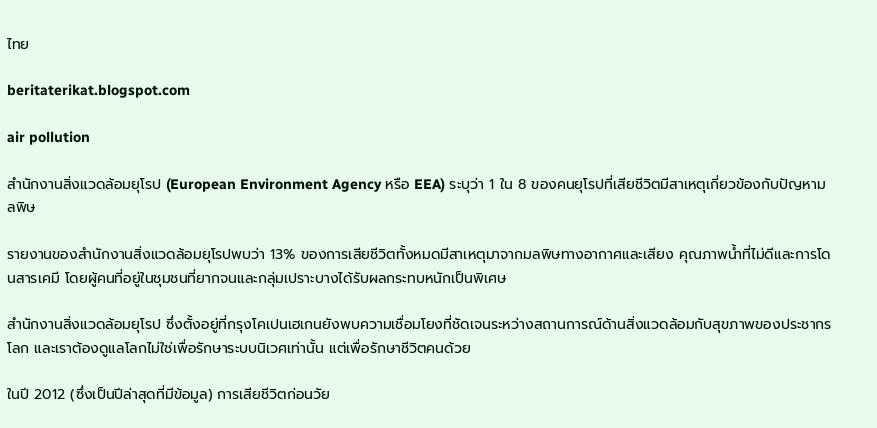ไทย

beritaterikat.blogspot.com

air pollution

สำนักงานสิ่งแวดล้อมยุโรป (European Environment Agency หรือ EEA) ระบุว่า 1 ใน 8 ของคนยุโรปที่เสียชีวิตมีสาเหตุเกี่ยวข้องกับปัญหามลพิษ

รายงานของสำนักงานสิ่งแวดล้อมยุโรปพบว่า 13% ของการเสียชีวิตทั้งหมดมีสาเหตุมาจากมลพิษทางอากาศและเสียง คุณภาพน้ำที่ไม่ดีและการโดนสารเคมี โดยผู้คนที่อยู่ในชุมชนที่ยากจนและกลุ่มเปราะบางได้รับผลกระทบหนักเป็นพิเศษ

สำนักงานสิ่งแวดล้อมยุโรป ซึ่งตั้งอยู่ที่กรุงโคเปนเฮเกนยังพบความเชื่อมโยงที่ชัดเจนระหว่างสถานการณ์ด้านสิ่งแวดล้อมกับสุขภาพของประชากรโลก และเราต้องดูแลโลกไม่ใช่เพื่อรักษาระบบนิเวศเท่านั้น แต่เพื่อรักษาชีวิตคนด้วย

ในปี 2012 (ซึ่งเป็นปีล่าสุดที่มีข้อมูล) การเสียชีวิตก่อนวัย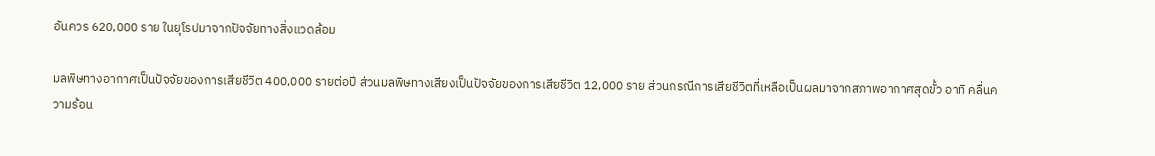อันควร 620,000 ราย ในยุโรปมาจากปัจจัยทางสิ่งแวดล้อม

มลพิษทางอากาศเป็นปัจจัยของการเสียชีวิต 400,000 รายต่อปี ส่วนมลพิษทางเสียงเป็นปัจจัยของการเสียชีวิต 12,000 ราย ส่วนกรณีการเสียชีวิตที่เหลือเป็นผลมาจากสภาพอากาศสุดขั้ว อาทิ คลื่นความร้อน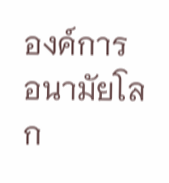องค์การอนามัยโลก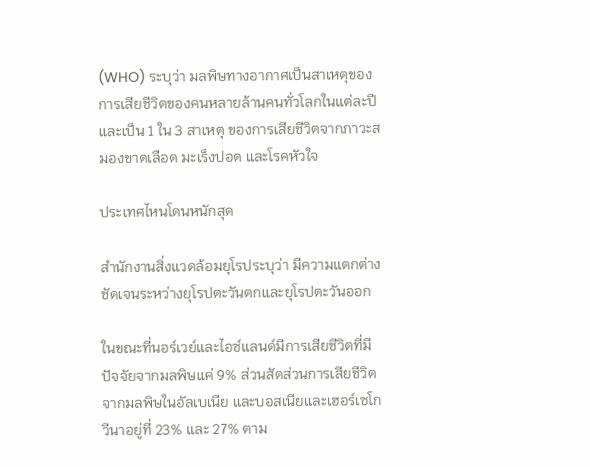(WHO) ระบุว่า มลพิษทางอากาศเป็นสาเหตุของการเสียชีวิตของคนหลายล้านคนทั่วโลกในแต่ละปี และเป็น 1 ใน 3 สาเหตุ ของการเสียชีวิตจากภาวะสมองขาดเลือด มะเร็งปอด และโรคหัวใจ

ประเทศไหนโดนหนักสุด

สำนักงานสิ่งแวดล้อมยุโรประบุว่า มีความแตกต่างชัดเจนระหว่างยุโรปตะวันตกและยุโรปตะวันออก

ในขณะที่นอร์เวย์และไอซ์แลนด์มีการเสียชีวิตที่มีปัจจัยจากมลพิษแค่ 9% ส่วนสัดส่วนการเสียชีวิตจากมลพิษในอัลเบเนีย และบอสเนียและเฮอร์เซโกวีนาอยู่ที่ 23% และ 27% ตาม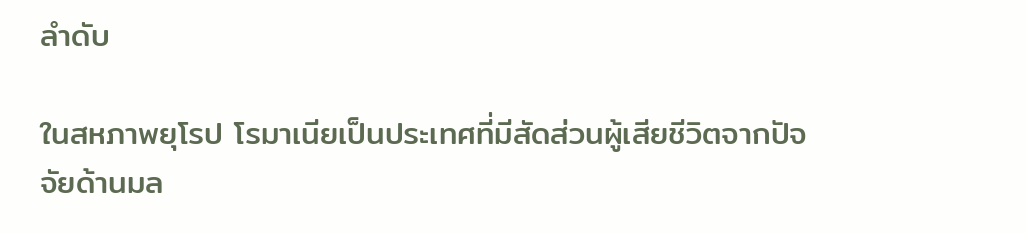ลำดับ

ในสหภาพยุโรป โรมาเนียเป็นประเทศที่มีสัดส่วนผู้เสียชีวิตจากปัจจัยด้านมล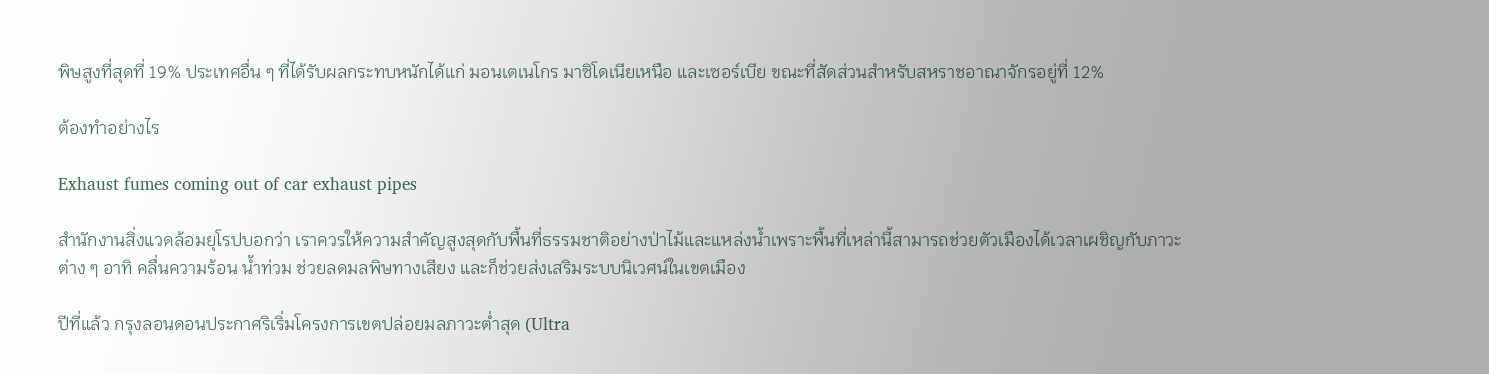พิษสูงที่สุดที่ 19% ประเทศอื่น ๆ ที่ได้รับผลกระทบหนักได้แก่ มอนเตเนโกร มาซิโดเนียเหนือ และเซอร์เบีย ขณะที่สัดส่วนสำหรับสหราชอาณาจักรอยู่ที่ 12%

ต้องทำอย่างไร

Exhaust fumes coming out of car exhaust pipes

สำนักงานสิ่งแวดล้อมยุโรปบอกว่า เราควรให้ความสำคัญสูงสุดกับพื้นที่ธรรมชาติอย่างป่าไม้และแหล่งน้ำเพราะพื้นที่เหล่านี้สามารถช่วยตัวเมืองได้เวลาเผชิญกับภาวะต่าง ๆ อาทิ คลื่นความร้อน น้ำท่วม ช่วยลดมลพิษทางเสียง และก็ช่วยส่งเสริมระบบนิเวศน์ในเขตเมือง

ปีที่แล้ว กรุงลอนดอนประกาศริเริ่มโครงการเขตปล่อยมลภาวะต่ำสุด (Ultra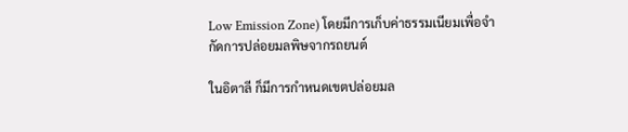Low Emission Zone) โดยมีการเก็บค่าธรรมเนียมเพื่อจำกัดการปล่อยมลพิษจากรถยนต์

ในอิตาลี ก็มีการกำหนดเขตปล่อยมล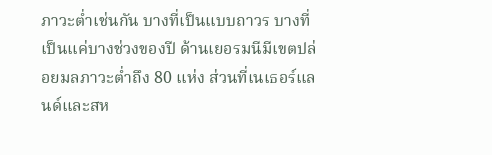ภาวะต่ำเช่นกัน บางที่เป็นแบบถาวร บางที่เป็นแค่บางช่วงของปี ด้านเยอรมนีมีเขตปล่อยมลภาวะต่ำถึง 80 แห่ง ส่วนที่เนเธอร์แลนด์และสห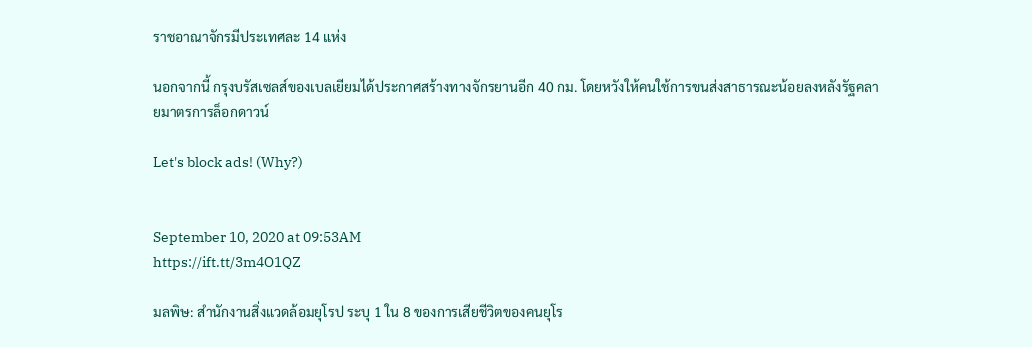ราชอาณาจักรมีประเทศละ 14 แห่ง

นอกจากนี้ กรุงบรัสเซลส์ของเบลเยียมได้ประกาศสร้างทางจักรยานอีก 40 กม. โดยหวังให้คนใช้การขนส่งสาธารณะน้อยลงหลังรัฐคลายมาตรการล็อกดาวน์

Let's block ads! (Why?)


September 10, 2020 at 09:53AM
https://ift.tt/3m4O1QZ

มลพิษ: สำนักงานสิ่งแวดล้อมยุโรป ระบุ 1 ใน 8 ของการเสียชีวิตของคนยุโร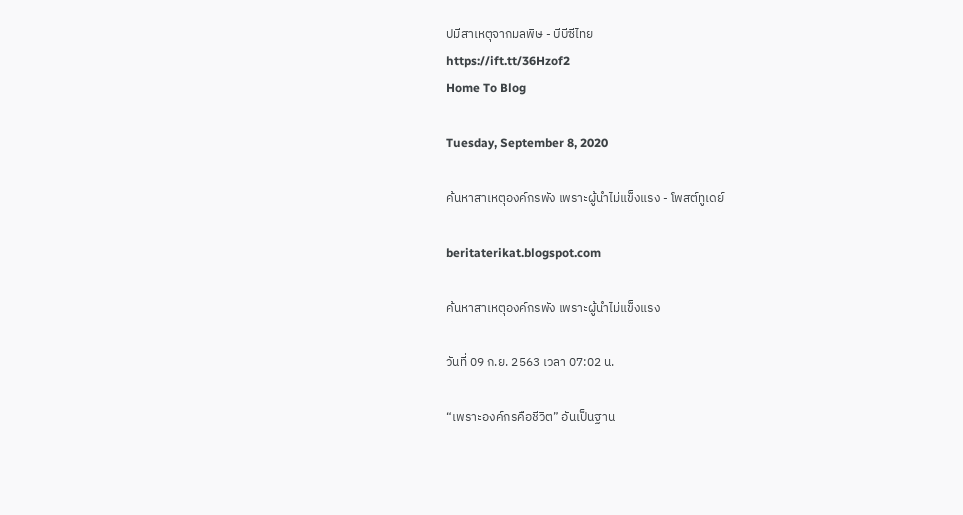ปมีสาเหตุจากมลพิษ - บีบีซีไทย
https://ift.tt/36Hzof2
Home To Blog

Tuesday, September 8, 2020

ค้นหาสาเหตุองค์กรพัง เพราะผู้นำไม่แข็งแรง - โพสต์ทูเดย์

beritaterikat.blogspot.com

ค้นหาสาเหตุองค์กรพัง เพราะผู้นำไม่แข็งแรง

วันที่ 09 ก.ย. 2563 เวลา 07:02 น.

“เพราะองค์กรคือชีวิต” อันเป็นฐาน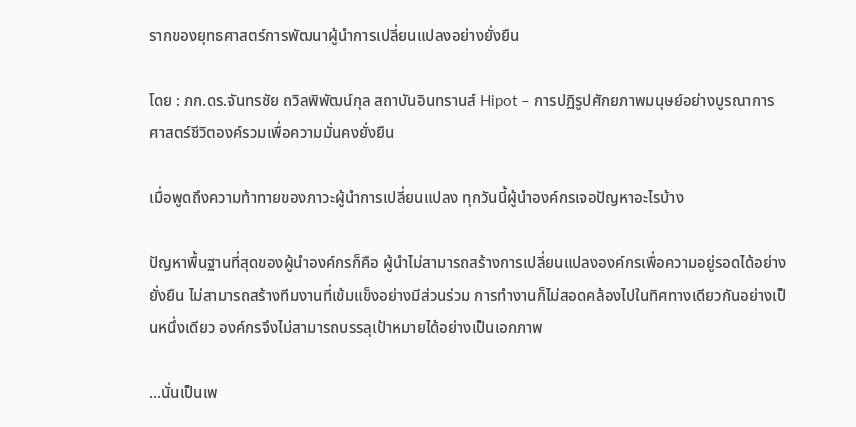รากของยุทธศาสตร์การพัฒนาผู้นำการเปลี่ยนแปลงอย่างยั่งยืน

โดย : ภก.ดร.จันทรชัย ถวิลพิพัฒน์กุล สถาบันอินทรานส์ Hipot – การปฏิรูปศักยภาพมนุษย์อย่างบูรณาการ ศาสตร์ชีวิตองค์รวมเพื่อความมั่นคงยั่งยืน

เมื่อพูดถึงความท้าทายของภาวะผู้นำการเปลี่ยนแปลง ทุกวันนี้ผู้นำองค์กรเจอปัญหาอะไรบ้าง

ปัญหาพื้นฐานที่สุดของผู้นำองค์กรก็คือ ผู้นำไม่สามารถสร้างการเปลี่ยนแปลงองค์กรเพื่อความอยู่รอดได้อย่างยั่งยืน ไม่สามารถสร้างทีมงานที่เข้มแข็งอย่างมีส่วนร่วม การทำงานก็ไม่สอดคล้องไปในทิศทางเดียวกันอย่างเป็นหนึ่งเดียว องค์กรจึงไม่สามารถบรรลุเป้าหมายได้อย่างเป็นเอกภาพ

...นั่นเป็นเพ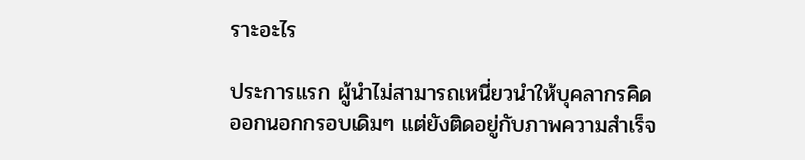ราะอะไร

ประการแรก ผู้นำไม่สามารถเหนี่ยวนำให้บุคลากรคิดออกนอกกรอบเดิมๆ แต่ยังติดอยู่กับภาพความสำเร็จ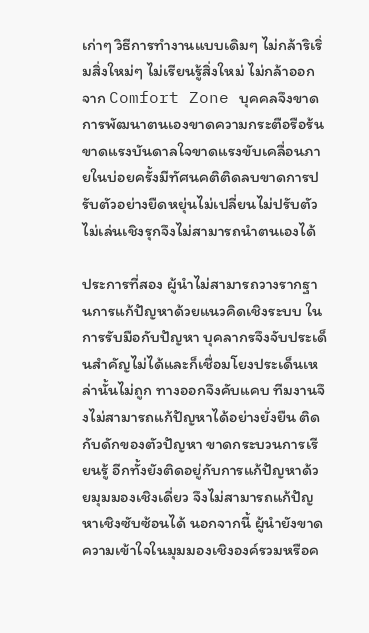เก่าๆ วิธีการทำงานแบบเดิมๆ ไม่กล้าริเริ่มสิ่งใหม่ๆ ไม่เรียนรู้สิ่งใหม่ ไม่กล้าออกจาก Comfort Zone บุคคลจึงขาดการพัฒนาตนเองขาดความกระตือรือร้นขาดแรงบันดาลใจขาดแรงขับเคลื่อนภายในบ่อยครั้งมีทัศนคติติดลบขาดการปรับตัวอย่างยืดหยุ่นไม่เปลี่ยนไม่ปรับตัวไม่เล่นเชิงรุกจึงไม่สามารถนำตนเองได้

ประการที่สอง ผู้นำไม่สามารถวางรากฐานการแก้ปัญหาด้วยแนวคิดเชิงระบบ ในการรับมือกับปัญหา บุคลากรจึงจับประเด็นสำคัญไม่ได้และก็เชื่อมโยงประเด็นเหล่านั้นไม่ถูก ทางออกจึงคับแคบ ทีมงานจึงไม่สามารถแก้ปัญหาได้อย่างยั่งยืน ติดกับดักของตัวปัญหา ขาดกระบวนการเรียนรู้ อีกทั้งยังติดอยู่กับการแก้ปัญหาด้วยมุมมองเชิงเดี่ยว จึงไม่สามารถแก้ปัญหาเชิงซับซ้อนได้ นอกจากนี้ ผู้นำยังขาดความเข้าใจในมุมมองเชิงองค์รวมหรือค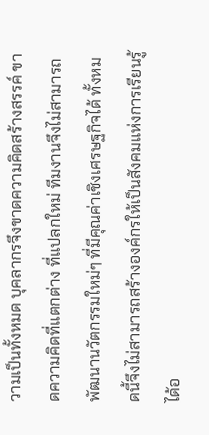วามเป็นทั้งหมด บุคลากรจึงขาดความคิดสร้างสรรค์ ขาดความคิดที่แตกต่าง ที่แปลกใหม่ ทีมงานจึงไม่สามารถพัฒนานวัตกรรมใหม่ๆ ที่มีคุณค่าเชิงเศรษฐกิจได้ ทั้งหมดนี้จึงไม่สามารถสร้างองค์กรให้เป็นสังคมแห่งการเรียนรู้ได้อ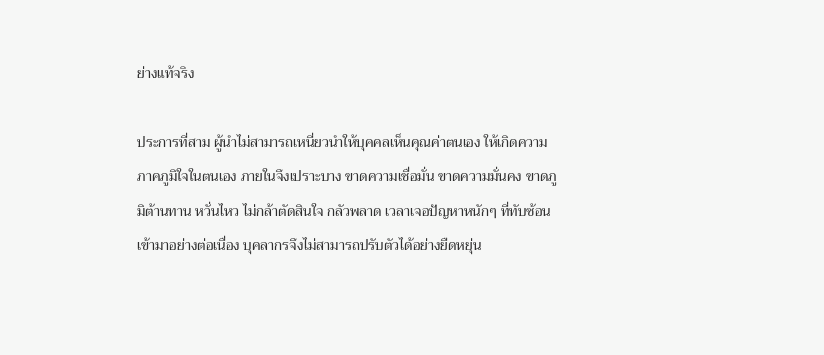ย่างแท้จริง

ประการที่สาม ผู้นำไม่สามารถเหนี่ยวนำให้บุคคลเห็นคุณค่าตนเอง ให้เกิดความภาคภูมิใจในตนเอง ภายในจึงเปราะบาง ขาดความเชื่อมั่น ขาดความมั่นคง ขาดภูมิต้านทาน หวั่นไหว ไม่กล้าตัดสินใจ กลัวพลาด เวลาเจอปัญหาหนักๆ ที่ทับซ้อนเข้ามาอย่างต่อเนื่อง บุคลากรจึงไม่สามารถปรับตัวได้อย่างยืดหยุ่น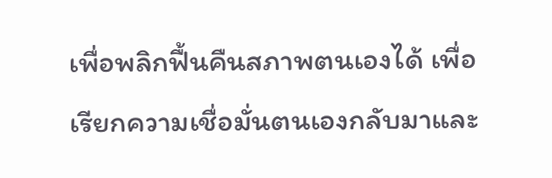เพื่อพลิกฟื้นคืนสภาพตนเองได้ เพื่อเรียกความเชื่อมั่นตนเองกลับมาและ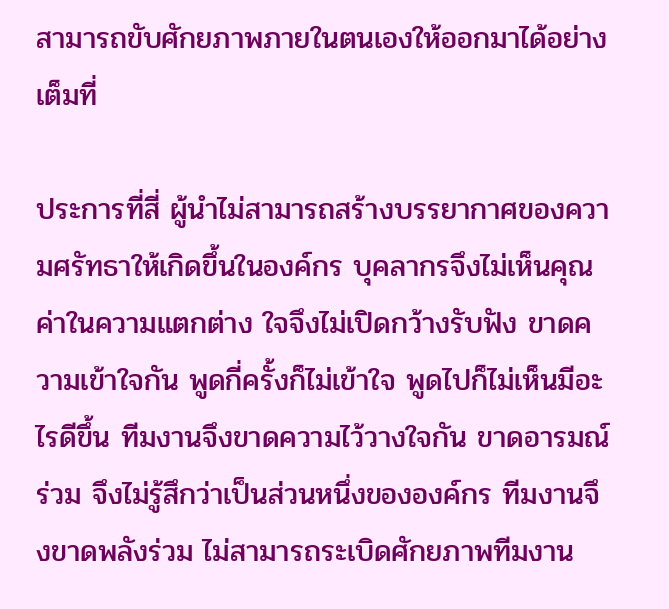สามารถขับศักยภาพภายในตนเองให้ออกมาได้อย่างเต็มที่

ประการที่สี่ ผู้นำไม่สามารถสร้างบรรยากาศของความศรัทธาให้เกิดขึ้นในองค์กร บุคลากรจึงไม่เห็นคุณค่าในความแตกต่าง ใจจึงไม่เปิดกว้างรับฟัง ขาดความเข้าใจกัน พูดกี่ครั้งก็ไม่เข้าใจ พูดไปก็ไม่เห็นมีอะไรดีขึ้น ทีมงานจึงขาดความไว้วางใจกัน ขาดอารมณ์ร่วม จึงไม่รู้สึกว่าเป็นส่วนหนึ่งขององค์กร ทีมงานจึงขาดพลังร่วม ไม่สามารถระเบิดศักยภาพทีมงาน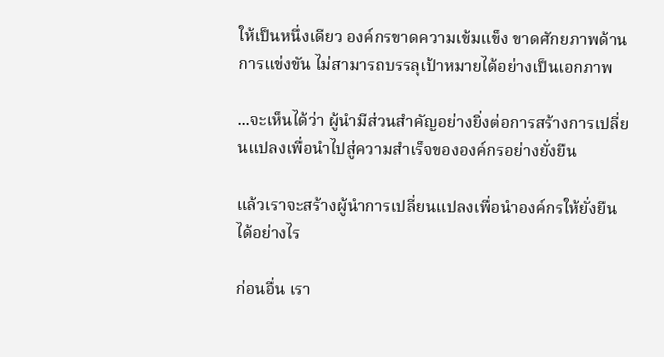ให้เป็นหนึ่งเดียว องค์กรขาดความเข้มแข็ง ขาดศักยภาพด้านการแข่งขัน ไม่สามารถบรรลุเป้าหมายได้อย่างเป็นเอกภาพ

...จะเห็นได้ว่า ผู้นำมีส่วนสำคัญอย่างยิ่งต่อการสร้างการเปลี่ยนแปลงเพื่อนำไปสู่ความสำเร็จขององค์กรอย่างยั่งยืน

แล้วเราจะสร้างผู้นำการเปลี่ยนแปลงเพื่อนำองค์กรให้ยั่งยืนได้อย่างไร

ก่อนอื่น เรา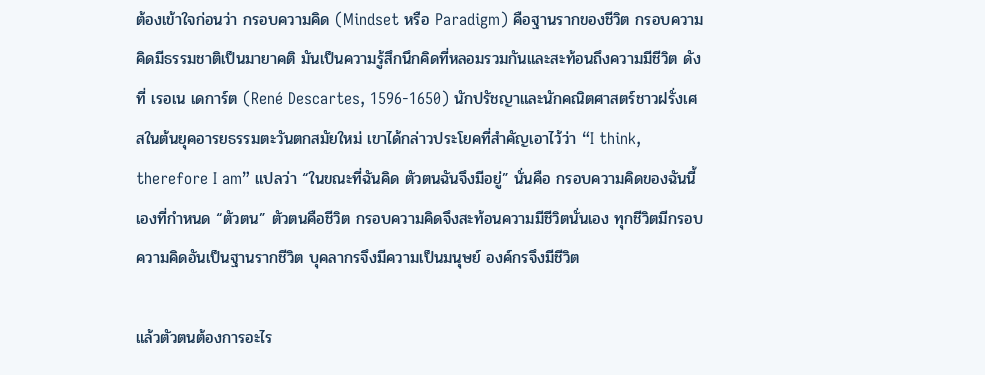ต้องเข้าใจก่อนว่า กรอบความคิด (Mindset หรือ Paradigm) คือฐานรากของชีวิต กรอบความคิดมีธรรมชาติเป็นมายาคติ มันเป็นความรู้สึกนึกคิดที่หลอมรวมกันและสะท้อนถึงความมีชีวิต ดังที่ เรอเน เดการ์ต (René Descartes, 1596-1650) นักปรัชญาและนักคณิตศาสตร์ชาวฝรั่งเศสในต้นยุคอารยธรรมตะวันตกสมัยใหม่ เขาได้กล่าวประโยคที่สำคัญเอาไว้ว่า “I think, therefore I am” แปลว่า “ในขณะที่ฉันคิด ตัวตนฉันจึงมีอยู่” นั่นคือ กรอบความคิดของฉันนี้เองที่กำหนด “ตัวตน” ตัวตนคือชีวิต กรอบความคิดจึงสะท้อนความมีชีวิตนั่นเอง ทุกชีวิตมีกรอบความคิดอันเป็นฐานรากชีวิต บุคลากรจึงมีความเป็นมนุษย์ องค์กรจึงมีชีวิต

แล้วตัวตนต้องการอะไร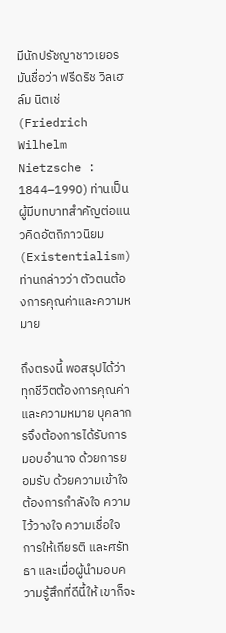มีนักปรัชญาชาวเยอรมันชื่อว่า ฟรีดริช วิลเฮล์ม นิตเช่ (Friedrich Wilhelm Nietzsche : 1844–1990) ท่านเป็นผู้มีบทบาทสำคัญต่อแนวคิดอัตถิภาวนิยม (Existentialism) ท่านกล่าวว่า ตัวตนต้องการคุณค่าและความหมาย

ถึงตรงนี้ พอสรุปได้ว่าทุกชีวิตต้องการคุณค่าและความหมาย บุคลากรจึงต้องการได้รับการมอบอำนาจ ด้วยการยอมรับ ด้วยความเข้าใจ ต้องการกำลังใจ ความไว้วางใจ ความเชื่อใจ การให้เกียรติ และศรัทธา และเมื่อผู้นำมอบความรู้สึกที่ดีนี้ให้ เขาก็จะ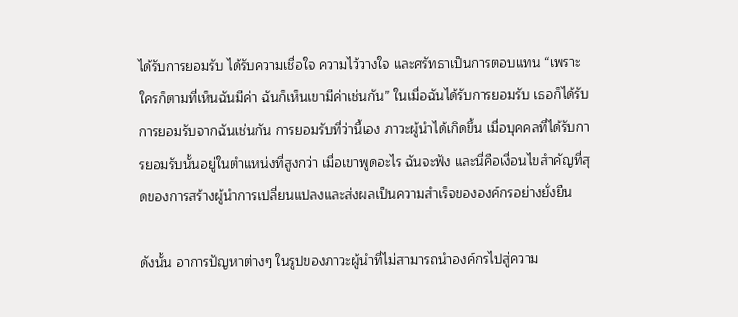ได้รับการยอมรับ ได้รับความเชื่อใจ ความไว้วางใจ และศรัทธาเป็นการตอบแทน “เพราะใครก็ตามที่เห็นฉันมีค่า ฉันก็เห็นเขามีค่าเช่นกัน” ในเมื่อฉันได้รับการยอมรับ เธอก็ได้รับการยอมรับจากฉันเช่นกัน การยอมรับที่ว่านี้เอง ภาวะผู้นำได้เกิดขึ้น เมื่อบุคคลที่ได้รับการยอมรับนั้นอยู่ในตำแหน่งที่สูงกว่า เมื่อเขาพูดอะไร ฉันจะฟัง และนี่คือเงื่อนไขสำคัญที่สุดของการสร้างผู้นำการเปลี่ยนแปลงและส่งผลเป็นความสำเร็จขององค์กรอย่างยั่งยืน

ดังนั้น อาการปัญหาต่างๆ ในรูปของภาวะผู้นำที่ไม่สามารถนำองค์กรไปสู่ความ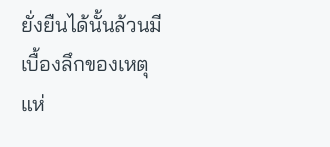ยั่งยืนได้นั้นล้วนมีเบื้องลึกของเหตุแห่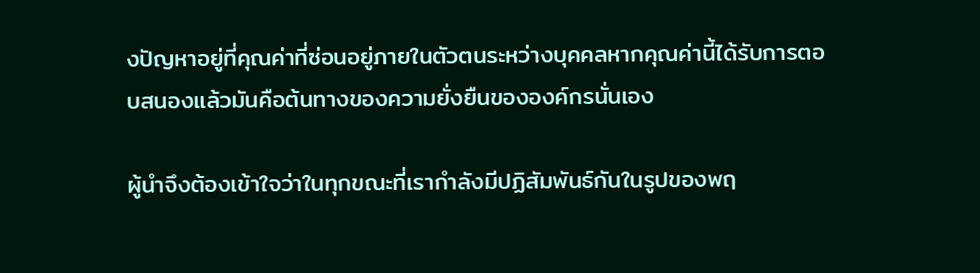งปัญหาอยู่ที่คุณค่าที่ซ่อนอยู่ภายในตัวตนระหว่างบุคคลหากคุณค่านี้ได้รับการตอบสนองแล้วมันคือต้นทางของความยั่งยืนขององค์กรนั่นเอง

ผู้นำจึงต้องเข้าใจว่าในทุกขณะที่เรากำลังมีปฏิสัมพันธ์กันในรูปของพฤ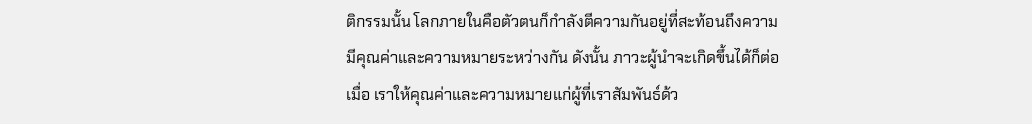ติกรรมนั้น โลกภายในคือตัวตนก็กำลังตีความกันอยู่ที่สะท้อนถึงความมีคุณค่าและความหมายระหว่างกัน ดังนั้น ภาวะผู้นำจะเกิดขึ้นได้ก็ต่อเมื่อ เราให้คุณค่าและความหมายแก่ผู้ที่เราสัมพันธ์ด้ว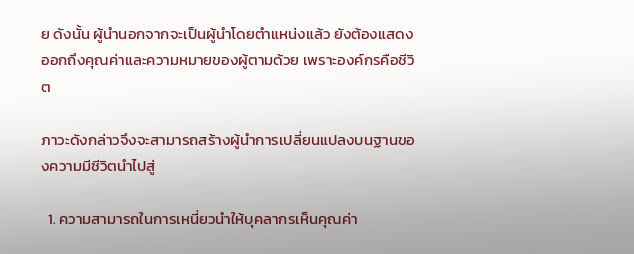ย ดังนั้น ผู้นำนอกจากจะเป็นผู้นำโดยตำแหน่งแล้ว ยังต้องแสดงออกถึงคุณค่าและความหมายของผู้ตามด้วย เพราะองค์กรคือชีวิต

ภาวะดังกล่าวจึงจะสามารถสร้างผู้นำการเปลี่ยนแปลงบนฐานของความมีชีวิตนำไปสู่

  1. ความสามารถในการเหนี่ยวนำให้บุคลากรเห็นคุณค่า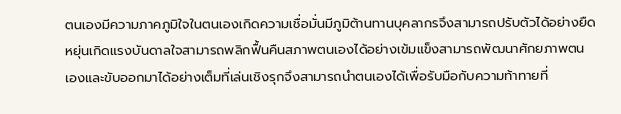ตนเองมีความภาคภูมิใจในตนเองเกิดความเชื่อมั่นมีภูมิต้านทานบุคลากรจึงสามารถปรับตัวได้อย่างยืดหยุ่นเกิดแรงบันดาลใจสามารถพลิกฟื้นคืนสภาพตนเองได้อย่างเข้มแข็งสามารถพัฒนาศักยภาพตนเองและขับออกมาได้อย่างเต็มที่เล่นเชิงรุกจึงสามารถนำตนเองได้เพื่อรับมือกับความท้าทายที่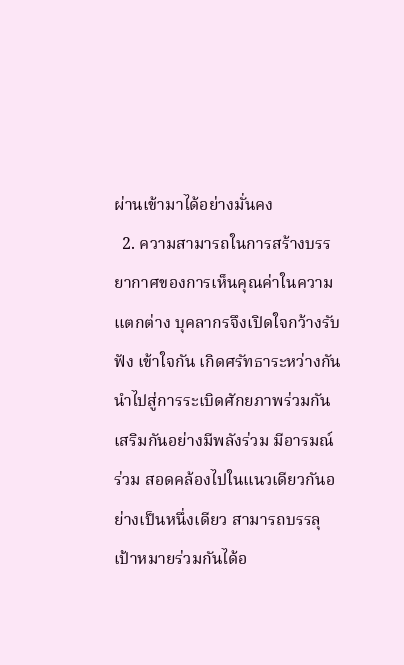ผ่านเข้ามาได้อย่างมั่นคง
  2. ความสามารถในการสร้างบรรยากาศของการเห็นคุณค่าในความแตกต่าง บุคลากรจึงเปิดใจกว้างรับฟัง เข้าใจกัน เกิดศรัทธาระหว่างกัน นำไปสู่การระเบิดศักยภาพร่วมกัน เสริมกันอย่างมีพลังร่วม มีอารมณ์ร่วม สอดคล้องไปในแนวเดียวกันอย่างเป็นหนึ่งเดียว สามารถบรรลุเป้าหมายร่วมกันได้อ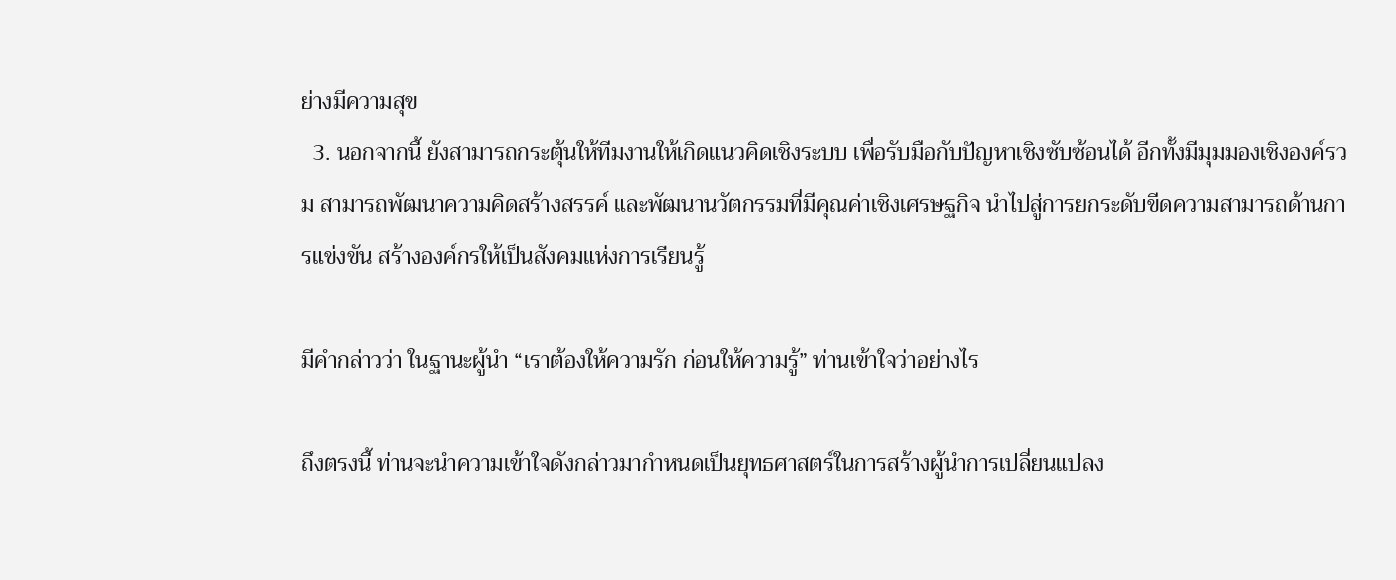ย่างมีความสุข
  3. นอกจากนี้ ยังสามารถกระตุ้นให้ทีมงานให้เกิดแนวคิดเชิงระบบ เพื่อรับมือกับปัญหาเชิงซับซ้อนได้ อีกทั้งมีมุมมองเชิงองค์รวม สามารถพัฒนาความคิดสร้างสรรค์ และพัฒนานวัตกรรมที่มีคุณค่าเชิงเศรษฐกิจ นำไปสู่การยกระดับขีดความสามารถด้านการแข่งขัน สร้างองค์กรให้เป็นสังคมแห่งการเรียนรู้

มีคำกล่าวว่า ในฐานะผู้นำ “เราต้องให้ความรัก ก่อนให้ความรู้” ท่านเข้าใจว่าอย่างไร

ถึงตรงนี้ ท่านจะนำความเข้าใจดังกล่าวมากำหนดเป็นยุทธศาสตร์ในการสร้างผู้นำการเปลี่ยนแปลง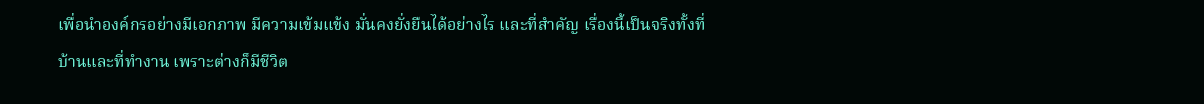เพื่อนำองค์กรอย่างมีเอกภาพ มีความเข้มแข้ง มั่นคงยั่งยืนได้อย่างไร และที่สำคัญ เรื่องนี้เป็นจริงทั้งที่บ้านและที่ทำงาน เพราะต่างก็มีชีวิต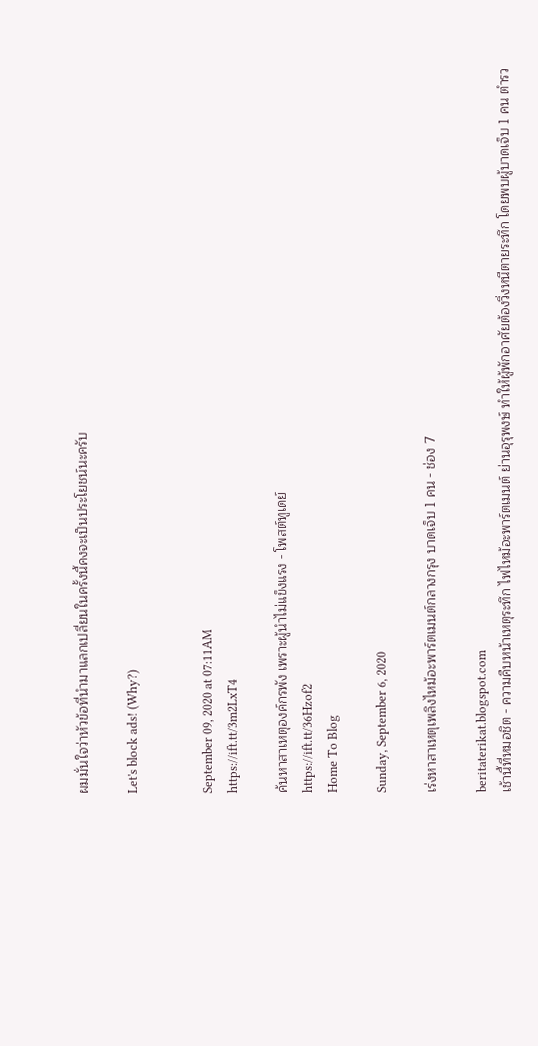ผมมั่นใจว่าหัวข้อที่นำมาแลกเปลี่ยนในครั้งนี้คงจะเป็นประโยชน์นะครับ

Let's block ads! (Why?)


September 09, 2020 at 07:11AM
https://ift.tt/3m2LxT4

ค้นหาสาเหตุองค์กรพัง เพราะผู้นำไม่แข็งแรง - โพสต์ทูเดย์
https://ift.tt/36Hzof2
Home To Blog

Sunday, September 6, 2020

เร่งหาสาเหตุเพลิงไหม้อะพาร์ตเมนต์กลางกรุง บาดเจ็บ 1 คน - ช่อง 7

beritaterikat.blogspot.com
เช้านี้ที่หมอชิต - ความคืบหน้าเหตุระทึก ไฟไหม้อะพาร์ตเมนต์ ย่านอุรุพงษ์ ทำให้ผู้พักอาศัยต้องวิ่งหนีตายระทึก โดยพบผู้บาดเจ็บ 1 คน ตำรว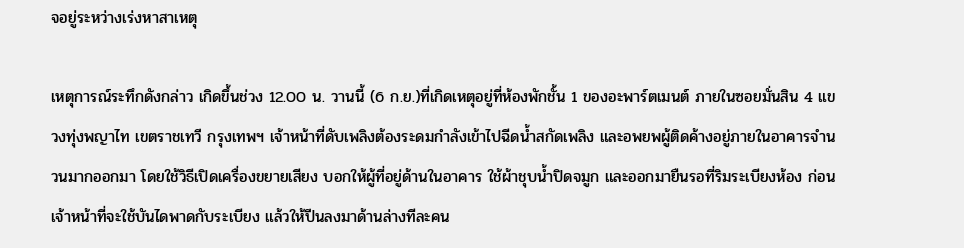จอยู่ระหว่างเร่งหาสาเหตุ

เหตุการณ์ระทึกดังกล่าว เกิดขึ้นช่วง 12.00 น. วานนี้ (6 ก.ย.)ที่เกิดเหตุอยู่ที่ห้องพักชั้น 1 ของอะพาร์ตเมนต์ ภายในซอยมั่นสิน 4 แขวงทุ่งพญาไท เขตราชเทวี กรุงเทพฯ เจ้าหน้าที่ดับเพลิงต้องระดมกำลังเข้าไปฉีดน้ำสกัดเพลิง และอพยพผู้ติดค้างอยู่ภายในอาคารจำนวนมากออกมา โดยใช้วิธีเปิดเครื่องขยายเสียง บอกให้ผู้ที่อยู่ด้านในอาคาร ใช้ผ้าชุบน้ำปิดจมูก และออกมายืนรอที่ริมระเบียงห้อง ก่อนเจ้าหน้าที่จะใช้บันไดพาดกับระเบียง แล้วให้ปีนลงมาด้านล่างทีละคน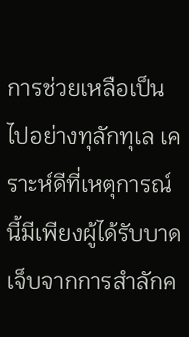การช่วยเหลือเป็นไปอย่างทุลักทุเล เคราะห์ดีที่เหตุการณ์นี้มีเพียงผู้ได้รับบาดเจ็บจากการสำลักค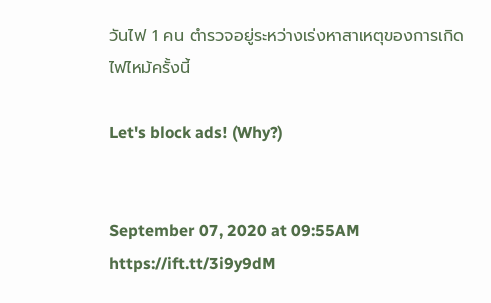วันไฟ 1 คน ตำรวจอยู่ระหว่างเร่งหาสาเหตุของการเกิดไฟไหม้ครั้งนี้

Let's block ads! (Why?)


September 07, 2020 at 09:55AM
https://ift.tt/3i9y9dM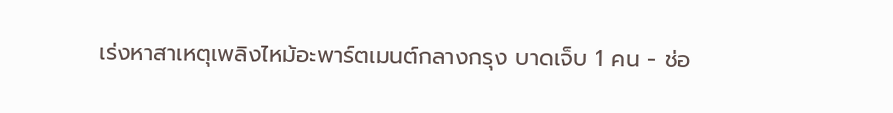เร่งหาสาเหตุเพลิงไหม้อะพาร์ตเมนต์กลางกรุง บาดเจ็บ 1 คน - ช่อ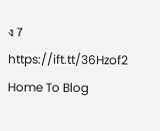ง 7
https://ift.tt/36Hzof2
Home To Blog